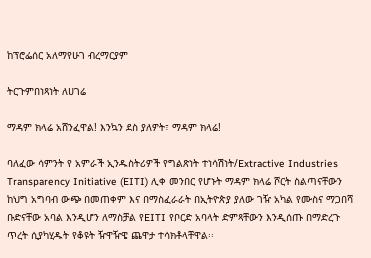ከፕሮፌሰር አለማየሁገ ብረማርያም

ትርጉምበነጻነት ለሀገሬ

ማዳም ክላሬ አሸንፈዋል! እንኳን ደስ ያለዎት፣ ማዳም ክላሬ!

ባለፈው ሳምንት የ አምራች ኢንዱስትሪዎች የግልጽነት ተነሳሽነት/Extractive Industries Transparency Initiative (EITI) ሊቀ መንበር የሆኑት ማዳም ክላሬ ሾርት ስልጣናቸውን ከህግ አግባብ ውጭ በመጠቀም እና በማስፈራራት በኢትዮጵያ ያለው ገዥ አካል የሙስና ማጋበሻ ቡድናቸው አባል እንዲሆን ለማስቻል የEITI የቦርድ አባላት ድምጻቸውን እንዲሰጡ በማድረጉ ጥረት ሲያካሂዱት የቆዩት ዥዋዥዌ ጨዋታ ተሳክቶላቸዋል፡፡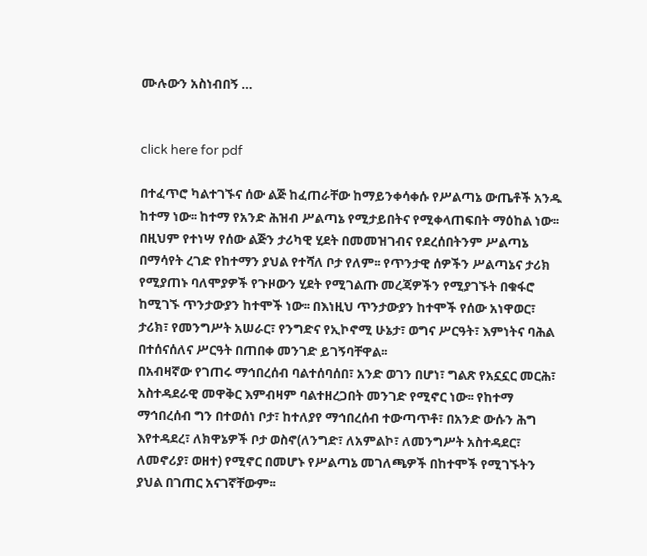ሙሉውን አስነብበኝ …


click here for pdf

በተፈጥሮ ካልተገኙና ሰው ልጅ ከፈጠራቸው ከማይንቀሳቀሱ የሥልጣኔ ውጤቶች አንዱ ከተማ ነው፡፡ ከተማ የአንድ ሕዝብ ሥልጣኔ የሚታይበትና የሚቀላጠፍበት ማዕከል ነው፡፡ በዚህም የተነሣ የሰው ልጅን ታሪካዊ ሂደት በመመዝገብና የደረሰበትንም ሥልጣኔ በማሳየት ረገድ የከተማን ያህል የተሻለ ቦታ የለም፡፡ የጥንታዊ ሰዎችን ሥልጣኔና ታሪክ የሚያጠኑ ባለሞያዎች የጉዞውን ሂደት የሚገልጡ መረጃዎችን የሚያገኙት በቁፋሮ ከሚገኙ ጥንታውያን ከተሞች ነው፡፡ በእነዚህ ጥንታውያን ከተሞች የሰው አነዋወር፣ ታሪክ፣ የመንግሥት አሠራር፣ የንግድና የኢኮኖሚ ሁኔታ፣ ወግና ሥርዓት፣ እምነትና ባሕል በተሰናሰለና ሥርዓት በጠበቀ መንገድ ይገኝባቸዋል፡፡
በአብዛኛው የገጠሩ ማኅበረሰብ ባልተሰባሰበ፣ አንድ ወገን በሆነ፣ ግልጽ የአኗኗር መርሕ፣ አስተዳደራዊ መዋቅር እምብዛም ባልተዘረጋበት መንገድ የሚኖር ነው፡፡ የከተማ ማኅበረሰብ ግን በተወሰነ ቦታ፣ ከተለያየ ማኅበረሰብ ተውጣጥቶ፣ በአንድ ውሱን ሕግ እየተዳደረ፣ ለክዋኔዎች ቦታ ወስኖ(ለንግድ፣ ለአምልኮ፣ ለመንግሥት አስተዳደር፣ ለመኖሪያ፣ ወዘተ) የሚኖር በመሆኑ የሥልጣኔ መገለጫዎች በከተሞች የሚገኙትን ያህል በገጠር አናገኛቸውም፡፡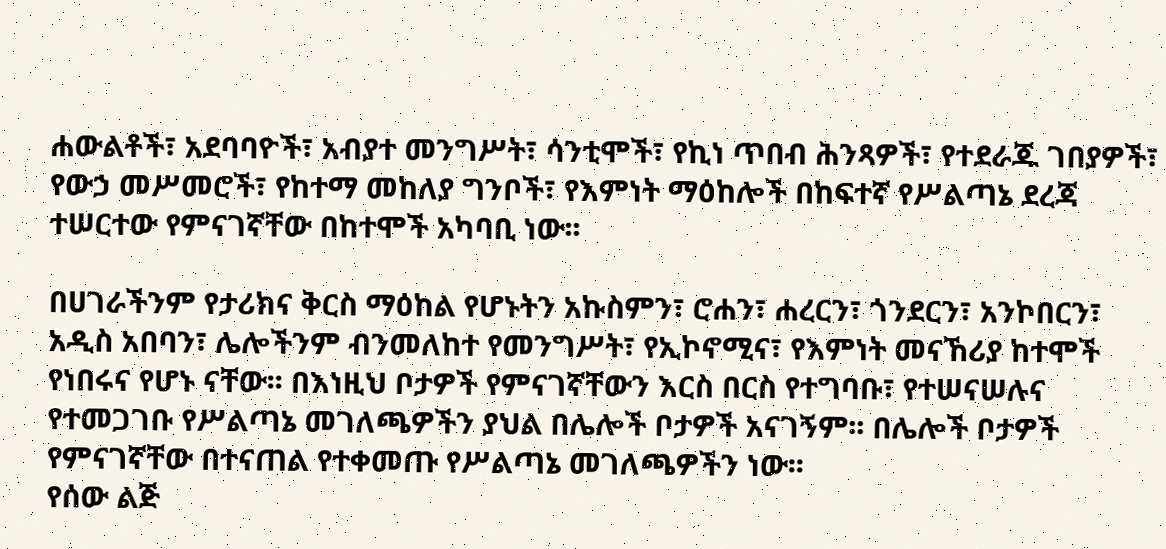ሐውልቶች፣ አደባባዮች፣ አብያተ መንግሥት፣ ሳንቲሞች፣ የኪነ ጥበብ ሕንጻዎች፣ የተደራጁ ገበያዎች፣ የውኃ መሥመሮች፣ የከተማ መከለያ ግንቦች፣ የእምነት ማዕከሎች በከፍተኛ የሥልጣኔ ደረጃ ተሠርተው የምናገኛቸው በከተሞች አካባቢ ነው፡፡

በሀገራችንም የታሪክና ቅርስ ማዕከል የሆኑትን አኩስምን፣ ሮሐን፣ ሐረርን፣ ጎንደርን፣ አንኮበርን፣ አዲስ አበባን፣ ሌሎችንም ብንመለከተ የመንግሥት፣ የኢኮኖሚና፣ የእምነት መናኸሪያ ከተሞች የነበሩና የሆኑ ናቸው፡፡ በእነዚህ ቦታዎች የምናገኛቸውን እርስ በርስ የተግባቡ፣ የተሠናሠሉና የተመጋገቡ የሥልጣኔ መገለጫዎችን ያህል በሌሎች ቦታዎች አናገኝም፡፡ በሌሎች ቦታዎች የምናገኛቸው በተናጠል የተቀመጡ የሥልጣኔ መገለጫዎችን ነው፡፡
የሰው ልጅ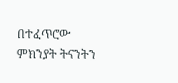በተፈጥሮው ምክንያት ትናንትን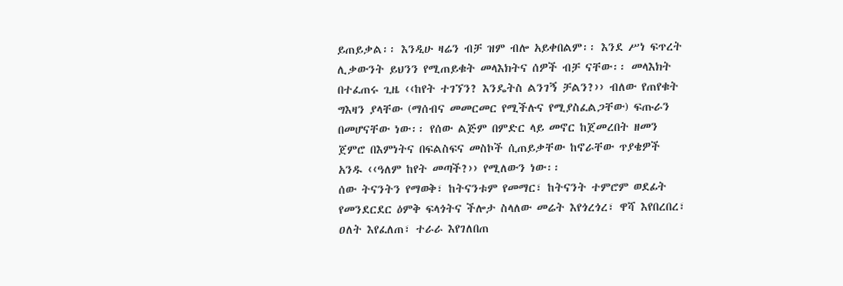ይጠይቃል፡፡ እንዲሁ ዛሬን ብቻ ዝም ብሎ አይቀበልም፡፡ እንደ ሥነ ፍጥረት ሊቃውንት ይህንን የሚጠይቁት መላእክትና ሰዎች ብቻ ናቸው፡፡ መላእክት በተፈጠሩ ጊዜ ‹‹ከየት ተገኘን? እንዴትስ ልንገኝ ቻልን?›› ብለው የጠየቁት ግእዛን ያላቸው (ማሰብና መመርመር የሚችሉና የሚያስፈልጋቸው) ፍጡራን በመሆናቸው ነው፡፡ የሰው ልጅም በምድር ላይ መኖር ከጀመረበት ዘመን ጀምሮ በእምነትና በፍልስፍና መስኮች ሲጠይቃቸው ከኖራቸው ጥያቄዎች አንዱ ‹‹ዓለም ከየት መጣች?›› የሚለውን ነው፡፡
ሰው ትናንትን የማወቅ፣ ከትናንቱም የመማር፣ ከትናንት ተምሮም ወደፊት የመንደርደር ዕምቅ ፍላጎትና ችሎታ ስላለው መሬት እየጎረጎረ፣ ዋሻ እየበረበረ፣ ዐለት እየፈለጠ፣ ተራራ እየገለበጠ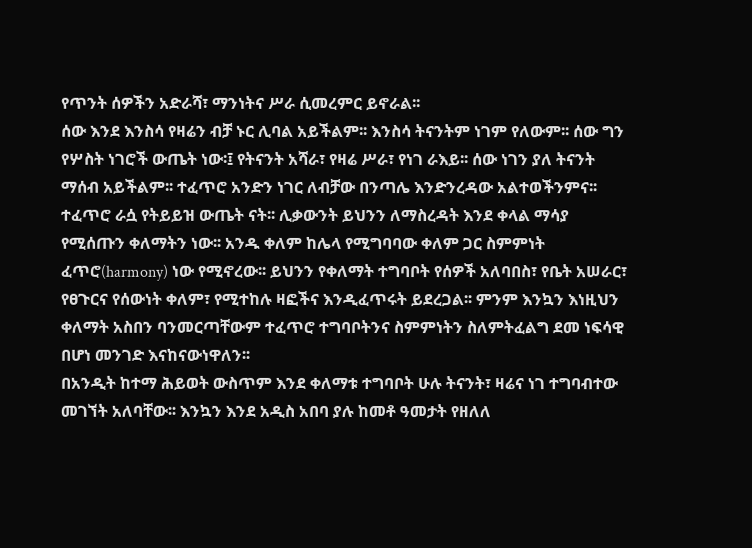የጥንት ሰዎችን አድራሻ፣ ማንነትና ሥራ ሲመረምር ይኖራል፡፡
ሰው እንደ እንስሳ የዛሬን ብቻ ኑር ሊባል አይችልም፡፡ እንስሳ ትናንትም ነገም የለውም፡፡ ሰው ግን የሦስት ነገሮች ውጤት ነው፡፤ የትናንት አሻራ፣ የዛሬ ሥራ፣ የነገ ራእይ፡፡ ሰው ነገን ያለ ትናንት ማሰብ አይችልም፡፡ ተፈጥሮ አንድን ነገር ለብቻው በንጣሌ እንድንረዳው አልተወችንምና፡፡ ተፈጥሮ ራሷ የትይይዝ ውጤት ናት፡፡ ሊቃውንት ይህንን ለማስረዳት እንደ ቀላል ማሳያ የሚሰጡን ቀለማትን ነው፡፡ አንዱ ቀለም ከሌላ የሚግባባው ቀለም ጋር ስምምነት ፈጥሮ(harmony) ነው የሚኖረው፡፡ ይህንን የቀለማት ተግባቦት የሰዎች አለባበስ፣ የቤት አሠራር፣ የፀጉርና የሰውነት ቀለም፣ የሚተከሉ ዛፎችና እንዲፈጥሩት ይደረጋል፡፡ ምንም እንኳን እነዚህን ቀለማት አስበን ባንመርጣቸውም ተፈጥሮ ተግባቦትንና ስምምነትን ስለምትፈልግ ደመ ነፍሳዊ በሆነ መንገድ እናከናውነዋለን፡፡
በአንዲት ከተማ ሕይወት ውስጥም እንደ ቀለማቱ ተግባቦት ሁሉ ትናንት፣ ዛሬና ነገ ተግባብተው መገኘት አለባቸው፡፡ እንኳን እንደ አዲስ አበባ ያሉ ከመቶ ዓመታት የዘለለ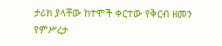ታሪክ ያላቸው ከተሞች ቀርተው የቅርብ ዘመን የምሥረታ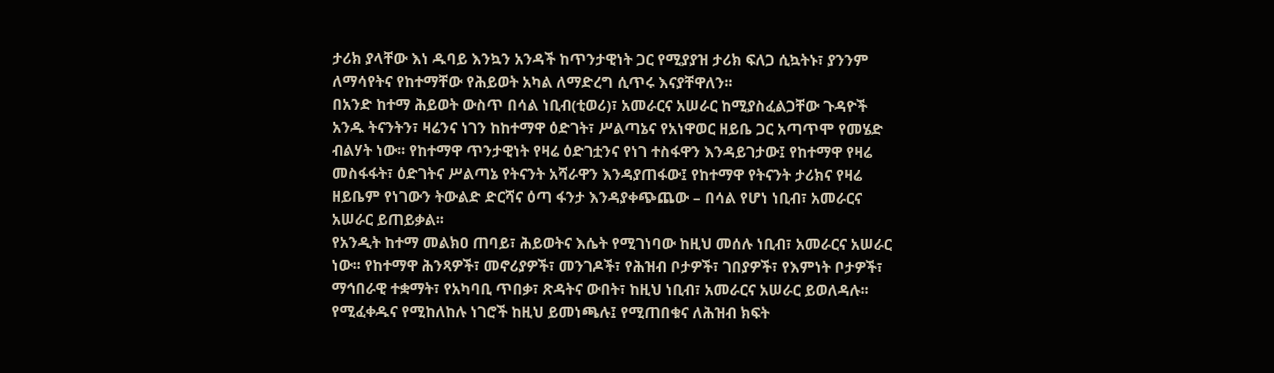ታሪክ ያላቸው እነ ዱባይ እንኳን አንዳች ከጥንታዊነት ጋር የሚያያዝ ታሪክ ፍለጋ ሲኳትኑ፣ ያንንም ለማሳየትና የከተማቸው የሕይወት አካል ለማድረግ ሲጥሩ እናያቸዋለን፡፡
በአንድ ከተማ ሕይወት ውስጥ በሳል ነቢብ(ቲወሪ)፣ አመራርና አሠራር ከሚያስፈልጋቸው ጉዳዮች አንዱ ትናንትን፣ ዛሬንና ነገን ከከተማዋ ዕድገት፣ ሥልጣኔና የአነዋወር ዘይቤ ጋር አጣጥሞ የመሄድ ብልሃት ነው፡፡ የከተማዋ ጥንታዊነት የዛሬ ዕድገቷንና የነገ ተስፋዋን እንዳይገታው፤ የከተማዋ የዛሬ መስፋፋት፣ ዕድገትና ሥልጣኔ የትናንት አሻራዋን እንዳያጠፋው፤ የከተማዋ የትናንት ታሪክና የዛሬ ዘይቤም የነገውን ትውልድ ድርሻና ዕጣ ፋንታ እንዳያቀጭጨው – በሳል የሆነ ነቢብ፣ አመራርና አሠራር ይጠይቃል፡፡
የአንዲት ከተማ መልክዐ ጠባይ፣ ሕይወትና እሴት የሚገነባው ከዚህ መሰሉ ነቢብ፣ አመራርና አሠራር ነው፡፡ የከተማዋ ሕንጻዎች፣ መኖሪያዎች፣ መንገዶች፣ የሕዝብ ቦታዎች፣ ገበያዎች፣ የእምነት ቦታዎች፣ ማኅበራዊ ተቋማት፣ የአካባቢ ጥበቃ፣ ጽዳትና ውበት፣ ከዚህ ነቢብ፣ አመራርና አሠራር ይወለዳሉ፡፡ የሚፈቀዱና የሚከለከሉ ነገሮች ከዚህ ይመነጫሉ፤ የሚጠበቁና ለሕዝብ ክፍት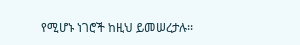የሚሆኑ ነገሮች ከዚህ ይመሠረታሉ፡፡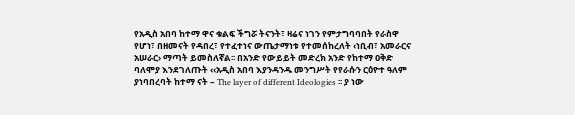የአዲስ አበባ ከተማ ዋና ቁልፍ ችግሯ ትናንት፣ ዛሬና ነገን የምታግባባበት የራስዋ የሆነ፣ በዘመናት የዳበረ፣ የተፈተነና ውጤታማነቱ የተመሰከረለት ‹ነቢብ፣ አመራርና አሠራር› ማጣት ይመስለኛል፡፡ በአንድ የውይይት መድረክ አንድ የከተማ ዐቅድ ባለሞያ እንደገለጡት ‹‹አዲስ አበባ እያንዳንዱ መንግሥት የየራሱን ርዕዮተ ዓለም ያነባበረባት ከተማ ናት – The layer of different Ideologies ፡፡ ያ ነው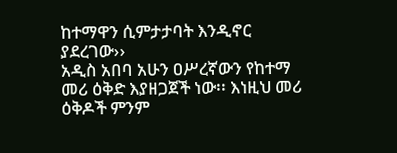ከተማዋን ሲምታታባት እንዲኖር ያደረገው››
አዲስ አበባ አሁን ዐሥረኛውን የከተማ መሪ ዕቅድ እያዘጋጀች ነው፡፡ እነዚህ መሪ ዕቅዶች ምንም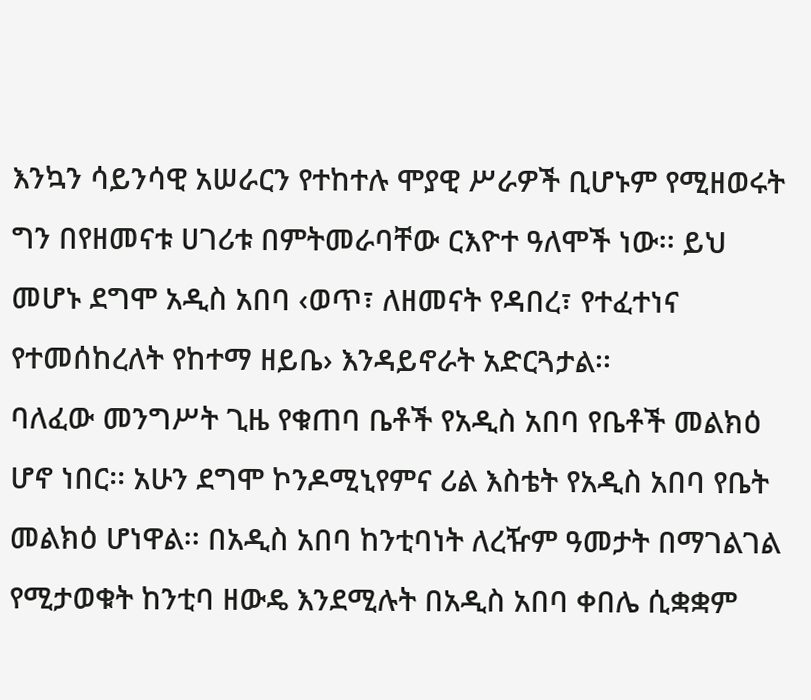እንኳን ሳይንሳዊ አሠራርን የተከተሉ ሞያዊ ሥራዎች ቢሆኑም የሚዘወሩት ግን በየዘመናቱ ሀገሪቱ በምትመራባቸው ርእዮተ ዓለሞች ነው፡፡ ይህ መሆኑ ደግሞ አዲስ አበባ ‹ወጥ፣ ለዘመናት የዳበረ፣ የተፈተነና የተመሰከረለት የከተማ ዘይቤ› እንዳይኖራት አድርጓታል፡፡
ባለፈው መንግሥት ጊዜ የቁጠባ ቤቶች የአዲስ አበባ የቤቶች መልክዕ ሆኖ ነበር፡፡ አሁን ደግሞ ኮንዶሚኒየምና ሪል እስቴት የአዲስ አበባ የቤት መልክዕ ሆነዋል፡፡ በአዲስ አበባ ከንቲባነት ለረዥም ዓመታት በማገልገል የሚታወቁት ከንቲባ ዘውዴ እንደሚሉት በአዲስ አበባ ቀበሌ ሲቋቋም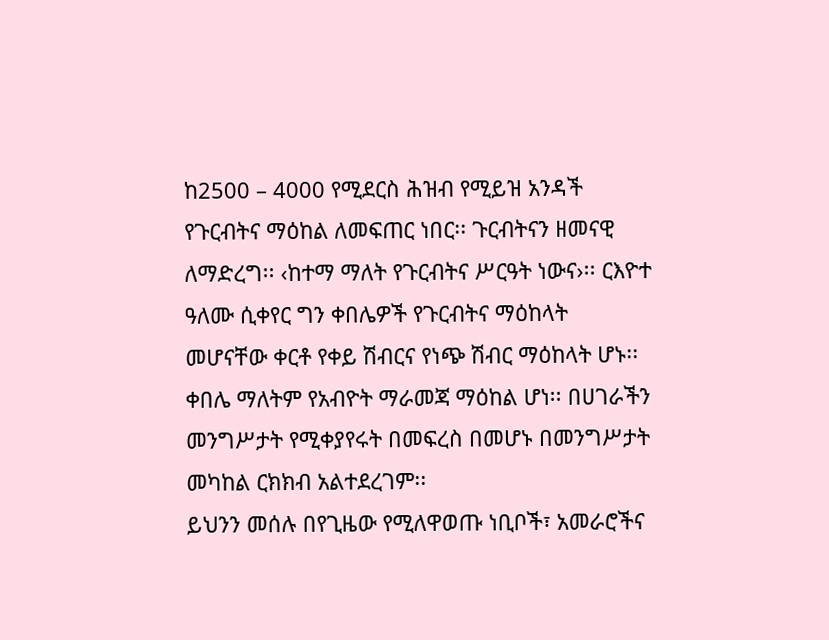ከ2500 – 4000 የሚደርስ ሕዝብ የሚይዝ አንዳች የጉርብትና ማዕከል ለመፍጠር ነበር፡፡ ጉርብትናን ዘመናዊ ለማድረግ፡፡ ‹ከተማ ማለት የጉርብትና ሥርዓት ነውና›፡፡ ርእዮተ ዓለሙ ሲቀየር ግን ቀበሌዎች የጉርብትና ማዕከላት መሆናቸው ቀርቶ የቀይ ሽብርና የነጭ ሽብር ማዕከላት ሆኑ፡፡ ቀበሌ ማለትም የአብዮት ማራመጃ ማዕከል ሆነ፡፡ በሀገራችን መንግሥታት የሚቀያየሩት በመፍረስ በመሆኑ በመንግሥታት መካከል ርክክብ አልተደረገም፡፡
ይህንን መሰሉ በየጊዜው የሚለዋወጡ ነቢቦች፣ አመራሮችና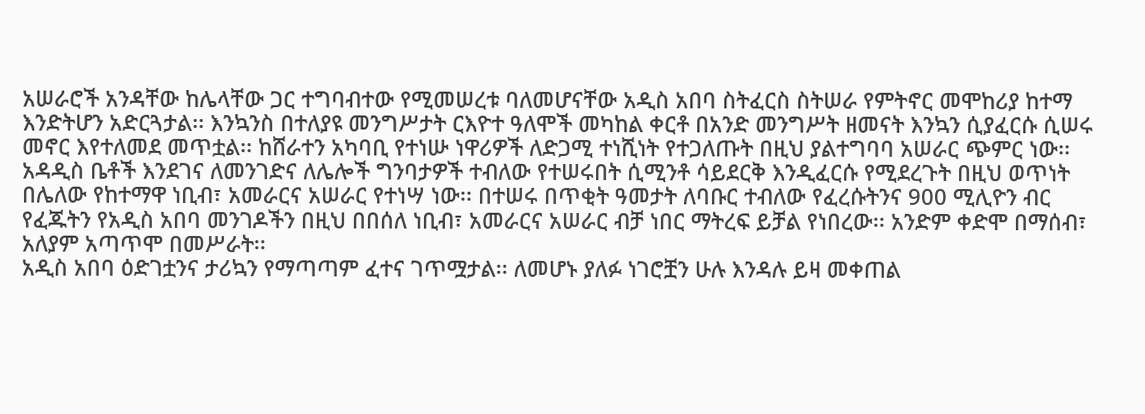አሠራሮች አንዳቸው ከሌላቸው ጋር ተግባብተው የሚመሠረቱ ባለመሆናቸው አዲስ አበባ ስትፈርስ ስትሠራ የምትኖር መሞከሪያ ከተማ እንድትሆን አድርጓታል፡፡ እንኳንስ በተለያዩ መንግሥታት ርእዮተ ዓለሞች መካከል ቀርቶ በአንድ መንግሥት ዘመናት እንኳን ሲያፈርሱ ሲሠሩ መኖር እየተለመደ መጥቷል፡፡ ከሸራተን አካባቢ የተነሡ ነዋሪዎች ለድጋሚ ተነሺነት የተጋለጡት በዚህ ያልተግባባ አሠራር ጭምር ነው፡፡ አዳዲስ ቤቶች እንደገና ለመንገድና ለሌሎች ግንባታዎች ተብለው የተሠሩበት ሲሚንቶ ሳይደርቅ እንዲፈርሱ የሚደረጉት በዚህ ወጥነት በሌለው የከተማዋ ነቢብ፣ አመራርና አሠራር የተነሣ ነው፡፡ በተሠሩ በጥቂት ዓመታት ለባቡር ተብለው የፈረሱትንና 900 ሚሊዮን ብር የፈጁትን የአዲስ አበባ መንገዶችን በዚህ በበሰለ ነቢብ፣ አመራርና አሠራር ብቻ ነበር ማትረፍ ይቻል የነበረው፡፡ አንድም ቀድሞ በማሰብ፣ አለያም አጣጥሞ በመሥራት፡፡
አዲስ አበባ ዕድገቷንና ታሪኳን የማጣጣም ፈተና ገጥሟታል፡፡ ለመሆኑ ያለፉ ነገሮቿን ሁሉ እንዳሉ ይዛ መቀጠል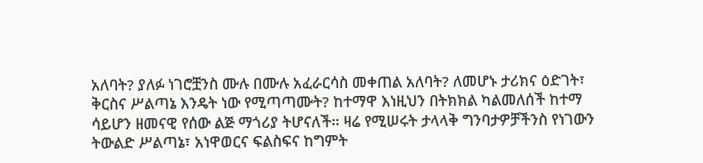አለባት? ያለፉ ነገሮቿንስ ሙሉ በሙሉ አፈራርሳስ መቀጠል አለባት? ለመሆኑ ታሪክና ዕድገት፣ ቅርስና ሥልጣኔ እንዴት ነው የሚጣጣሙት? ከተማዋ እነዚህን በትክክል ካልመለሰች ከተማ ሳይሆን ዘመናዊ የሰው ልጅ ማጎሪያ ትሆናለች፡፡ ዛሬ የሚሠሩት ታላላቅ ግንባታዎቻችንስ የነገውን ትውልድ ሥልጣኔ፣ አነዋወርና ፍልስፍና ከግምት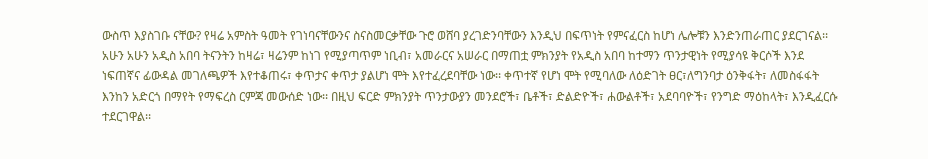ውስጥ እያስገቡ ናቸው? የዛሬ አምስት ዓመት የገነባናቸውንና ስናስመርቃቸው ጉሮ ወሸባ ያረገድንባቸውን እንዲህ በፍጥነት የምናፈርስ ከሆነ ሌሎቹን እንድንጠራጠር ያደርገናል፡፡
አሁን አሁን አዲስ አበባ ትናንትን ከዛሬ፣ ዛሬንም ከነገ የሚያጣጥም ነቢብ፣ አመራርና አሠራር በማጠቷ ምክንያት የአዲስ አበባ ከተማን ጥንታዊነት የሚያሳዩ ቅርሶች እንደ ነፍጠኛና ፊውዳል መገለጫዎች እየተቆጠሩ፣ ቀጥታና ቀጥታ ያልሆነ ሞት እየተፈረደባቸው ነው፡፡ ቀጥተኛ የሆነ ሞት የሚባለው ለዕድገት ፀር፣ለግንባታ ዕንቅፋት፣ ለመስፋፋት እንከን አድርጎ በማየት የማፍረስ ርምጃ መውሰድ ነው፡፡ በዚህ ፍርድ ምክንያት ጥንታውያን መንደሮች፣ ቤቶች፣ ድልድዮች፣ ሐውልቶች፣ አደባባዮች፣ የንግድ ማዕከላት፣ እንዲፈርሱ ተደርገዋል፡፡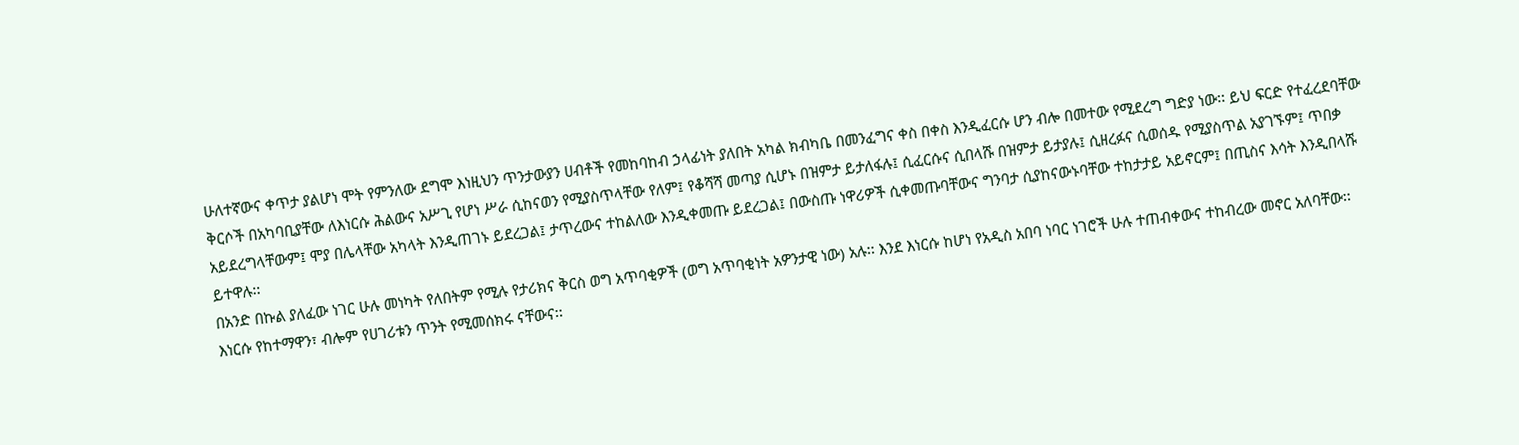ሁለተኛውና ቀጥታ ያልሆነ ሞት የምንለው ደግሞ እነዚህን ጥንታውያን ሀብቶች የመከባከብ ኃላፊነት ያለበት አካል ክብካቤ በመንፈግና ቀስ በቀስ እንዲፈርሱ ሆን ብሎ በመተው የሚደረግ ግድያ ነው፡፡ ይህ ፍርድ የተፈረደባቸው ቅርሶች በአካባቢያቸው ለእነርሱ ሕልውና አሥጊ የሆነ ሥራ ሲከናወን የሚያስጥላቸው የለም፤ የቆሻሻ መጣያ ሲሆኑ በዝምታ ይታለፋሉ፤ ሲፈርሱና ሲበላሹ በዝምታ ይታያሉ፤ ሲዘረፉና ሲወሰዱ የሚያስጥል አያገኙም፤ ጥበቃ አይደረግላቸውም፤ ሞያ በሌላቸው አካላት እንዲጠገኑ ይደረጋል፤ ታጥረውና ተከልለው እንዲቀመጡ ይደረጋል፤ በውስጡ ነዋሪዎች ሲቀመጡባቸውና ግንባታ ሲያከናውኑባቸው ተከታታይ አይኖርም፤ በጢስና እሳት እንዲበላሹ ይተዋሉ፡፡
በአንድ በኩል ያለፈው ነገር ሁሉ መነካት የለበትም የሚሉ የታሪክና ቅርስ ወግ አጥባቂዎች (ወግ አጥባቂነት አዎንታዊ ነው) አሉ፡፡ እንደ እነርሱ ከሆነ የአዲስ አበባ ነባር ነገሮች ሁሉ ተጠብቀውና ተከብረው መኖር አለባቸው፡፡ እነርሱ የከተማዋን፣ ብሎም የሀገሪቱን ጥንት የሚመሰክሩ ናቸውና፡፡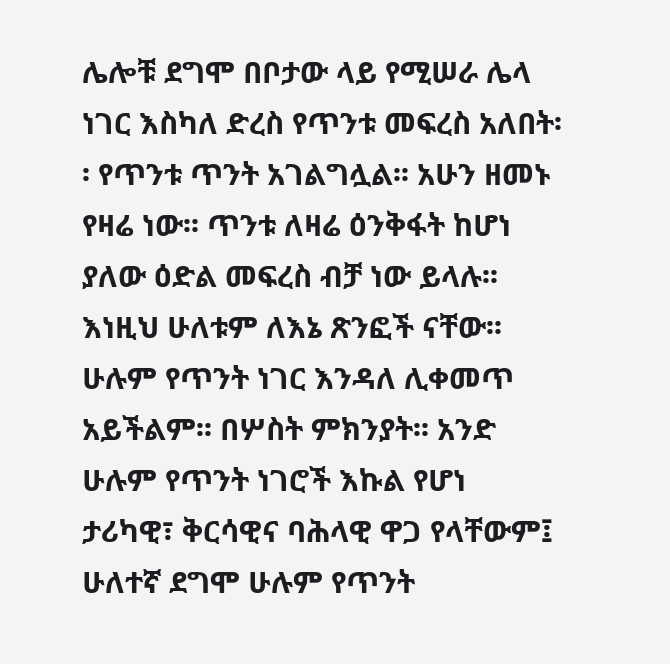ሌሎቹ ደግሞ በቦታው ላይ የሚሠራ ሌላ ነገር እስካለ ድረስ የጥንቱ መፍረስ አለበት፡፡ የጥንቱ ጥንት አገልግሏል፡፡ አሁን ዘመኑ የዛሬ ነው፡፡ ጥንቱ ለዛሬ ዕንቅፋት ከሆነ ያለው ዕድል መፍረስ ብቻ ነው ይላሉ፡፡
እነዚህ ሁለቱም ለእኔ ጽንፎች ናቸው፡፡ ሁሉም የጥንት ነገር እንዳለ ሊቀመጥ አይችልም፡፡ በሦስት ምክንያት፡፡ አንድ ሁሉም የጥንት ነገሮች እኩል የሆነ ታሪካዊ፣ ቅርሳዊና ባሕላዊ ዋጋ የላቸውም፤ ሁለተኛ ደግሞ ሁሉም የጥንት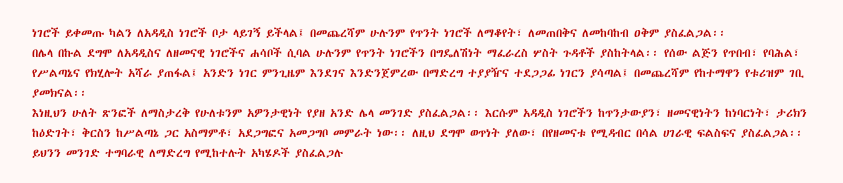ነገሮች ይቀመጡ ካልን ለአዳዲስ ነገሮች ቦታ ላይገኝ ይችላል፤ በመጨረሻም ሁሉንም የጥንት ነገሮች ለማቆየት፣ ለመጠበቅና ለመከባከብ ዐቅም ያስፈልጋል፡፡
በሌላ በኩል ደግሞ ለአዳዲስና ለዘመናዊ ነገሮችና ሐሳቦች ሲባል ሁሉንም የጥንት ነገሮችን በግዴለሽነት ማፈራረስ ሦስት ጉዳቶች ያስከትላል፡፡ የሰው ልጅን የጥበብ፣ የባሕል፣ የሥልጣኔና የክሂሎት አሻራ ያጠፋል፤ አንድን ነገር ምንጊዜም እንደገና እንድንጀምረው በማድረግ ተያያዥና ተደጋጋፊ ነገርን ያሳጣል፤ በመጨረሻም የከተማዋን የቱሪዝም ገቢ ያመክናል፡፡
እነዚህን ሁለት ጽንፎች ለማስታረቅ የሁለቱንም አዎንታዊነት የያዘ አንድ ሌላ መንገድ ያስፈልጋል፡፡ እርሱም አዳዲስ ነገሮችን ከጥንታውያን፣ ዘመናዊነትን ከነባርነት፣ ታሪክን ከዕድገት፣ ቅርስን ከሥልጣኔ ጋር አስማምቶ፣ አደጋግፎና አመጋግቦ መምራት ነው፡፡ ለዚህ ደግሞ ወጥነት ያለው፣ በየዘመናቱ የሚዳብር በሳል ሀገራዊ ፍልስፍና ያስፈልጋል፡፡
ይህንን መንገድ ተግባራዊ ለማድረግ የሚከተሉት አካሄዶች ያስፈልጋሉ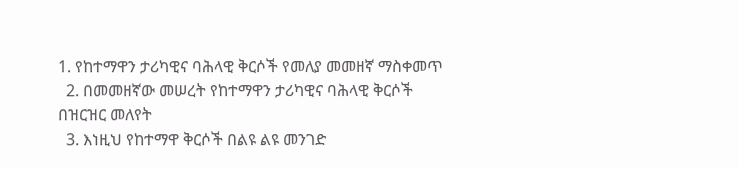1. የከተማዋን ታሪካዊና ባሕላዊ ቅርሶች የመለያ መመዘኛ ማስቀመጥ
  2. በመመዘኛው መሠረት የከተማዋን ታሪካዊና ባሕላዊ ቅርሶች በዝርዝር መለየት
  3. እነዚህ የከተማዋ ቅርሶች በልዩ ልዩ መንገድ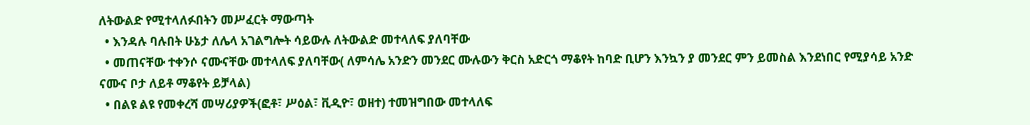ለትውልድ የሚተላለፉበትን መሥፈርት ማውጣት
  • እንዳሉ ባሉበት ሁኔታ ለሌላ አገልግሎት ሳይውሉ ለትውልድ መተላለፍ ያለባቸው
  • መጠናቸው ተቀንሶ ናሙናቸው መተላለፍ ያለባቸው( ለምሳሌ አንድን መንደር ሙሉውን ቅርስ አድርጎ ማቆየት ከባድ ቢሆን እንኳን ያ መንደር ምን ይመስል እንደነበር የሚያሳይ አንድ ናሙና ቦታ ለይቶ ማቆየት ይቻላል)
  • በልዩ ልዩ የመቀረሻ መሣሪያዎች(ፎቶ፣ ሥዕል፣ ቪዲዮ፣ ወዘተ) ተመዝግበው መተላለፍ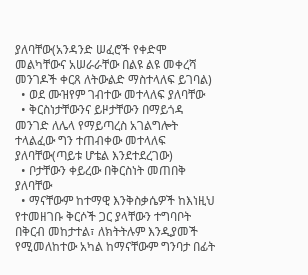ያለባቸው(አንዳንድ ሠፈሮች የቀድሞ መልካቸውና አሠራራቸው በልዩ ልዩ መቀረሻ መንገዶች ቀርጸ ለትውልድ ማስተላለፍ ይገባል)
  • ወደ ሙዝየም ገብተው መተላለፍ ያለባቸው
  • ቅርስነታቸውንና ይዞታቸውን በማይጎዳ መንገድ ለሌላ የማይጣረስ አገልግሎት ተላልፈው ግን ተጠብቀው መተላለፍ ያለባቸው(ጣይቱ ሆቴል እንደተደረገው)
  • ቦታቸውን ቀይረው በቅርስነት መጠበቅ ያለባቸው
  • ማናቸውም ከተማዊ እንቅስቃሴዎች ከእነዚህ የተመዘገቡ ቅርሶች ጋር ያላቸውን ተግባቦት በቅርብ መከታተል፣ ለክትትሉም እንዲያመች የሚመለከተው አካል ከማናቸውም ግንባታ በፊት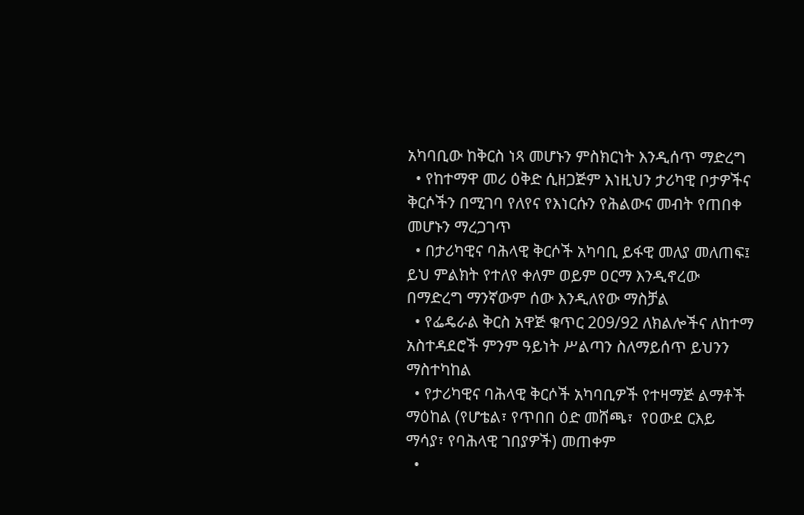አካባቢው ከቅርስ ነጻ መሆኑን ምስክርነት እንዲሰጥ ማድረግ
  • የከተማዋ መሪ ዕቅድ ሲዘጋጅም እነዚህን ታሪካዊ ቦታዎችና ቅርሶችን በሚገባ የለየና የእነርሱን የሕልውና መብት የጠበቀ መሆኑን ማረጋገጥ
  • በታሪካዊና ባሕላዊ ቅርሶች አካባቢ ይፋዊ መለያ መለጠፍ፤ ይህ ምልክት የተለየ ቀለም ወይም ዐርማ እንዲኖረው በማድረግ ማንኛውም ሰው እንዲለየው ማስቻል
  • የፌዴራል ቅርስ አዋጅ ቁጥር 209/92 ለክልሎችና ለከተማ አስተዳደሮች ምንም ዓይነት ሥልጣን ስለማይሰጥ ይህንን ማስተካከል
  • የታሪካዊና ባሕላዊ ቅርሶች አካባቢዎች የተዛማጅ ልማቶች ማዕከል (የሆቴል፣ የጥበበ ዕድ መሸጫ፣  የዐውደ ርእይ ማሳያ፣ የባሕላዊ ገበያዎች) መጠቀም
  •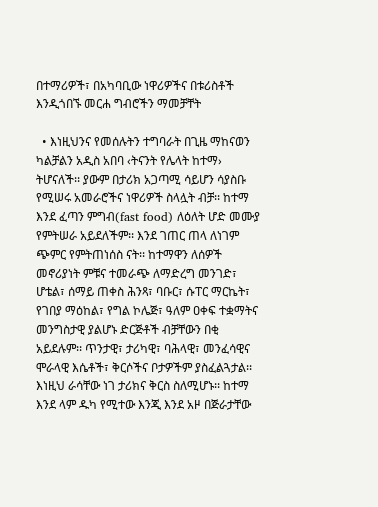በተማሪዎች፣ በአካባቢው ነዋሪዎችና በቱሪስቶች እንዲጎበኙ መርሐ ግብሮችን ማመቻቸት

  • እነዚህንና የመሰሉትን ተግባራት በጊዜ ማከናወን ካልቻልን አዲስ አበባ ‹ትናንት የሌላት ከተማ› ትሆናለች፡፡ ያውም በታሪክ አጋጣሚ ሳይሆን ሳያስቡ የሚሠሩ አመራሮችና ነዋሪዎች ስላሏት ብቻ፡፡ ከተማ እንደ ፈጣን ምግብ(fast food) ለዕለት ሆድ መሙያ የምትሠራ አይደለችም፡፡ እንደ ገጠር ጠላ ለነገም ጭምር የምትጠነሰስ ናት፡፡ ከተማዋን ለሰዎች መኖሪያነት ምቹና ተመራጭ ለማድረግ መንገድ፣ ሆቴል፣ ሰማይ ጠቀስ ሕንጻ፣ ባቡር፣ ሱፐር ማርኬት፣ የገበያ ማዕከል፣ የግል ኮሌጅ፣ ዓለም ዐቀፍ ተቋማትና መንግስታዊ ያልሆኑ ድርጅቶች ብቻቸውን በቂ አይደሉም፡፡ ጥንታዊ፣ ታሪካዊ፣ ባሕላዊ፣ መንፈሳዊና ሞራላዊ እሴቶች፣ ቅርሶችና ቦታዎችም ያስፈልጓታል፡፡ እነዚህ ራሳቸው ነገ ታሪክና ቅርስ ስለሚሆኑ፡፡ ከተማ እንደ ላም ዱካ የሚተው እንጂ እንደ አዞ በጅራታቸው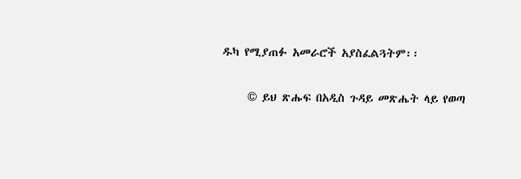ዱካ የሚያጠፉ አመራሮች አያስፈልጓትም፡፡

     © ይህ ጽሑፍ በአዲስ ጉዳይ መጽሔት ላይ የወጣ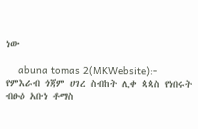ነው

    abuna tomas 2(MKWebsite):- የምእራብ ጎጃም ሀገረ ስብከት ሊቀ ጳጳስ የነበሩት ብፁዕ አቡነ ቶማስ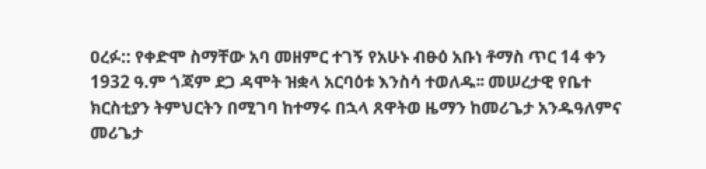ዐረፉ:: የቀድሞ ስማቸው አባ መዘምር ተገኝ የአሁኑ ብፁዕ አቡነ ቶማስ ጥር 14 ቀን 1932 ዓ.ም ጎጃም ደጋ ዳሞት ዝቋላ አርባዕቱ እንስሳ ተወለዱ፡፡ መሠረታዊ የቤተ ክርስቲያን ትምህርትን በሚገባ ከተማሩ በኋላ ጸዋትወ ዜማን ከመሪጌታ አንዱዓለምና መሪጌታ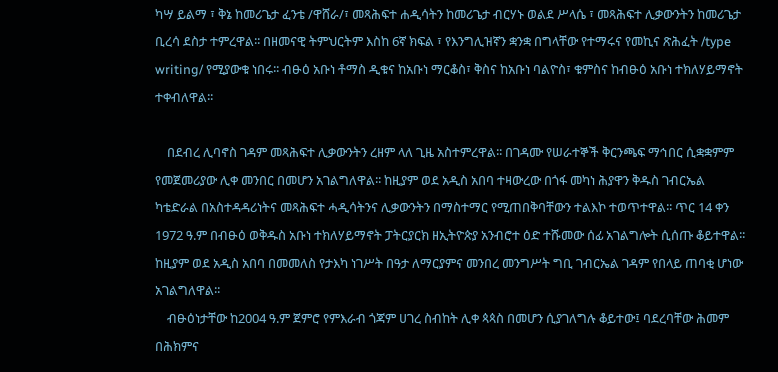ካሣ ይልማ ፣ ቅኔ ከመሪጌታ ፈንቴ /ዋሸራ/፣ መጻሕፍተ ሐዲሳትን ከመሪጌታ ብርሃኑ ወልደ ሥላሴ ፣ መጻሕፍተ ሊቃውንትን ከመሪጌታ ቢረሳ ደስታ ተምረዋል፡፡ በዘመናዊ ትምህርትም እስከ 6ኛ ክፍል ፣ የእንግሊዝኛን ቋንቋ በግላቸው የተማሩና የመኪና ጽሕፈት /type writing/ የሚያውቁ ነበሩ፡፡ ብፁዕ አቡነ ቶማስ ዲቁና ከአቡነ ማርቆስ፣ ቅስና ከአቡነ ባልዮስ፣ ቁምስና ከብፁዕ አቡነ ተክለሃይማኖት ተቀብለዋል፡፡

    በደብረ ሊባኖስ ገዳም መጻሕፍተ ሊቃውንትን ረዘም ላለ ጊዜ አስተምረዋል፡፡ በገዳሙ የሠራተኞች ቅርንጫፍ ማኅበር ሲቋቋምም የመጀመሪያው ሊቀ መንበር በመሆን አገልግለዋል፡፡ ከዚያም ወደ አዲስ አበባ ተዛውረው በጎፋ መካነ ሕያዋን ቅዱስ ገብርኤል ካቴድራል በአስተዳዳሪነትና መጻሕፍተ ሓዲሳትንና ሊቃውንትን በማስተማር የሚጠበቅባቸውን ተልእኮ ተወጥተዋል፡፡ ጥር 14 ቀን 1972 ዓ.ም በብፁዕ ወቅዱስ አቡነ ተክለሃይማኖት ፓትርያርክ ዘኢትዮጵያ አንብሮተ ዕድ ተሹመው ሰፊ አገልግሎት ሲሰጡ ቆይተዋል፡፡ ከዚያም ወደ አዲስ አበባ በመመለስ የታእካ ነገሥት በዓታ ለማርያምና መንበረ መንግሥት ግቢ ገብርኤል ገዳም የበላይ ጠባቂ ሆነው አገልግለዋል፡፡
    ብፁዕነታቸው ከ2004 ዓ.ም ጀምሮ የምእራብ ጎጃም ሀገረ ስብከት ሊቀ ጳጳስ በመሆን ሲያገለግሉ ቆይተው፤ ባደረባቸው ሕመም በሕክምና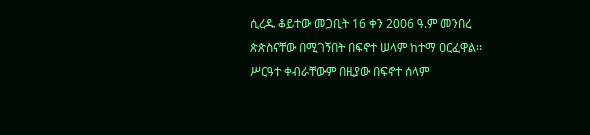ሲረዱ ቆይተው መጋቢት 16 ቀን 2006 ዓ.ም መንበረ ጵጵስናቸው በሚገኝበት በፍኖተ ሠላም ከተማ ዐርፈዋል፡፡ ሥርዓተ ቀብራቸውም በዚያው በፍኖተ ሰላም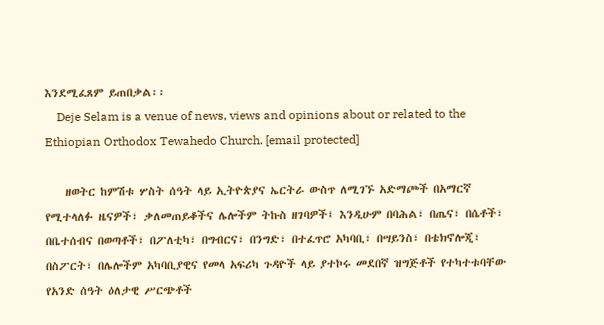እንደሚፈጸም ይጠበቃል፡፡
    Deje Selam is a venue of news, views and opinions about or related to the Ethiopian Orthodox Tewahedo Church. [email protected]

    ዘወትር ከምሽቱ ሦስት ሰዓት ላይ ኢትዮጵያና ኤርትራ ውስጥ ለሚገኙ አድማጮች በአማርኛ የሚተላለፉ ዜናዎች፣ ቃለመጠይቆችና ሌሎችም ትኩስ ዘገባዎች፤ እንዲሁም በባሕል፣ በጤና፣ በሴቶች፣ በቤተሰብና በወጣቶች፣ በፖለቲካ፣ በግብርና፣ በንግድ፣ በተፈጥሮ አካባቢ፣ በሣይንስ፣ በቴክኖሎጂ፣ በስፖርት፣ በሌሎችም አካባቢያዊና የመላ አፍሪካ ጉዳዮች ላይ ያተኮሩ መደበኛ ዝግጅቶች የተካተቱባቸው የአንድ ሰዓት ዕለታዊ ሥርጭቶች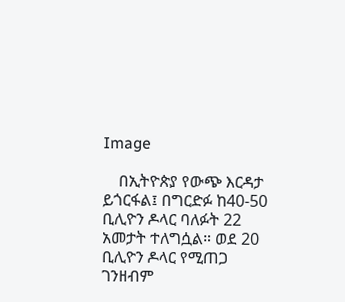Image

    በኢትዮጵያ የውጭ እርዳታ ይጎርፋል፤ በግርድፉ ከ40-50 ቢሊዮን ዶላር ባለፉት 22 አመታት ተለግሷል። ወደ 20 ቢሊዮን ዶላር የሚጠጋ ገንዘብም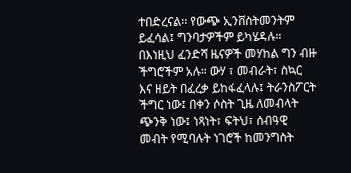ተበድረናል፡፡ የውጭ ኢንቨስትመንትም ይፈሳል፤ ግንባታዎችም ይካሄዳሉ። በእነዚህ ፈንድሻ ዜናዎች መሃከል ግን ብዙ ችግሮችም አሉ። ውሃ ፣ መብራት፣ ስኳር እና ዘይት በፈረቃ ይከፋፈላሉ፤ ትራንስፖርት ችግር ነው፤ በቀን ሶስት ጊዜ ለመብላት ጭንቅ ነው፤ ነጻነት፣ ፍትህ፣ ሰብዓዊ መብት የሚባሉት ነገሮች ከመንግስት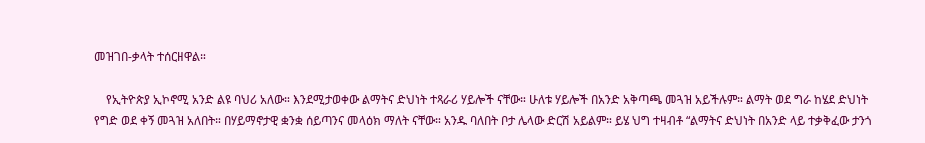መዝገበ-ቃላት ተሰርዘዋል።

    የኢትዮጵያ ኢኮኖሚ አንድ ልዩ ባህሪ አለው። እንደሚታወቀው ልማትና ድህነት ተጻራሪ ሃይሎች ናቸው። ሁለቱ ሃይሎች በአንድ አቅጣጫ መጓዝ አይችሉም። ልማት ወደ ግራ ከሄደ ድህነት የግድ ወደ ቀኝ መጓዝ አለበት። በሃይማኖታዊ ቋንቋ ሰይጣንና መላዕክ ማለት ናቸው። አንዱ ባለበት ቦታ ሌላው ድርሽ አይልም። ይሄ ህግ ተዛብቶ “ልማትና ድህነት በአንድ ላይ ተቃቅፈው ታንጎ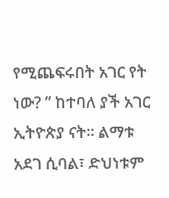የሚጨፍሩበት አገር የት ነው? ” ከተባለ ያች አገር ኢትዮጵያ ናት። ልማቱ አደገ ሲባል፣ ድህነቱም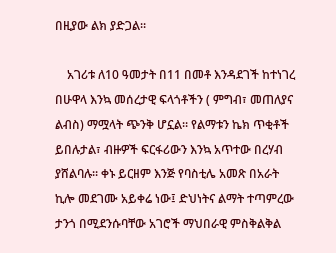በዚያው ልክ ያድጋል።

    አገሪቱ ለ10 ዓመታት በ11 በመቶ እንዳደገች ከተነገረ በሁዋላ እንኳ መሰረታዊ ፍላጎቶችን ( ምግብ፣ መጠለያና ልብስ) ማሟላት ጭንቅ ሆኗል። የልማቱን ኬክ ጥቂቶች ይበሉታል፣ ብዙዎች ፍርፋሪውን እንኳ አጥተው በረሃብ ያሸልባሉ። ቀኑ ይርዘም እንጅ የባስቲሌ አመጽ በአራት ኪሎ መደገሙ አይቀሬ ነው፤ ድህነትና ልማት ተጣምረው ታንጎ በሚደንሱባቸው አገሮች ማህበራዊ ምስቅልቅል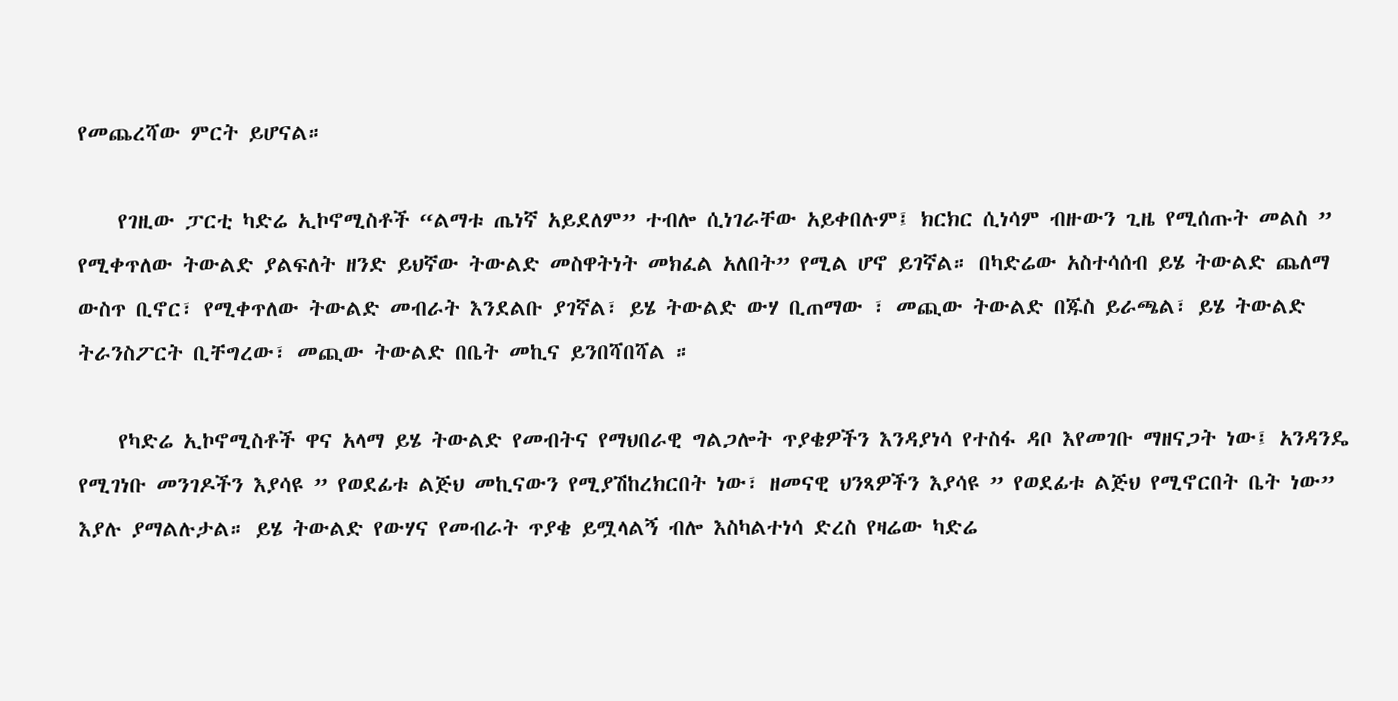የመጨረሻው ምርት ይሆናል።

    የገዚው ፓርቲ ካድሬ ኢኮኖሚስቶች “ልማቱ ጤነኛ አይደለም” ተብሎ ሲነገራቸው አይቀበሉም፤ ክርክር ሲነሳም ብዙውን ጊዜ የሚሰጡት መልስ ” የሚቀጥለው ትውልድ ያልፍለት ዘንድ ይህኛው ትውልድ መስዋትነት መክፈል አለበት” የሚል ሆኖ ይገኛል። በካድሬው አስተሳሰብ ይሄ ትውልድ ጨለማ ውስጥ ቢኖር፣ የሚቀጥለው ትውልድ መብራት እንደልቡ ያገኛል፣ ይሄ ትውልድ ውሃ ቢጠማው ፣ መጪው ትውልድ በጁስ ይራጫል፣ ይሄ ትውልድ ትራንስፖርት ቢቸግረው፣ መጪው ትውልድ በቤት መኪና ይንበሻበሻል ።

    የካድሬ ኢኮኖሚስቶች ዋና አላማ ይሄ ትውልድ የመብትና የማህበራዊ ግልጋሎት ጥያቄዎችን እንዳያነሳ የተስፋ ዳቦ እየመገቡ ማዘናጋት ነው፤ አንዳንዴ የሚገነቡ መንገዶችን እያሳዩ ” የወደፊቱ ልጅህ መኪናውን የሚያሽከረክርበት ነው፣ ዘመናዊ ህንጻዎችን እያሳዩ ” የወደፊቱ ልጅህ የሚኖርበት ቤት ነው” እያሉ ያማልሉታል። ይሄ ትውልድ የውሃና የመብራት ጥያቄ ይሟላልኝ ብሎ እስካልተነሳ ድረስ የዛሬው ካድሬ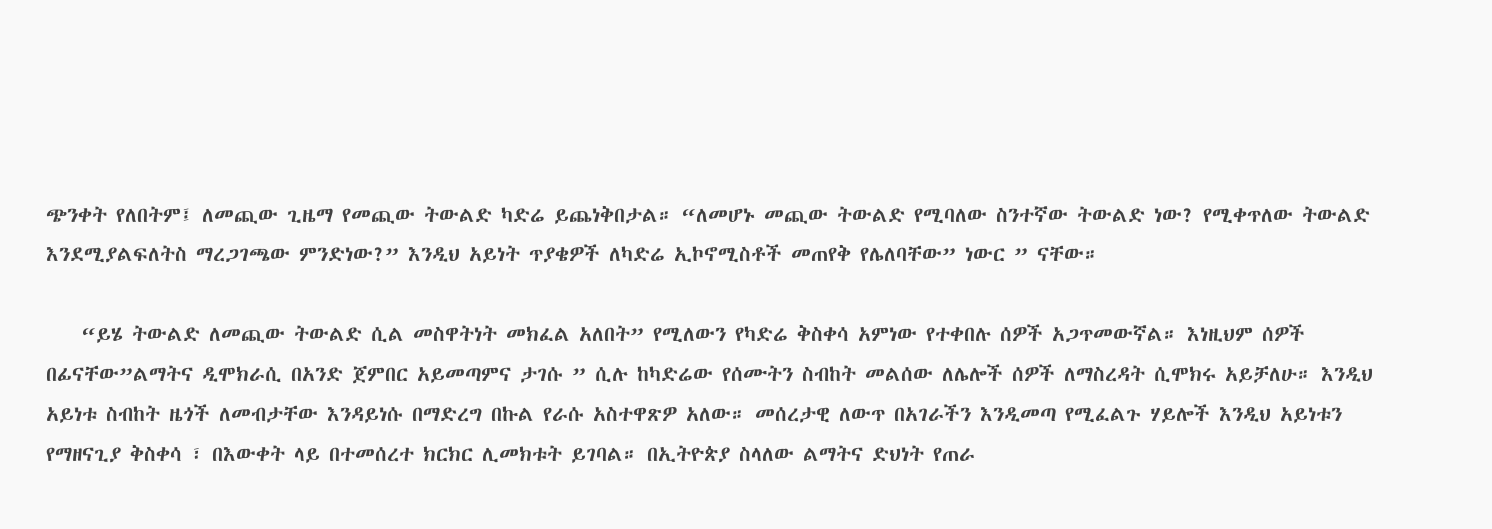ጭንቀት የለበትም፤ ለመጪው ጊዜማ የመጪው ትውልድ ካድሬ ይጨነቅበታል። “ለመሆኑ መጪው ትውልድ የሚባለው ስንተኛው ትውልድ ነው? የሚቀጥለው ትውልድ እንደሚያልፍለትስ ማረጋገጫው ምንድነው?” እንዲህ አይነት ጥያቄዎች ለካድሬ ኢኮኖሚስቶች መጠየቅ የሌለባቸው” ነውር ” ናቸው።

    “ይሄ ትውልድ ለመጪው ትውልድ ሲል መስዋትነት መክፈል አለበት” የሚለውን የካድሬ ቅስቀሳ አምነው የተቀበሉ ሰዎች አጋጥመውኛል። እነዚህም ሰዎች በፊናቸው”ልማትና ዲሞክራሲ በአንድ ጀምበር አይመጣምና ታገሱ ” ሲሉ ከካድሬው የሰሙትን ስብከት መልሰው ለሌሎች ሰዎች ለማስረዳት ሲሞክሩ አይቻለሁ። እንዲህ አይነቱ ስብከት ዜጎች ለመብታቸው እንዳይነሱ በማድረግ በኩል የራሱ አስተዋጽዎ አለው። መሰረታዊ ለውጥ በአገራችን እንዲመጣ የሚፈልጉ ሃይሎች እንዲህ አይነቱን የማዘናጊያ ቅስቀሳ ፣ በእውቀት ላይ በተመሰረተ ክርክር ሊመክቱት ይገባል። በኢትዮጵያ ስላለው ልማትና ድህነት የጠራ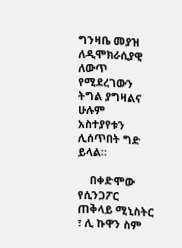ግንዛቤ መያዝ ለዲሞክራሲያዊ ለውጥ የሚደረገውን ትግል ያግዛልና ሁሉም አስተያየቱን ሊሰጥበት ግድ ይላል።

    በቀድሞው የሲንጋፖር ጠቅላይ ሚኒስትር ፣ ሊ ኩዋን ስም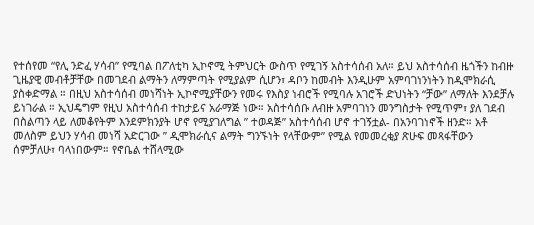የተሰየመ “የሊ ንድፈ ሃሳብ” የሚባል በፖለቲካ ኢኮኖሚ ትምህርት ውስጥ የሚገኝ አስተሳሰብ አለ። ይህ አስተሳሰብ ዜጎችን ከብዙ ጊዜያዊ መብቶቻቸው በመገደብ ልማትን ለማምጣት የሚያልም ሲሆን፣ ዳቦን ከመብት እንዲሁም አምባገነንነትን ከዲሞክራሲ ያስቀድማል ። በዚህ አስተሳሰብ መነሻነት ኢኮኖሚያቸውን የመሩ የእስያ ነብሮች የሚባሉ አገሮች ድህነትን “ቻው” ለማለት እንደቻሉ ይነገራል ። ኢህዴግም የዚህ አስተሳሰብ ተከታይና አራማጅ ነው። አስተሳሰቡ ለብዙ አምባገነን መንግስታት የሚጥም፣ ያለ ገደብ በስልጣን ላይ ለመቆየትም እንደምክንያት ሆኖ የሚያገለግል ” ተወዳጅ” አስተሳሰብ ሆኖ ተገኝቷል- በአንባገነኖች ዘንድ። አቶ መለስም ይህን ሃሳብ መነሻ አድርገው ” ዲሞክራሲና ልማት ግንኙነት የላቸውም” የሚል የመመረቂያ ጽሁፍ መጻፋቸውን ሰምቻለሁ፣ ባላነበውም። የኖቤል ተሸላሚው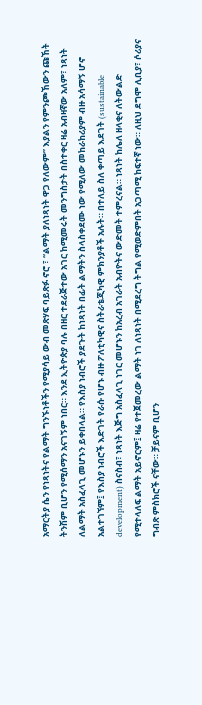አማርትያ ሴን የነጻነትና የልማት ግንኙነቶችን የሚያሳይ ውብ መጽሃፍ ባይጽፉ ኖሮ ፣ “ልማት ያለነጻነት ዋጋ የለውም” እያልን የምንጮኸውን ጩኸት ትንሽም ቢሆን የሚሰማን አናገኝም ነበር። እንደ ኢትዮጵያ ባሉ በዘር ተደራጅተው አገር ከሚመሩት መንግስታት በስተቀር ዛሬ አብዛኛው አለም፣ ነጻነት ለልማት አስፈላጊ መሆኑን ይቀበላል። የእስያ ነብሮች ያደጉት ከነጻነት በፊት ልማትን ስላስቀደሙ ነው የሚለው መከራከሪያም ብዙ አሳማኝ ሆኖ አልተገኘም፤ የእስያ ነብሮች እድገት የራሱ የሆኑ ብዙ ፖለቲካዊና ስትራቴጂካዊ ምክንያቶች አሉት። በተለይ ስለ ቀጣይ እደገት (sustainable development) ስናስብ፣ ነጻነት እጅግ አስፈላጊ ነገር መሆኑን ከአረብ አገራት አብዮትና ውድመት ተምረናል። ነጻነት ከሌለ ዘላቂና ለትውልድ የሚተላለፍ ልማት አይኖርም፤ ዛሬ የተጀመረው ልማት ነገ ለነጻነት በሚደረግ ትግል የሚወድምበት አጋጣሚ ከፍተኛ ነው። ለዚህ ደግሞ ሊቢያ፣ ሶሪያና ግብጽ ምስክሮች ናቸው። ቻይናም ቢሆን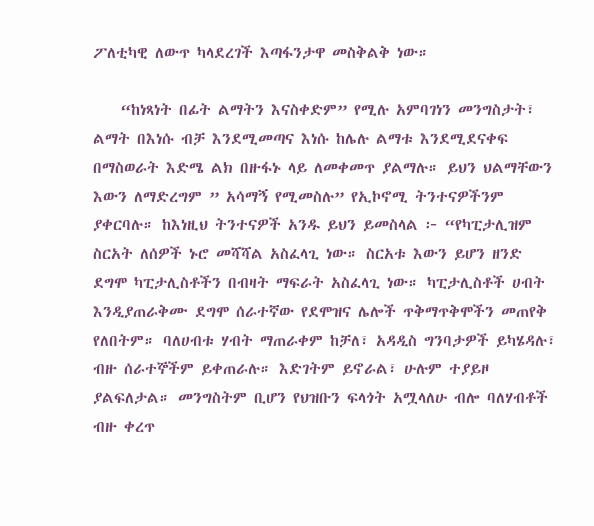ፖለቲካዊ ለውጥ ካላደረገች እጣፋንታዋ መስቅልቅ ነው።

    “ከነጻነት በፊት ልማትን እናስቀድም” የሚሉ አምባገነን መንግስታት፣ ልማት በእነሱ ብቻ እንደሚመጣና እነሱ ከሌሉ ልማቱ እንደሚደናቀፍ በማስወራት እድሜ ልክ በዙፋኑ ላይ ለመቀመጥ ያልማሉ። ይህን ህልማቸውን እውን ለማድረግም ” አሳማኝ የሚመስሉ” የኢኮኖሚ ትንተናዎችንም ያቀርባሉ። ከእነዚህ ትንተናዎች አንዱ ይህን ይመስላል ፦ “የካፒታሊዝም ስርአት ለሰዎች ኑሮ መሻሻል አስፈላጊ ነው። ስርአቱ እውን ይሆን ዘንድ ደግሞ ካፒታሊስቶችን በብዛት ማፍራት አስፈላጊ ነው። ካፒታሊስቶች ሀብት እንዲያጠራቅሙ ደግሞ ሰራተኛው የደሞዝና ሌሎች ጥቅማጥቅሞችን መጠየቅ የለበትም። ባለሀብቱ ሃብት ማጠራቀም ከቻለ፣ አዳዲስ ግንባታዎች ይካሄዳሉ፣ ብዙ ሰራተኞችም ይቀጠራሉ። እድገትም ይኖራል፣ ሁሉም ተያይዞ ያልፍለታል። መንግስትም ቢሆን የህዝቡን ፍላጎት አሟላለሁ ብሎ ባለሃብቶች ብዙ ቀረጥ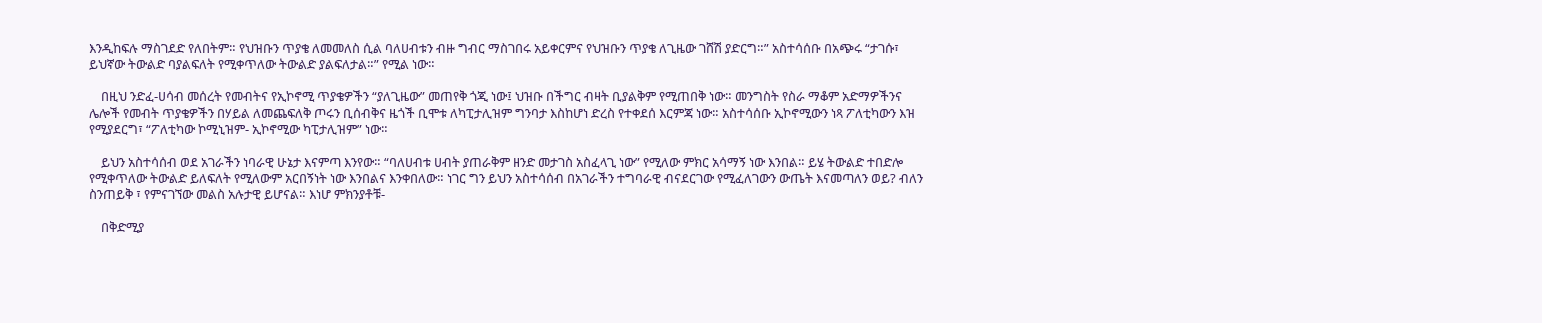እንዲከፍሉ ማስገደድ የለበትም። የህዝቡን ጥያቄ ለመመለስ ሲል ባለሀብቱን ብዙ ግብር ማስገበሩ አይቀርምና የህዝቡን ጥያቄ ለጊዜው ገሸሽ ያድርግ።” አስተሳሰቡ በአጭሩ “ታገሱ፣ ይህኛው ትውልድ ባያልፍለት የሚቀጥለው ትውልድ ያልፍለታል።” የሚል ነው።

    በዚህ ንድፈ-ሀሳብ መሰረት የመብትና የኢኮኖሚ ጥያቄዎችን “ያለጊዜው” መጠየቅ ጎጂ ነው፤ ህዝቡ በችግር ብዛት ቢያልቅም የሚጠበቅ ነው። መንግስት የስራ ማቆም አድማዎችንና ሌሎች የመብት ጥያቄዎችን በሃይል ለመጨፍለቅ ጦሩን ቢሰብቅና ዜጎች ቢሞቱ ለካፒታሊዝም ግንባታ እስከሆነ ድረስ የተቀደሰ እርምጃ ነው። አስተሳሰቡ ኢኮኖሚውን ነጻ ፖለቲካውን እዝ የሚያደርግ፣ “ፖለቲካው ኮሚኒዝም- ኢኮኖሚው ካፒታሊዝም” ነው።

    ይህን አስተሳሰብ ወደ አገራችን ነባራዊ ሁኔታ እናምጣ እንየው። “ባለሀብቱ ሀብት ያጠራቅም ዘንድ መታገስ አስፈላጊ ነው” የሚለው ምክር አሳማኝ ነው እንበል። ይሄ ትውልድ ተበድሎ የሚቀጥለው ትውልድ ይለፍለት የሚለውም አርበኝነት ነው እንበልና እንቀበለው። ነገር ግን ይህን አስተሳሰብ በአገራችን ተግባራዊ ብናደርገው የሚፈለገውን ውጤት እናመጣለን ወይ? ብለን ስንጠይቅ ፣ የምናገኘው መልስ አሉታዊ ይሆናል። እነሆ ምክንያቶቹ-

    በቅድሚያ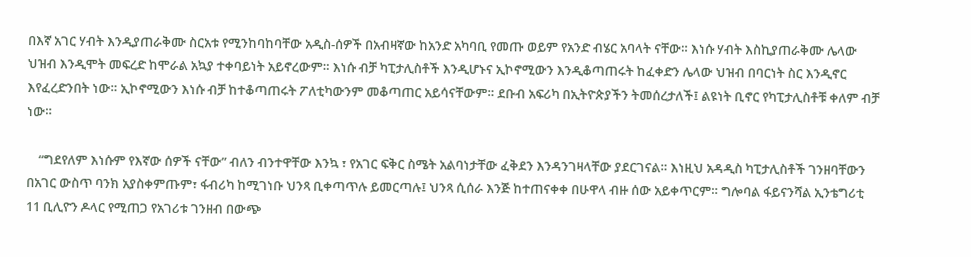በእኛ አገር ሃብት እንዲያጠራቅሙ ስርአቱ የሚንከባከባቸው አዲስ-ሰዎች በአብዛኛው ከአንድ አካባቢ የመጡ ወይም የአንድ ብሄር አባላት ናቸው። እነሱ ሃብት እስኪያጠራቅሙ ሌላው ህዝብ እንዲሞት መፍረድ ከሞራል አኳያ ተቀባይነት አይኖረውም። እነሱ ብቻ ካፒታሊስቶች እንዲሆኑና ኢኮኖሚውን እንዲቆጣጠሩት ከፈቀድን ሌላው ህዝብ በባርነት ስር እንዲኖር እየፈረድንበት ነው። ኢኮኖሚውን እነሱ ብቻ ከተቆጣጠሩት ፖለቲካውንም መቆጣጠር አይሳናቸውም። ደቡብ አፍሪካ በኢትዮጵያችን ትመሰረታለች፤ ልዩነት ቢኖር የካፒታሊስቶቹ ቀለም ብቻ ነው።

    “ግደየለም እነሱም የእኛው ሰዎች ናቸው” ብለን ብንተዋቸው እንኳ ፣ የአገር ፍቅር ስሜት አልባነታቸው ፈቅደን እንዳንገዛላቸው ያደርገናል። እነዚህ አዳዲስ ካፒታሊስቶች ገንዘባቸውን በአገር ውስጥ ባንክ አያስቀምጡም፣ ፋብሪካ ከሚገነቡ ህንጻ ቢቀጣጥሉ ይመርጣሉ፤ ህንጻ ሲሰራ እንጅ ከተጠናቀቀ በሁዋላ ብዙ ሰው አይቀጥርም። ግሎባል ፋይናንሻል ኢንቴግሪቲ 11 ቢሊዮን ዶላር የሚጠጋ የአገሪቱ ገንዘብ በውጭ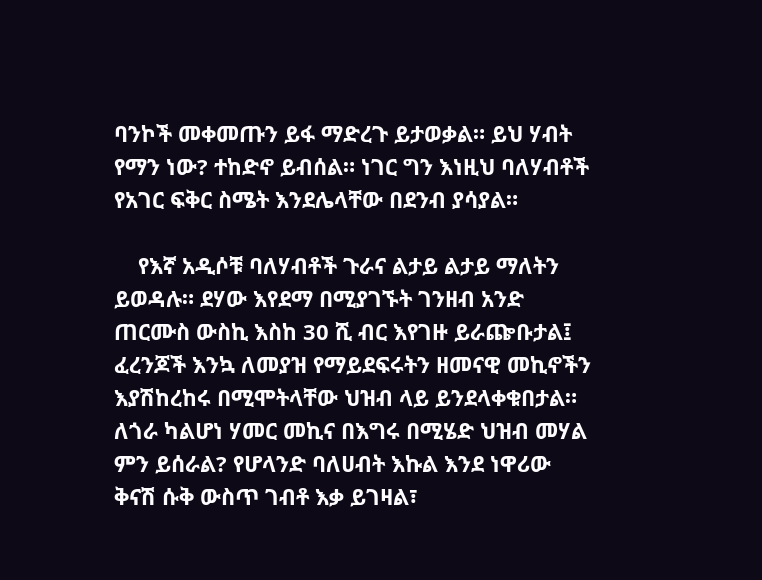ባንኮች መቀመጡን ይፋ ማድረጉ ይታወቃል። ይህ ሃብት የማን ነው? ተከድኖ ይብሰል። ነገር ግን እነዚህ ባለሃብቶች የአገር ፍቅር ስሜት እንደሌላቸው በደንብ ያሳያል።

    የእኛ አዲሶቹ ባለሃብቶች ጉራና ልታይ ልታይ ማለትን ይወዳሉ። ደሃው እየደማ በሚያገኙት ገንዘብ አንድ ጠርሙስ ውስኪ እስከ 30 ሺ ብር እየገዙ ይራጬቡታል፤ ፈረንጆች እንኳ ለመያዝ የማይደፍሩትን ዘመናዊ መኪኖችን እያሽከረከሩ በሚሞትላቸው ህዝብ ላይ ይንደላቀቁበታል። ለጎራ ካልሆነ ሃመር መኪና በእግሩ በሚሄድ ህዝብ መሃል ምን ይሰራል? የሆላንድ ባለሀብት እኩል እንደ ነዋሪው ቅናሽ ሱቅ ውስጥ ገብቶ እቃ ይገዛል፣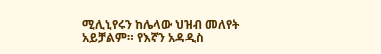ሚሊኒየሩን ከሌላው ህዝብ መለየት አይቻልም። የእኛን አዳዲስ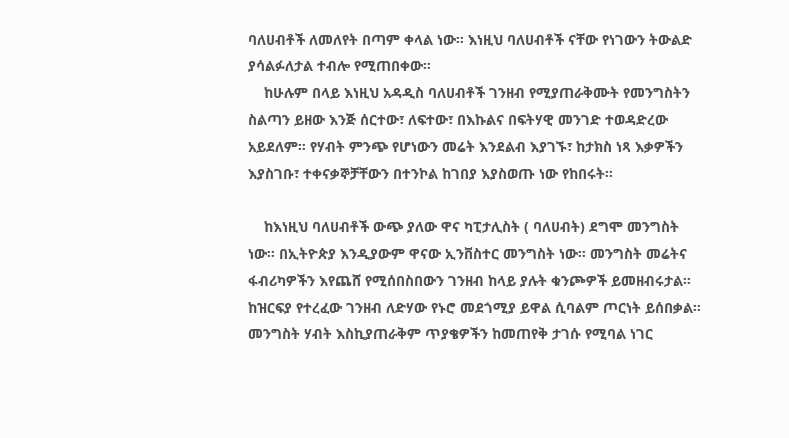ባለሀብቶች ለመለየት በጣም ቀላል ነው። እነዚህ ባለሀብቶች ናቸው የነገውን ትውልድ ያሳልፉለታል ተብሎ የሚጠበቀው።
    ከሁሉም በላይ እነዚህ አዳዲስ ባለሀብቶች ገንዘብ የሚያጠራቅሙት የመንግስትን ስልጣን ይዘው እንጅ ሰርተው፣ ለፍተው፣ በእኩልና በፍትሃዊ መንገድ ተወዳድረው አይደለም። የሃብት ምንጭ የሆነውን መሬት እንደልብ እያገኙ፣ ከታክስ ነጻ እቃዎችን እያስገቡ፣ ተቀናቃኞቻቸውን በተንኮል ከገበያ እያስወጡ ነው የከበሩት።

    ከእነዚህ ባለሀብቶች ውጭ ያለው ዋና ካፒታሊስት ( ባለሀብት) ደግሞ መንግስት ነው። በኢትዮጵያ እንዲያውም ዋናው ኢንቨስተር መንግስት ነው። መንግስት መሬትና ፋብሪካዎችን እየጨሸ የሚሰበስበውን ገንዘብ ከላይ ያሉት ቁንጮዎች ይመዘብሩታል። ከዝርፍያ የተረፈው ገንዘብ ለድሃው የኑሮ መደጎሚያ ይዋል ሲባልም ጦርነት ይሰበቃል። መንግስት ሃብት እስኪያጠራቅም ጥያቄዎችን ከመጠየቅ ታገሱ የሚባል ነገር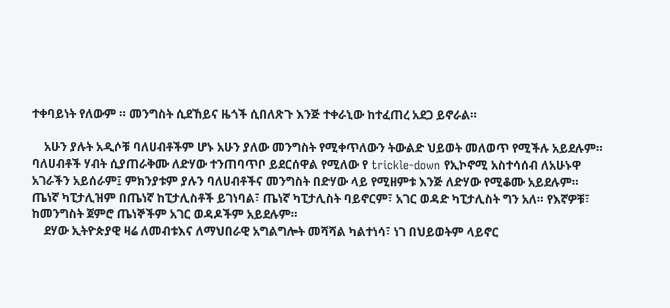ተቀባይነት የለውም ። መንግስት ሲደኸይና ዜጎች ሲበለጽጉ እንጅ ተቀራኒው ከተፈጠረ አደጋ ይኖራል።

    አሁን ያሉት አዲሶቹ ባለሀብቶችም ሆኑ አሁን ያለው መንግስት የሚቀጥለውን ትውልድ ህይወት መለወጥ የሚችሉ አይደሉም። ባለሀብቶች ሃብት ሲያጠራቅሙ ለድሃው ተንጠባጥቦ ይደርሰዋል የሚለው የ trickle-down የኢኮኖሚ አስተሳሰብ ለአሁኑዋ አገራችን አይሰራም፤ ምክንያቱም ያሉን ባለሀብቶችና መንግስት በድሃው ላይ የሚዘምቱ እንጅ ለድሃው የሚቆሙ አይደሉም። ጤነኛ ካፒታሊዝም በጤነኛ ከፒታሊስቶች ይገነባል፣ ጤነኛ ካፒታሊስት ባይኖርም፣ አገር ወዳድ ካፒታሊስት ግን አለ። የእኛዎቹ፣ ከመንግስት ጀምሮ ጤነኞችም አገር ወዳዶችም አይደሉም።
    ደሃው ኢትዮጵያዊ ዛሬ ለመብቱእና ለማህበራዊ አግልግሎት መሻሻል ካልተነሳ፣ ነገ በህይወትም ላይኖር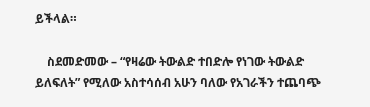ይችላል።

    ስደመድመው – “የዛሬው ትውልድ ተበድሎ የነገው ትውልድ ይለፍለት” የሚለው አስተሳሰብ አሁን ባለው የአገራችን ተጨባጭ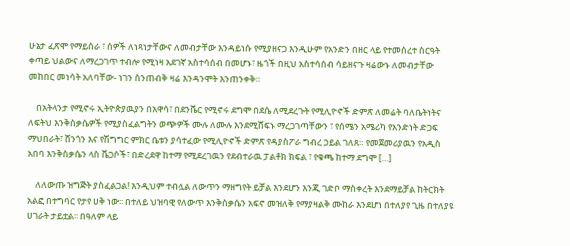ሁኔታ ፈጽሞ የማይሰራ ፣ ሰዎች ለነጻነታቸውና ለመብታቸው እንዳይነሱ የሚያዘናጋ እንዲሁም የአንድን በዘር ላይ የተመሰረተ ስርዓት ቀጣይ ህልውና ለማረጋገጥ ተብሎ የሚነዛ አደገኛ አስተሳሰብ በመሆኑ፣ ዜጎች በዚህ አስተሳሰብ ሳይዘናጉ ዛሬውኑ ለመብታቸው መከበር መነሳት አለባቸው- ነገን ስንጠብቅ ዛሬ እንዳንሞት እንጠንቀቅ።

    በአትላንታ የሚኖሩ ኢትዮጵያዉያን በአዋሳ፣ በደንቬር የሚኖሩ ደግሞ በደሴ ለሚደረጉት የሚሊዮኖች ድምጽ ለመሬት ባለቤትነትና ለፍትህ እንቅስቃሴዎች የሚያስፈልግትን ወጭዎች ሙሉ ለሙሉ እንደሚሸፍኑ ማረጋገጣቸውን ፣ የሰሜን አሜሪካ የአንድነት ድጋፍ ማህበራት፣ ሸንጎን እና የሽግግር ምክር ቤቱን ያሳተፈው የሚሊዮኖች ድምጽ የዳያስፖራ ግብረ ኃይል ገለጸ። የመጀመሪያዉን የአዲስ አበባ እንቅስቃሴን ላስ ቬጋሶች፣ በድረደዋ ከተማ የሚደረገዉን የደብተራዉ ፓልቶክ ክፍል ፣ የቁጫ ከተማ ደግሞ […]

    ለለውጡ ዝግጅት ያስፈልጋል! እንዲህም ተብሏል ለውጥን ማዘግየት ይቻል እንደሆን እንጂ ገድቦ ማስቀረት እንደማይቻል ከትርክት አልፎ በተግባር የታየ ሀቅ ነው፡፡ በተለይ ህዝባዊ የለውጥ እንቅስቃሴን አፍኖ መዝለቅ የማያዛልቅ ሙከራ እንደሆነ በተለያየ ጊዜ በተለያዩ ሀገራት ታይቷል፡፡ በዓለም ላይ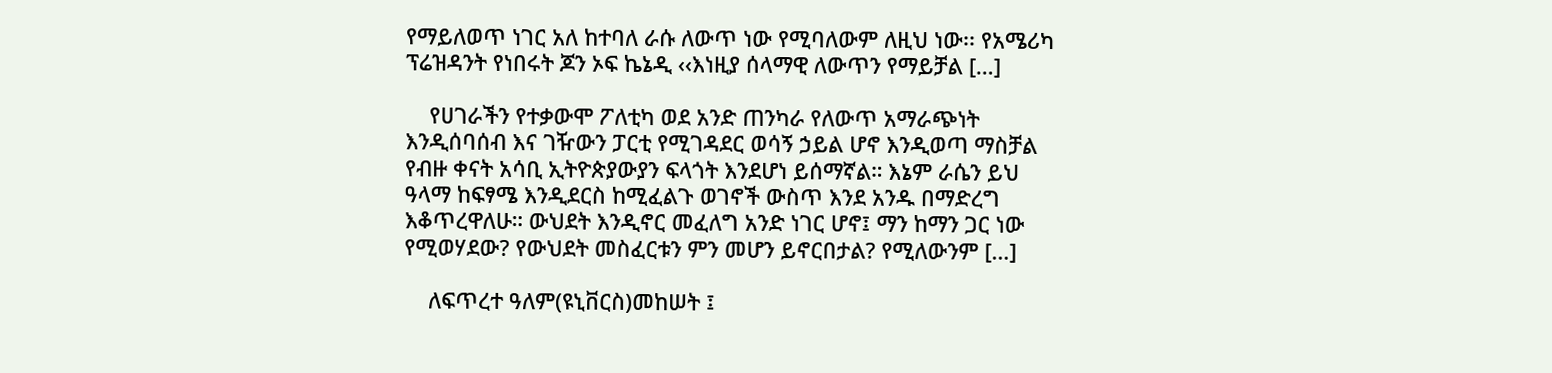የማይለወጥ ነገር አለ ከተባለ ራሱ ለውጥ ነው የሚባለውም ለዚህ ነው፡፡ የአሜሪካ ፕሬዝዳንት የነበሩት ጆን ኦፍ ኬኔዲ ‹‹እነዚያ ሰላማዊ ለውጥን የማይቻል […]

    የሀገራችን የተቃውሞ ፖለቲካ ወደ አንድ ጠንካራ የለውጥ አማራጭነት እንዲሰባሰብ እና ገዥውን ፓርቲ የሚገዳደር ወሳኝ ኃይል ሆኖ እንዲወጣ ማስቻል የብዙ ቀናት አሳቢ ኢትዮጵያውያን ፍላጎት እንደሆነ ይሰማኛል። እኔም ራሴን ይህ ዓላማ ከፍፃሜ እንዲደርስ ከሚፈልጉ ወገኖች ውስጥ እንደ አንዱ በማድረግ እቆጥረዋለሁ። ውህደት እንዲኖር መፈለግ አንድ ነገር ሆኖ፤ ማን ከማን ጋር ነው የሚወሃደው? የውህደት መስፈርቱን ምን መሆን ይኖርበታል? የሚለውንም […]

    ለፍጥረተ ዓለም(ዩኒቨርስ)መከሠት ፤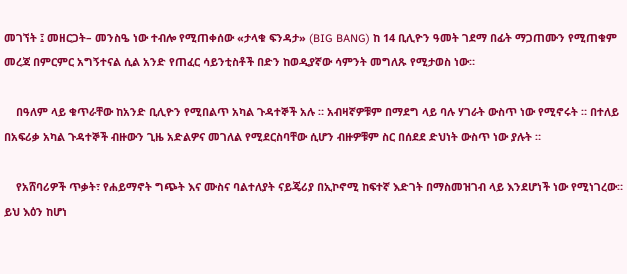መገኘት ፤ መዘርጋት– መንስዔ ነው ተብሎ የሚጠቀሰው «ታላቁ ፍንዳታ» (BIG BANG) ከ 14 ቢሊዮን ዓመት ገደማ በፊት ማጋጠሙን የሚጠቁም መረጃ በምርምር አግኝተናል ሲል አንድ የጠፈር ሳይንቲስቶች በድን ከወዲያኛው ሳምንት መግለጹ የሚታወስ ነው።

    በዓለም ላይ ቁጥራቸው ከአንድ ቢሊዮን የሚበልጥ አካል ጉዳተኞች አሉ ። አብዛኛዎቹም በማደግ ላይ ባሉ ሃገራት ውስጥ ነው የሚኖሩት ። በተለይ በአፍሪቃ አካል ጉዳተኞች ብዙውን ጊዜ አድልዎና መገለል የሚደርስባቸው ሲሆን ብዙዎቹም ስር በሰደደ ድህነት ውስጥ ነው ያሉት ።

    የአሸባሪዎች ጥቃት፣ የሐይማኖት ግጭት እና ሙስና ባልተለያት ናይጄሪያ በኢኮኖሚ ከፍተኛ እድገት በማስመዝገብ ላይ እንደሆነች ነው የሚነገረው። ይህ እዕን ከሆነ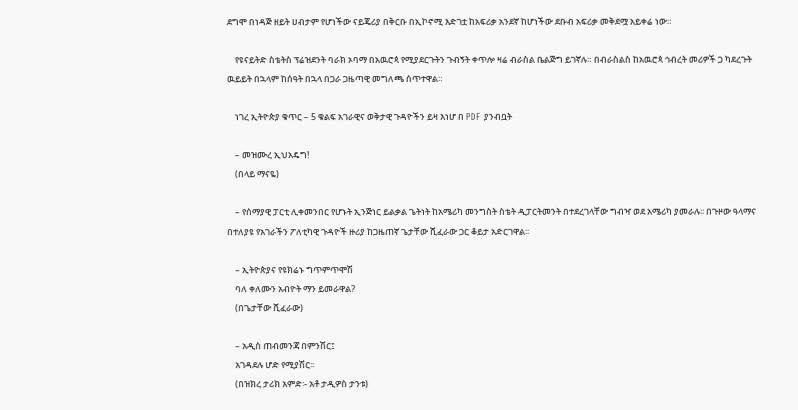ደግሞ በነዳጅ ዘይት ሀብታም የሆነችው ናይጄሪያ በቅርቡ በኢኮኖሚ እድገቷ ከአፍሪቃ አንደኛ ከሆነችው ደቡብ አፍሪቃ መቅደሟ አይቀሬ ነው።

    የዩናይትድ ስቴትስ ፕሬዝደንት ባራክ ኦባማ በአዉሮጳ የሚያደርጉትን ጉብኝት ቀጥሎ ዛሬ ብራስል ቤልጅግ ይገኛሉ። በብራስልስ ከአዉሮጳ ኅብረት መሪዎች ጋ ካደረጉት ዉይይት በኋላም ከሰዓት በኋላ በጋራ ጋዜጣዊ መግለጫ ሰጥተዋል።

    ነገረ ኢትዮጵያ ቁጥር – 5 ቁልፍ አገራዊና ወቅታዊ ጉዳዮችን ይዛ እነሆ በ PDF ያንብቧት

    – መዝሙረ ኢህአዴግ!
    (በላይ ማናዬ)

    – የሰማያዊ ፓርቲ ሊቀመንበር የሆኑት ኢንጅነር ይልቃል ጌትነት ከአሜሪካ መንግስት ስቴት ዲፓርትመንት በተደረገላቸው ግብዣ ወደ አሜሪካ ያመራሉ፡፡ በጉዞው ዓላማና በተለያዩ የአገራችን ፖለቲካዊ ጉዳዮች ዙሪያ ከጋዜጠኛ ጌታቸው ሺፈራው ጋር ቆይታ አድርገዋል፡፡

    – ኢትዮጵያና የዩክሬኑ ግጥምጥሞሽ
    ባለ ቀለሙን አብዮት ማን ይመራዋል?
    (በጌታቸው ሺፈራው)

    – አዲስ ጠብመንጃ በምንሽር፤
    አገዳደሉ ሆድ የሚያሽር፡፡
    (በዝክረ ታሪክ አምድ፡- አቶ ታዲዎስ ታንቱ)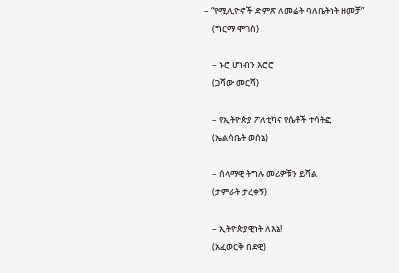– “የሚሊዮኖች ድምጽ ለመሬት ባለቤትነት ዘመቻ”
    (ግርማ ሞገስ)

    – ኑሮ ሆነብን እሮሮ
    (ጋሻው መርሻ)

    – የኢትዮጵያ ፖለቲካና የሴቶች ተሳትፎ
    (ኤልሳቤት ወሰኔ)

    – ሰላማዊ ትግሉ መሪዎቹን ይሻል
    (ታምራት ታረቀኝ)

    – ኢትዮጵያዊነት ለእኔ!
    (አፈወርቅ በደዊ)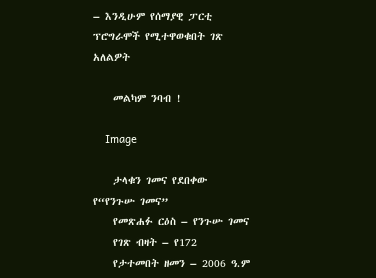– እንዲሁም የሰማያዊ ፓርቲ ፕሮግራሞች የሚተዋወቁበት ገጽ አለልዎት

    መልካም ንባብ !

    Image

    ታላቁን ገመና የደበቀው የ“የንጉሡ ገመና”
    የመጽሐፉ ርዕስ – የንጉሡ ገመና
    የገጽ ብዛት – የ172
    የታተመበት ዘመን – 2006 ዓ.ም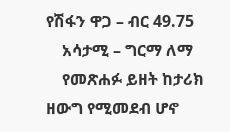የሽፋን ዋጋ – ብር 49.75
    አሳታሚ – ግርማ ለማ
    የመጽሐፉ ይዘት ከታሪክ ዘውግ የሚመደብ ሆኖ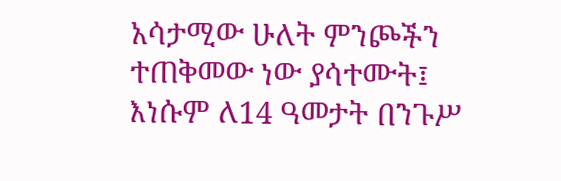አሳታሚው ሁለት ምንጮችን ተጠቅመው ነው ያሳተሙት፤ እነሱም ለ14 ዓመታት በንጉሥ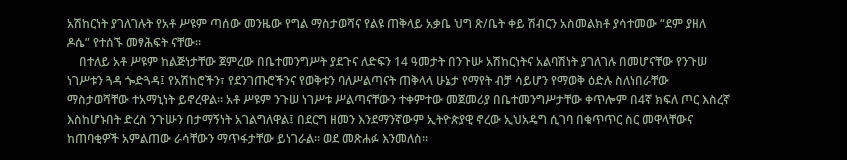አሽከርነት ያገለገሉት የአቶ ሥዩም ጣሰው መንዜው የግል ማስታወሻና የልዩ ጠቅላይ አቃቤ ህግ ጽ/ቤት ቀይ ሽብርን አስመልክቶ ያሳተመው “ደም ያዘለ ዶሴ” የተሰኙ መፃሕፍት ናቸው፡፡
    በተለይ አቶ ሥዩም ከልጅነታቸው ጀምረው በቤተመንግሥት ያደጉና ለድፍን 14 ዓመታት በንጉሡ አሽከርነትና አልባሽነት ያገለገሉ በመሆናቸው የንጉሠ ነገሥቱን ጓዳ ጐድጓዳ፤ የአሽከሮችን፣ የደንገጡሮችንና የወቅቱን ባለሥልጣናት ጠቅላላ ሁኔታ የማየት ብቻ ሳይሆን የማወቅ ዕድሉ ስለነበራቸው ማስታወሻቸው ተአማኒነት ይኖረዋል። አቶ ሥዩም ንጉሠ ነገሥቱ ሥልጣናቸውን ተቀምተው መጀመሪያ በቤተመንግሥታቸው ቀጥሎም በ4ኛ ክፍለ ጦር እስረኛ እስከሆኑበት ድረስ ንጉሡን በታማኝነት አገልግለዋል፤ በደርግ ዘመን እንደማንኛውም ኢትዮጵያዊ ኖረው ኢህአዴግ ሲገባ በቁጥጥር ስር መዋላቸውና ከጠባቂዎች አምልጠው ራሳቸውን ማጥፋታቸው ይነገራል፡፡ ወደ መጽሐፉ እንመለስ፡፡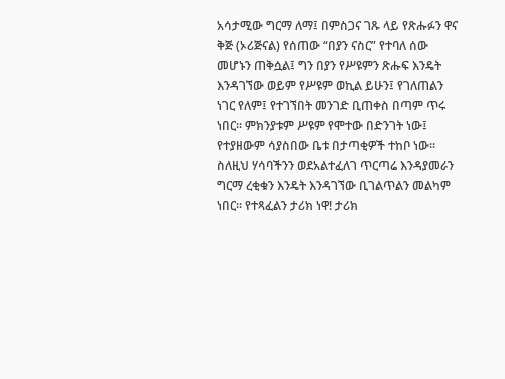አሳታሚው ግርማ ለማ፤ በምስጋና ገጹ ላይ የጽሑፉን ዋና ቅጅ (ኦሪጅናል) የሰጠው “በያን ናስር” የተባለ ሰው መሆኑን ጠቅሷል፤ ግን በያን የሥዩምን ጽሑፍ እንዴት እንዳገኘው ወይም የሥዩም ወኪል ይሁን፤ የገለጠልን ነገር የለም፤ የተገኘበት መንገድ ቢጠቀስ በጣም ጥሩ ነበር፡፡ ምክንያቱም ሥዩም የሞተው በድንገት ነው፤ የተያዘውም ሳያስበው ቤቱ በታጣቂዎች ተከቦ ነው፡፡ ስለዚህ ሃሳባችንን ወደአልተፈለገ ጥርጣሬ እንዳያመራን ግርማ ረቂቁን እንዴት እንዳገኘው ቢገልጥልን መልካም ነበር፡፡ የተጻፈልን ታሪክ ነዋ! ታሪክ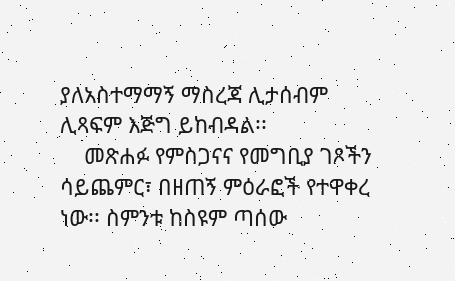ያለአስተማማኝ ማስረጃ ሊታሰብም ሊጻፍም እጅግ ይከብዳል፡፡
    መጽሐፉ የምስጋናና የመግቢያ ገጾችን ሳይጨምር፣ በዘጠኝ ምዕራፎች የተዋቀረ ነው፡፡ ስምንቱ ከስዩም ጣሰው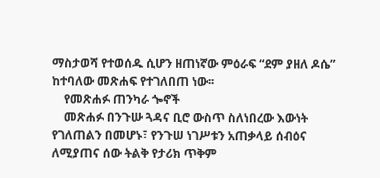ማስታወሻ የተወሰዱ ሲሆን ዘጠነኛው ምዕራፍ “ደም ያዘለ ዶሴ” ከተባለው መጽሐፍ የተገለበጠ ነው፡፡
    የመጽሐፉ ጠንካራ ጐኖች
    መጽሐፉ በንጉሡ ጓዳና ቢሮ ውስጥ ስለነበረው እውነት የገለጠልን በመሆኑ፣ የንጉሠ ነገሥቱን አጠቃላይ ሰብዕና ለሚያጠና ሰው ትልቅ የታሪክ ጥቅም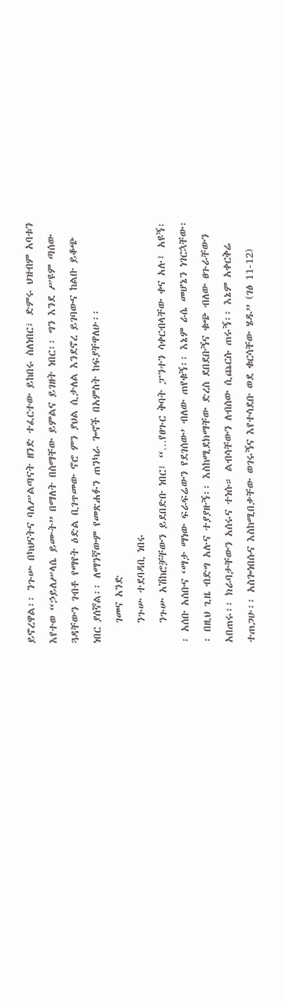ይኖረዋል፡፡ ንጉሡ በካህናትና ባለሥልጣናት ዘንድ ተፈርተው ይከበሩ ስለነበር፣ ድምሩ ህዝብም አባቱን እየተወ “ኃይለሥላሴ ይሙት” በማለት በስማቸው ይምልና ይገዘት ነበር፡፡ ግን እንደ ሥዩም ጣሰው ጓዳቸውን ገብቶ የማየት ዕድል ቢገጥመው ኖሮ ምን ያህል ሲታለል እንደኖረ ይገባውና ከልቡ ይቆጭ ነበር ያሰኛል፡፡ ለማንኛውም የመጽሐፉን ጠንካራ ጐኖች በአምስት ከፍያቸዋለሁ፡፡
    ገመና አንድ
    ንጉሡ ተደባዳቢ ነበሩ
    ንጉሡ አሽከሮቻቸውን ይደበድቡ ነበር፤ “…የፀጉር ቅባት ፓንተን ሳቀርብላቸው ቀና አሉ፤ አዩኝ፡፡ አሰቡ አሰቡና ‘ማታ ማነው ፍራፍሬውን የደገሰው’ ብለው ጠየቁኝ፡፡ እኔም ራሴ መሆኔን ነገርኋቸው፡፡ በዚህ ጊዜ ብድግ አሉና ተያያዙኝ፡፡ እስከሚደክማቸው ድረስ ደበደቡኝና ቁጭ ብለው ፀጉራቸውን አበጠሩ፡፡ ክራባታቸውን አሰሩና ተነሱ። ልብሳቸውን ለብሰው ሲጨርሱ ጠሩኝ፡፡ እኔም አቀርቅሬ ተጠጋሁ፡፡ አስጐነበሱና እስከሚበቃቸው ወገሩኝና እየተሳደቡ ወደ ቁርሳቸው ሄዱ” (ገፅ 11-12)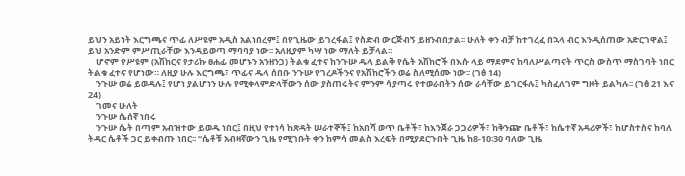ይህን አይነት እርግጫና ጥፊ ለሥዩም አዲስ አልነበረም፤ በየጊዜው ይገረፋል፤ የስድብ ውርጅብኝ ይዘንብበታል፡፡ ሁለት ቀን ብቻ ከተገረፈ በኋላ ብር እንዲሰጠው አድርገዋል፤ ይህ አንድም ምሥጢራቸው እንዳይወጣ ማባባያ ነው፡፡ አለዚያም ካሣ ነው ማለት ይቻላል፡፡
    ሆኖም የሥዩም (አሽከርና የታሪኩ ፀሐፊ መሆኑን አንዘንጋ) ትልቁ ፈተና ከንጉሡ ዱላ ይልቅ የሴት አሽከሮች በእሱ ላይ ማደምና ከባለሥልጣናት ጥርስ ውስጥ ማስገባት ነበር ትልቁ ፈተና የሆነው። ለዚያ ሁሉ እርግጫ፣ ጥፊና ዱላ ሰበቡ ንጉሡ የገረዶችንና የአሽከሮችን ወሬ ስለሚሰሙ ነው፡፡ (ገፅ 14)
    ንጉሡ ወሬ ይወዳሉ፤ የሆነ ያልሆነን ሁሉ የሚቀላምድላቸውን ሰው ያስጠሩትና ምንም ሳያጣሩ የተወራበትን ሰው ራሳቸው ይገርፋሉ፤ ካስፈለገም ግዞት ይልካሉ፡፡ (ገፅ 21 እና 24)
    ገመና ሁለት
    ንጉሡ ሴሰኛ ነበሩ
    ንጉሡ ሴት በጣም አብዝተው ይወዱ ነበር፤ በዚህ የተነሳ ከጽዳት ሠራተኞች፤ ከአበሻ ወጥ ቤቶች፣ ከእንጀራ ጋጋሪዎች፣ ከቅንጬ ቤቶች፣ ከሴተኛ አዳሪዎች፣ ከሆስተስና ከባለ ትዳር ሴቶች ጋር ይቀብጡ ነበር፡፡ “ሴቶቹ አብዛኛውን ጊዜ የሚገቡት ቀን ከምሳ መልስ እረፍት በሚያደርጉበት ጊዜ ከ8-10፡30 ባለው ጊዜ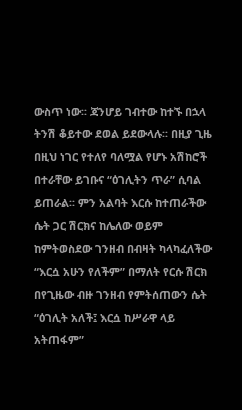ውስጥ ነው፡፡ ጃንሆይ ገብተው ከተኙ በኋላ ትንሽ ቆይተው ደወል ይደውላሉ፡፡ በዚያ ጊዜ በዚህ ነገር የተለየ ባለሟል የሆኑ አሽከሮች በተራቸው ይገቡና “ዕገሊትን ጥራ” ሲባል ይጠራል፡፡ ምን አልባት እርሱ ከተጠራችው ሴት ጋር ሽርክና ከሌለው ወይም ከምትወስደው ገንዘብ በብዛት ካላካፈለችው “እርሷ አሁን የለችም” በማለት የርሱ ሽርክ በየጊዜው ብዙ ገንዘብ የምትሰጠውን ሴት “ዕገሊት አለች፤ እርሷ ከሥራዋ ላይ አትጠፋም”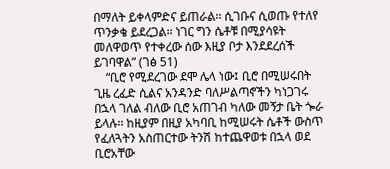በማለት ይቀላምድና ይጠራል፡፡ ሲገቡና ሲወጡ የተለየ ጥንቃቄ ይደረጋል፡፡ ነገር ግን ሴቶቹ በሚያሳዩት መለዋወጥ የተቀረው ሰው እዚያ ቦታ እንደደረሰች ይገባዋል” (ገፅ 51)
    “ቢሮ የሚደረገው ደሞ ሌላ ነው፤ ቢሮ በሚሠሩበት ጊዜ ረፈድ ሲልና አንዳንድ ባለሥልጣኖችን ካነጋገሩ በኋላ ገለል ብለው ቢሮ አጠገብ ካለው መኝታ ቤት ጐራ ይላሉ፡፡ ከዚያም በዚያ አካባቢ ከሚሠሩት ሴቶች ውስጥ የፈለጓትን አስጠርተው ትንሽ ከተጨዋወቱ በኋላ ወደ ቢሮአቸው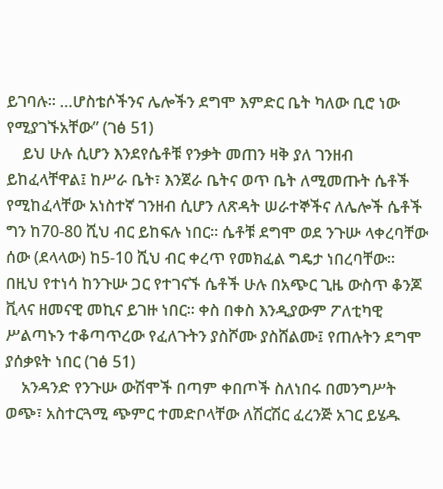ይገባሉ፡፡ …ሆስቴሶችንና ሌሎችን ደግሞ እምድር ቤት ካለው ቢሮ ነው የሚያገኙአቸው” (ገፅ 51)
    ይህ ሁሉ ሲሆን እንደየሴቶቹ የንቃት መጠን ዛቅ ያለ ገንዘብ ይከፈላቸዋል፤ ከሥራ ቤት፣ እንጀራ ቤትና ወጥ ቤት ለሚመጡት ሴቶች የሚከፈላቸው አነስተኛ ገንዘብ ሲሆን ለጽዳት ሠራተኞችና ለሌሎች ሴቶች ግን ከ70-80 ሺህ ብር ይከፍሉ ነበር፡፡ ሴቶቹ ደግሞ ወደ ንጉሡ ላቀረባቸው ሰው (ደላላው) ከ5-10 ሺህ ብር ቀረጥ የመክፈል ግዴታ ነበረባቸው። በዚህ የተነሳ ከንጉሡ ጋር የተገናኙ ሴቶች ሁሉ በአጭር ጊዜ ውስጥ ቆንጆ ቪላና ዘመናዊ መኪና ይገዙ ነበር፡፡ ቀስ በቀስ እንዲያውም ፖለቲካዊ ሥልጣኑን ተቆጣጥረው የፈለጉትን ያስሾሙ ያስሸልሙ፤ የጠሉትን ደግሞ ያሰቃዩት ነበር (ገፅ 51)
    አንዳንድ የንጉሡ ውሽሞች በጣም ቀበጦች ስለነበሩ በመንግሥት ወጭ፣ አስተርጓሚ ጭምር ተመድቦላቸው ለሽርሽር ፈረንጅ አገር ይሄዱ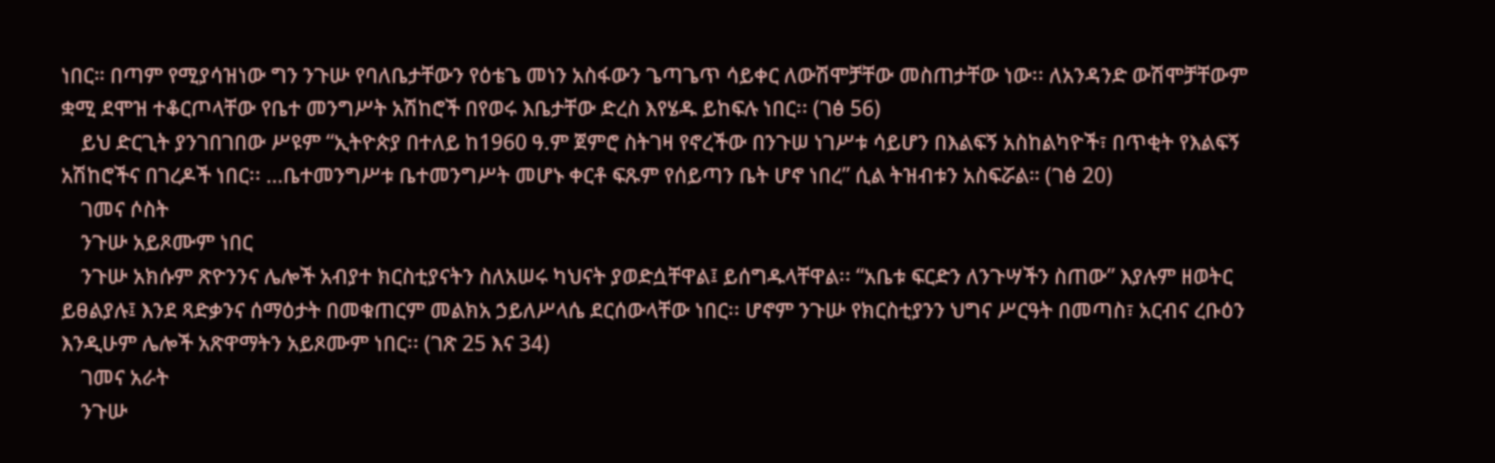ነበር። በጣም የሚያሳዝነው ግን ንጉሡ የባለቤታቸውን የዕቴጌ መነን አስፋውን ጌጣጌጥ ሳይቀር ለውሽሞቻቸው መስጠታቸው ነው፡፡ ለአንዳንድ ውሽሞቻቸውም ቋሚ ደሞዝ ተቆርጦላቸው የቤተ መንግሥት አሽከሮች በየወሩ እቤታቸው ድረስ እየሄዱ ይከፍሉ ነበር፡፡ (ገፅ 56)
    ይህ ድርጊት ያንገበገበው ሥዩም “ኢትዮጵያ በተለይ ከ1960 ዓ.ም ጀምሮ ስትገዛ የኖረችው በንጉሠ ነገሥቱ ሳይሆን በእልፍኝ አስከልካዮች፣ በጥቂት የእልፍኝ አሽከሮችና በገረዶች ነበር፡፡ …ቤተመንግሥቱ ቤተመንግሥት መሆኑ ቀርቶ ፍጹም የሰይጣን ቤት ሆኖ ነበረ” ሲል ትዝብቱን አስፍሯል። (ገፅ 20)
    ገመና ሶስት
    ንጉሡ አይጾሙም ነበር
    ንጉሡ አክሱም ጽዮንንና ሌሎች አብያተ ክርስቲያናትን ስለአሠሩ ካህናት ያወድሷቸዋል፤ ይሰግዱላቸዋል፡፡ “አቤቱ ፍርድን ለንጉሣችን ስጠው” እያሉም ዘወትር ይፀልያሉ፤ እንደ ጻድቃንና ሰማዕታት በመቁጠርም መልክአ ኃይለሥላሴ ደርሰውላቸው ነበር፡፡ ሆኖም ንጉሡ የክርስቲያንን ህግና ሥርዓት በመጣስ፣ አርብና ረቡዕን እንዲሁም ሌሎች አጽዋማትን አይጾሙም ነበር፡፡ (ገጽ 25 እና 34)
    ገመና አራት
    ንጉሡ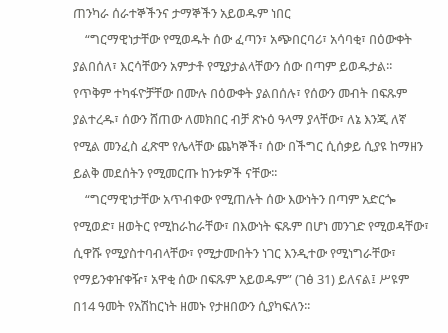ጠንካራ ሰራተኞችንና ታማኞችን አይወዱም ነበር
    “ግርማዊነታቸው የሚወዱት ሰው ፈጣን፣ አጭበርባሪ፣ አሳባቂ፣ በዕውቀት ያልበሰለ፣ እርሳቸውን አምታቶ የሚያታልላቸውን ሰው በጣም ይወዱታል፡፡ የጥቅም ተካፋዮቻቸው በሙሉ በዕውቀት ያልበሰሉ፣ የሰውን መብት በፍጹም ያልተረዱ፣ ሰውን ሸጠው ለመክበር ብቻ ጽኑዕ ዓላማ ያላቸው፣ ለኔ እንጂ ለኛ የሚል መንፈስ ፈጽሞ የሌላቸው ጨካኞች፣ ሰው በችግር ሲሰቃይ ሲያዩ ከማዘን ይልቅ መደሰትን የሚመርጡ ከንቱዎች ናቸው፡፡
    “ግርማዊነታቸው አጥብቀው የሚጠሉት ሰው እውነትን በጣም አድርጐ የሚወድ፣ ዘወትር የሚከራከራቸው፣ በእውነት ፍጹም በሆነ መንገድ የሚወዳቸው፣ ሲዋሹ የሚያስተባብላቸው፣ የሚታሙበትን ነገር እንዲተው የሚነግራቸው፣ የማይንቀዠቀዥ፣ አዋቂ ሰው በፍጹም አይወዱም” (ገፅ 31) ይለናል፤ ሥዩም በ14 ዓመት የአሽከርነት ዘመኑ የታዘበውን ሲያካፍለን፡፡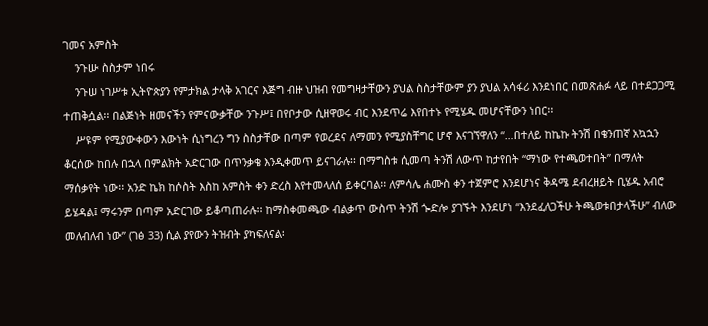ገመና አምስት
    ንጉሡ ስስታም ነበሩ
    ንጉሠ ነገሥቱ ኢትዮጵያን የምታክል ታላቅ አገርና እጅግ ብዙ ህዝብ የመግዛታቸውን ያህል ስስታቸውም ያን ያህል አሳፋሪ እንደነበር በመጽሐፉ ላይ በተደጋጋሚ ተጠቅሷል፡፡ በልጅነት ዘመናችን የምናውቃቸው ንጉሥ፤ በየቦታው ሲዘዋወሩ ብር እንደጥሬ እየበተኑ የሚሄዱ መሆናቸውን ነበር፡፡
    ሥዩም የሚያውቀውን እውነት ሲነግረን ግን ስስታቸው በጣም የወረደና ለማመን የሚያስቸግር ሆኖ እናገኘዋለን “…በተለይ ከኬኩ ትንሽ በቄንጠኛ አኳኋን ቆርሰው ከበሉ በኋላ በምልክት አድርገው በጥንቃቄ እንዲቀመጥ ይናገራሉ፡፡ በማግስቱ ሲመጣ ትንሽ ለውጥ ከታየበት “ማነው የተጫወተበት” በማለት ማሰቃየት ነው፡፡ አንድ ኬክ ከሶስት እስከ አምስት ቀን ድረስ እየተመላለሰ ይቀርባል፡፡ ለምሳሌ ሐሙስ ቀን ተጀምሮ እንደሆነና ቅዳሜ ደብረዘይት ቢሄዱ አብሮ ይሄዳል፤ ማሩንም በጣም አድርገው ይቆጣጠራሉ፡፡ ከማስቀመጫው ብልቃጥ ውስጥ ትንሽ ጐድሎ ያገኙት እንደሆነ “እንደፈለጋችሁ ትጫወቱበታላችሁ” ብለው መለብለብ ነው” (ገፅ 33) ሲል ያየውን ትዝብት ያካፍለናል፡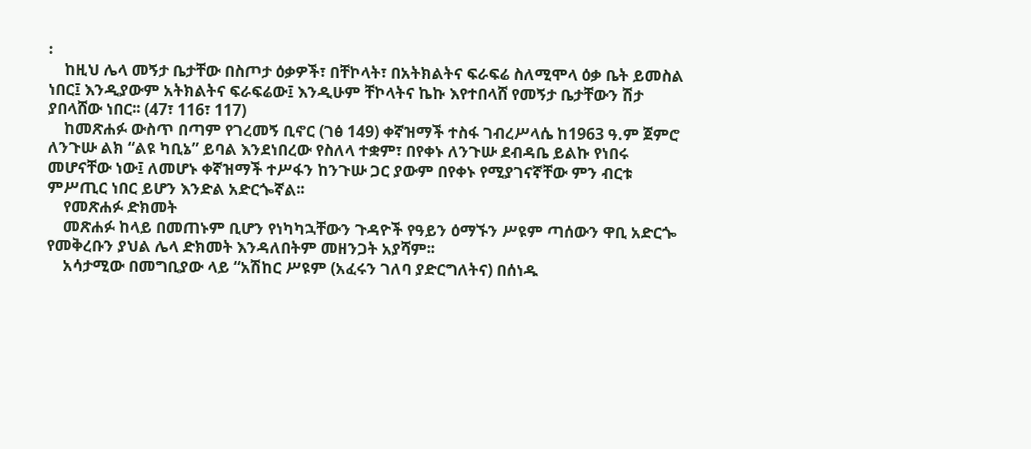፡
    ከዚህ ሌላ መኝታ ቤታቸው በስጦታ ዕቃዎች፣ በቸኮላት፣ በአትክልትና ፍራፍሬ ስለሚሞላ ዕቃ ቤት ይመስል ነበር፤ እንዲያውም አትክልትና ፍራፍሬው፤ እንዲሁም ቸኮላትና ኬኩ እየተበላሸ የመኝታ ቤታቸውን ሽታ ያበላሸው ነበር፡፡ (47፣ 116፣ 117)
    ከመጽሐፉ ውስጥ በጣም የገረመኝ ቢኖር (ገፅ 149) ቀኛዝማች ተስፋ ገብረሥላሴ ከ1963 ዓ.ም ጀምሮ ለንጉሡ ልክ “ልዩ ካቢኔ” ይባል እንደነበረው የስለላ ተቋም፣ በየቀኑ ለንጉሡ ደብዳቤ ይልኩ የነበሩ መሆናቸው ነው፤ ለመሆኑ ቀኛዝማች ተሥፋን ከንጉሡ ጋር ያውም በየቀኑ የሚያገናኛቸው ምን ብርቱ ምሥጢር ነበር ይሆን እንድል አድርጐኛል፡፡
    የመጽሐፉ ድክመት
    መጽሐፉ ከላይ በመጠኑም ቢሆን የነካካኋቸውን ጉዳዮች የዓይን ዕማኙን ሥዩም ጣሰውን ዋቢ አድርጐ የመቅረቡን ያህል ሌላ ድክመት እንዳለበትም መዘንጋት አያሻም፡፡
    አሳታሚው በመግቢያው ላይ “አሽከር ሥዩም (አፈሩን ገለባ ያድርግለትና) በሰነዱ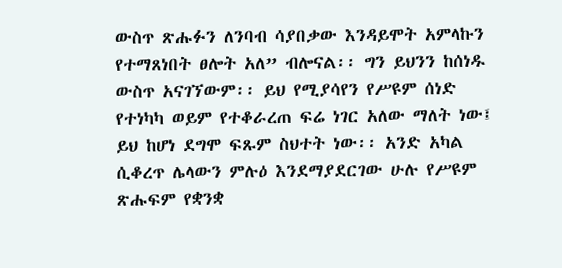ውስጥ ጽሑፉን ለንባብ ሳያበቃው እንዳይሞት አምላኩን የተማጸነበት ፀሎት አለ” ብሎናል፡፡ ግን ይህንን ከሰነዱ ውስጥ አናገኘውም፡፡ ይህ የሚያሳየን የሥዩም ሰነድ የተነካካ ወይም የተቆራረጠ ፍሬ ነገር አለው ማለት ነው፤ ይህ ከሆነ ደግሞ ፍጹም ስህተት ነው፡፡ አንድ አካል ሲቆረጥ ሌላውን ምሉዕ እንደማያደርገው ሁሉ የሥዩም ጽሑፍም የቋንቋ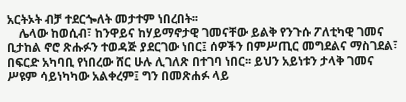አርትኦት ብቻ ተደርጐለት መታተም ነበረበት፡፡
    ሌላው ከወሲብ፣ ከንዋይና ከሃይማኖታዊ ገመናቸው ይልቅ የንጉሱ ፖለቲካዊ ገመና ቢታከል ኖሮ ጽሑፉን ተወዳጅ ያደርገው ነበር፤ ሰዎችን በምሥጢር መግደልና ማስገደል፣ በፍርድ አካባቢ የነበረው ሸር ሁሉ ሊገለጽ በተገባ ነበር፡፡ ይህን አይነቱን ታላቅ ገመና ሥዩም ሳይነካካው አልቀረም፤ ግን በመጽሐፉ ላይ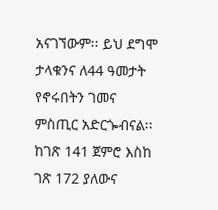አናገኘውም፡፡ ይህ ደግሞ ታላቁንና ለ44 ዓመታት የኖሩበትን ገመና ምስጢር አድርጐብናል፡፡ ከገጽ 141 ጀምሮ እስከ ገጽ 172 ያለውና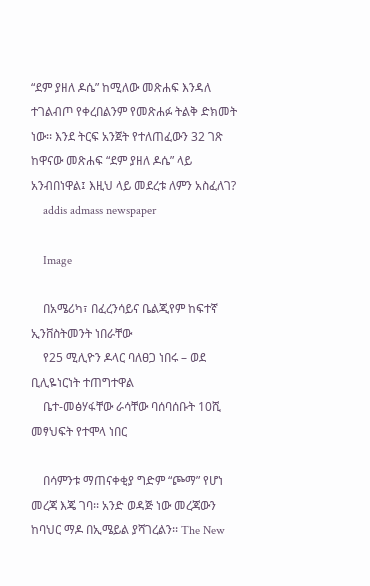“ደም ያዘለ ዶሴ” ከሚለው መጽሐፍ እንዳለ ተገልብጦ የቀረበልንም የመጽሐፉ ትልቅ ድክመት ነው፡፡ እንደ ትርፍ አንጀት የተለጠፈውን 32 ገጽ ከዋናው መጽሐፍ “ደም ያዘለ ዶሴ” ላይ አንብበነዋል፤ እዚህ ላይ መደረቱ ለምን አስፈለገ?
    addis admass newspaper

    Image

    በአሜሪካ፣ በፈረንሳይና ቤልጂየም ከፍተኛ ኢንቨስትመንት ነበራቸው
    የ25 ሚሊዮን ዶላር ባለፀጋ ነበሩ – ወደ ቢሊዬነርነት ተጠግተዋል
    ቤተ-መፅሃፋቸው ራሳቸው ባሰባሰቡት 10ሺ መፃህፍት የተሞላ ነበር

    በሳምንቱ ማጠናቀቂያ ግድም “ጮማ” የሆነ መረጃ እጄ ገባ፡፡ አንድ ወዳጅ ነው መረጃውን ከባህር ማዶ በኢሜይል ያሻገረልን፡፡ The New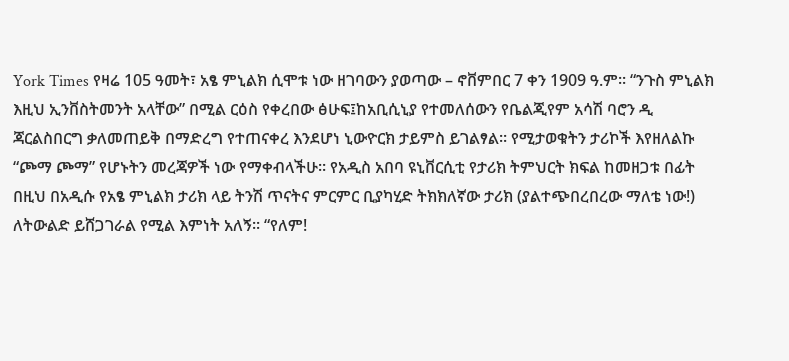York Times የዛሬ 105 ዓመት፣ አፄ ምኒልክ ሲሞቱ ነው ዘገባውን ያወጣው – ኖቨምበር 7 ቀን 1909 ዓ.ም፡፡ “ንጉስ ምኒልክ እዚህ ኢንቨስትመንት አላቸው” በሚል ርዕስ የቀረበው ፅሁፍ፤ከአቢሲኒያ የተመለሰውን የቤልጂየም አሳሽ ባሮን ዲ ጃርልስበርግ ቃለመጠይቅ በማድረግ የተጠናቀረ እንደሆነ ኒውዮርክ ታይምስ ይገልፃል፡፡ የሚታወቁትን ታሪኮች እየዘለልኩ “ጮማ ጮማ” የሆኑትን መረጃዎች ነው የማቀብላችሁ። የአዲስ አበባ ዩኒቨርሲቲ የታሪክ ትምህርት ክፍል ከመዘጋቱ በፊት በዚህ በአዲሱ የአፄ ምኒልክ ታሪክ ላይ ትንሽ ጥናትና ምርምር ቢያካሂድ ትክክለኛው ታሪክ (ያልተጭበረበረው ማለቴ ነው!) ለትውልድ ይሸጋገራል የሚል እምነት አለኝ፡፡ “የለም!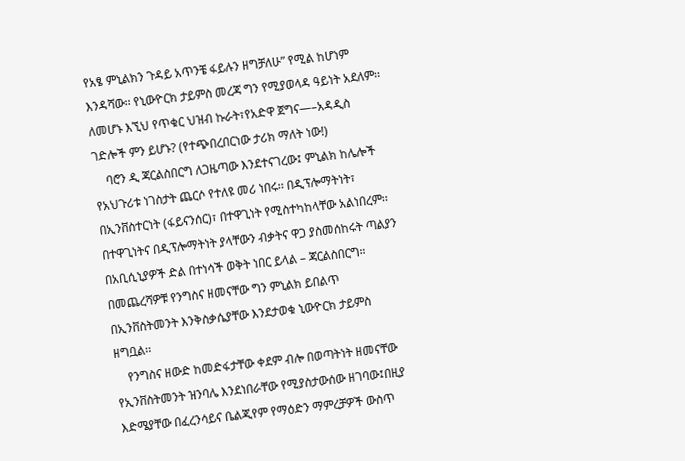የአፄ ምኒልክን ጉዳይ አጥንቼ ፋይሉን ዘግቻለሁ” የሚል ከሆነም እንዳሻው፡፡ የኒውዮርክ ታይምስ መረጃ ግን የሚያወላዳ ዓይነት አደለም፡፡ ለመሆኑ እኚህ የጥቁር ህዝብ ኩራት፣የአድዋ ጀግና—–አዳዲስ ገድሎች ምን ይሆኑ? (የተጭበረበርነው ታሪክ ማለት ነው!)
    ባሮን ዲ ጃርልስበርግ ለጋዜጣው እንደተናገረው፤ ምኒልክ ከሌሎች የአህጉሪቱ ነገስታት ጨርሶ የተለዩ መሪ ነበሩ፡፡ በዲፕሎማትነት፣ በኢንቨስተርነት (ፋይናንሰር)፣ በተዋጊነት የሚስተካከላቸው አልነበረም፡፡ በተዋጊነትና በዲፕሎማትነት ያላቸውን ብቃትና ዋጋ ያስመሰከሩት ጣልያን በአቢሲኒያዎች ድል በተነሳች ወቅት ነበር ይላል – ጃርልስበርግ። በመጨረሻዎቹ የንግስና ዘመናቸው ግን ምኒልክ ይበልጥ በኢንቨስትመንት እንቅስቃሴያቸው እንደታወቁ ኒውዮርክ ታይምስ ዘግቧል፡፡
    የንግስና ዘውድ ከመድፋታቸው ቀደም ብሎ በወጣትነት ዘመናቸው የኢንቨስትመንት ዝንባሌ እንደነበራቸው የሚያስታውሰው ዘገባው፤በዚያ እድሜያቸው በፈረንሳይና ቤልጂየም የማዕድን ማምረቻዎች ውስጥ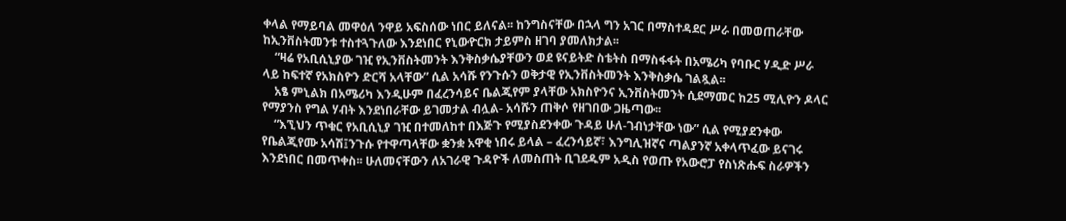ቀላል የማይባል መዋዕለ ንዋይ አፍስሰው ነበር ይለናል፡፡ ከንግስናቸው በኋላ ግን አገር በማስተዳደር ሥራ በመወጠራቸው ከኢንቨስትመንቱ ተስተጓጉለው እንደነበር የኒውዮርክ ታይምስ ዘገባ ያመለክታል፡፡
    “ዛሬ የአቢሲኒያው ገዢ የኢንቨስትመንት እንቅስቃሴያቸውን ወደ ዩናይትድ ስቴትስ በማስፋፋት በአሜሪካ የባቡር ሃዲድ ሥራ ላይ ከፍተኛ የአክስዮን ድርሻ አላቸው” ሲል አሳሹ የንጉሱን ወቅታዊ የኢንቨስትመንት እንቅስቃሴ ገልጿል፡፡
    አፄ ምኒልክ በአሜሪካ እንዲሁም በፈረንሳይና ቤልጂየም ያላቸው አክስዮንና ኢንቨስትመንት ሲደማመር ከ25 ሚሊዮን ዶላር የማያንስ የግል ሃብት እንደነበራቸው ይገመታል ብሏል- አሳሹን ጠቅሶ የዘገበው ጋዜጣው፡፡
    “እኚህን ጥቁር የአቢሲኒያ ገዢ በተመለከተ በእጅጉ የሚያስደንቀው ጉዳይ ሁለ-ገብነታቸው ነው” ሲል የሚያደንቀው የቤልጂየሙ አሳሽ፤ንጉሱ የተዋጣላቸው ቋንቋ አዋቂ ነበሩ ይላል – ፈረንሳይኛ፣ እንግሊዝኛና ጣልያንኛ አቀላጥፈው ይናገሩ እንደነበር በመጥቀስ፡፡ ሁለመናቸውን ለአገራዊ ጉዳዮች ለመስጠት ቢገደዱም አዲስ የወጡ የአውሮፓ የስነጽሑፍ ስራዎችን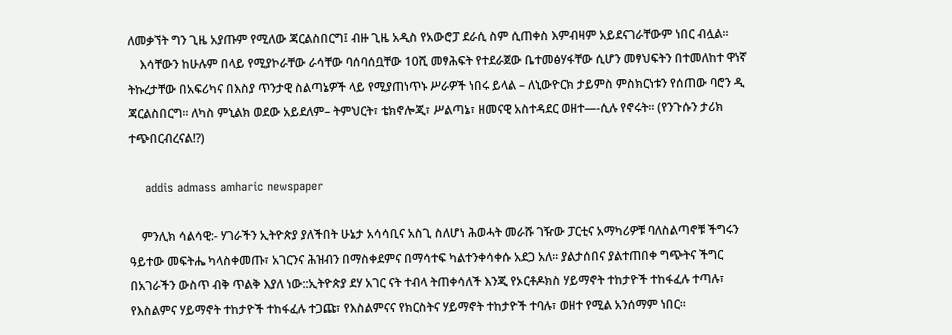ለመቃኘት ግን ጊዜ አያጡም የሚለው ጃርልስበርግ፤ ብዙ ጊዜ አዲስ የአውሮፓ ደራሲ ስም ሲጠቀስ እምብዛም አይደናገራቸውም ነበር ብሏል፡፡
    እሳቸውን ከሁሉም በላይ የሚያኮራቸው ራሳቸው ባሰባሰቧቸው 10ሺ መፃሕፍት የተደራጀው ቤተመፅሃፋቸው ሲሆን መፃህፍትን በተመለከተ ዋነኛ ትኩረታቸው በአፍሪካና በእስያ ጥንታዊ ስልጣኔዎች ላይ የሚያጠነጥኑ ሥራዎች ነበሩ ይላል – ለኒውዮርክ ታይምስ ምስክርነቱን የሰጠው ባሮን ዲ ጃርልስበርግ፡፡ ለካስ ምኒልክ ወደው አይደለም– ትምህርት፣ ቴክኖሎጂ፣ ሥልጣኔ፣ ዘመናዊ አስተዳደር ወዘተ—-ሲሉ የኖሩት፡፡ (የንጉሱን ታሪክ ተጭበርብረናል!?)

    addis admass amharic newspaper

    ምንሊክ ሳልሳዊ:- ሃገራችን ኢትዮጵያ ያለችበት ሁኔታ አሳሳቢና አስጊ ስለሆነ ሕወሓት መራሹ ገዥው ፓርቲና አማካሪዎቹ ባለስልጣኖቹ ችግሩን ዓይተው መፍትሔ ካላስቀመጡ፣ አገርንና ሕዝብን በማስቀደምና በማሳተፍ ካልተንቀሳቀሱ አደጋ አለ፡፡ ያልታሰበና ያልተጠበቀ ግጭትና ችግር በአገራችን ውስጥ ብቅ ጥልቅ እያለ ነው::ኢትዮጵያ ደሃ አገር ናት ተብላ ትጠቀሳለች እንጂ የኦርቶዶክስ ሃይማኖት ተከታዮች ተከፋፈሉ ተጣሉ፣ የእስልምና ሃይማኖት ተከታዮች ተከፋፈሉ ተጋጩ፣ የእስልምናና የክርስትና ሃይማኖት ተከታዮች ተባሉ፣ ወዘተ የሚል አንሰማም ነበር፡፡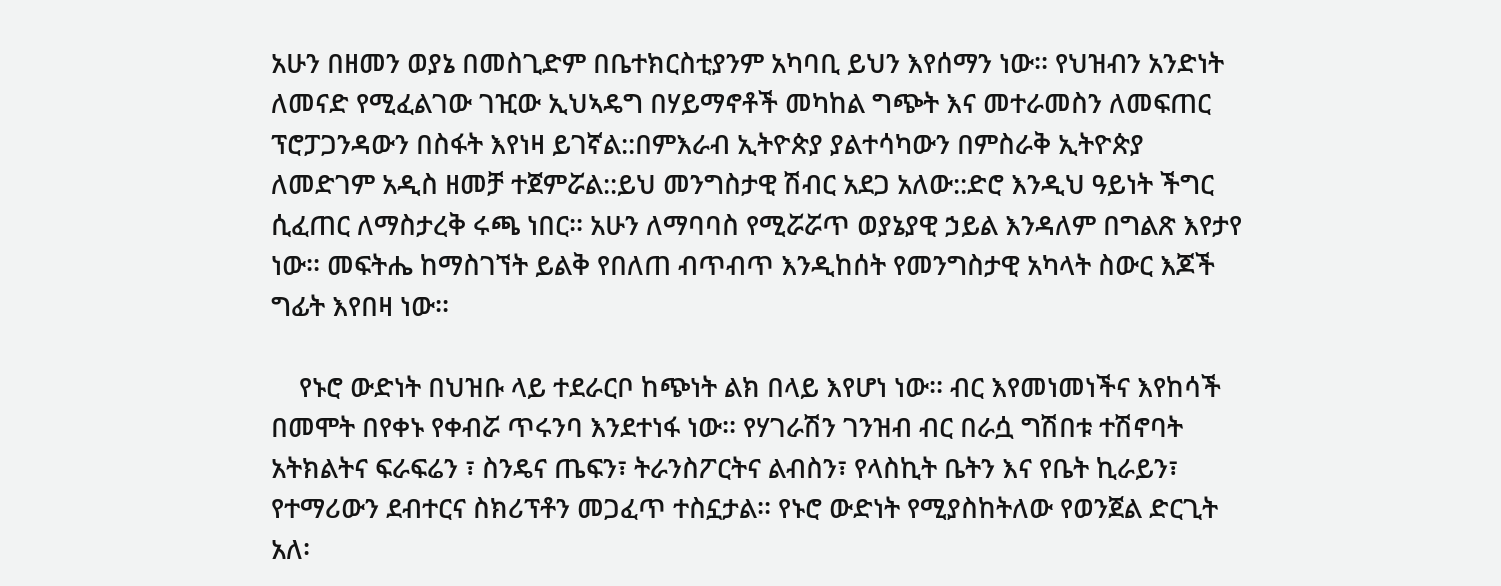አሁን በዘመን ወያኔ በመስጊድም በቤተክርስቲያንም አካባቢ ይህን እየሰማን ነው፡፡ የህዝብን አንድነት ለመናድ የሚፈልገው ገዢው ኢህኣዴግ በሃይማኖቶች መካከል ግጭት እና መተራመስን ለመፍጠር ፕሮፓጋንዳውን በስፋት እየነዛ ይገኛል::በምእራብ ኢትዮጵያ ያልተሳካውን በምስራቅ ኢትዮጵያ ለመድገም አዲስ ዘመቻ ተጀምሯል::ይህ መንግስታዊ ሽብር አደጋ አለው::ድሮ እንዲህ ዓይነት ችግር ሲፈጠር ለማስታረቅ ሩጫ ነበር፡፡ አሁን ለማባባስ የሚሯሯጥ ወያኔያዊ ኃይል እንዳለም በግልጽ እየታየ ነው፡፡ መፍትሔ ከማስገኘት ይልቅ የበለጠ ብጥብጥ እንዲከሰት የመንግስታዊ አካላት ስውር እጆች ግፊት እየበዛ ነው፡፡

    የኑሮ ውድነት በህዝቡ ላይ ተደራርቦ ከጭነት ልክ በላይ እየሆነ ነው፡፡ ብር እየመነመነችና እየከሳች በመሞት በየቀኑ የቀብሯ ጥሩንባ እንደተነፋ ነው፡፡ የሃገራሽን ገንዝብ ብር በራሷ ግሽበቱ ተሽኖባት አትክልትና ፍራፍሬን ፣ ስንዴና ጤፍን፣ ትራንስፖርትና ልብስን፣ የላስኪት ቤትን እና የቤት ኪራይን፣ የተማሪውን ደብተርና ስክሪፕቶን መጋፈጥ ተስኗታል፡፡ የኑሮ ውድነት የሚያስከትለው የወንጀል ድርጊት አለ፡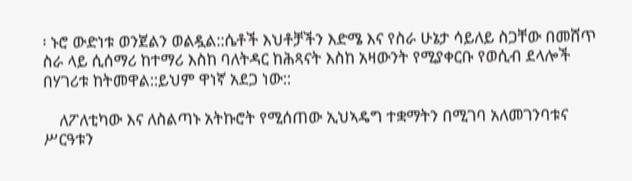፡ ኑሮ ውድነቱ ወንጀልን ወልዷል::ሴቶች እህቶቻችን እድሜ እና የስራ ሁኔታ ሳይለይ ስጋቸው በመሸጥ ስራ ላይ ሲሰማሪ ከተማሪ እስከ ባለትዳር ከሕጻናት እስከ አዛውንት የሚያቀርቡ የወሲብ ደላሎች በሃገሪቱ ከትመዋል::ይህም ዋነኛ አደጋ ነው::

    ለፖለቲካው እና ለስልጣኑ አትኩሮት የሚሰጠው ኢህኣዴግ ተቋማትን በሚገባ አለመገንባቱና ሥርዓቱን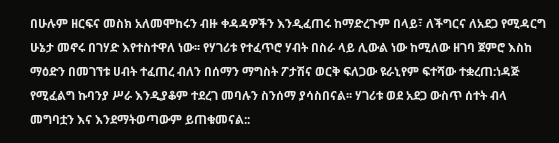በሁሉም ዘርፍና መስክ አለመሞከሩን ብዙ ቀዳዳዎችን እንዲፈጠሩ ከማድረጉም በላይ፣ ለችግርና ለአደጋ የሚዳርግ ሁኔታ መኖሩ በገሃድ እየተስተዋለ ነው፡፡ የሃገሪቱ የተፈጥሮ ሃብት በስራ ላይ ሊውል ነው ከሚለው ዘገባ ጀምሮ እስከ ማዕድን በመገኘቱ ሀብት ተፈጠረ ብለን በሰማን ማግስት ፖታሽና ወርቅ ፍለጋው ዩራኒየም ፍተሻው ተቋረጠ:ነዳጅ የሚፈልግ ኩባንያ ሥራ እንዲያቆም ተደረገ መባሉን ስንሰማ ያሳስበናል፡፡ ሃገሪቱ ወደ አደጋ ውስጥ ሰተት ብላ መግባቷን እና እንደማትወጣውም ይጠቁመናል::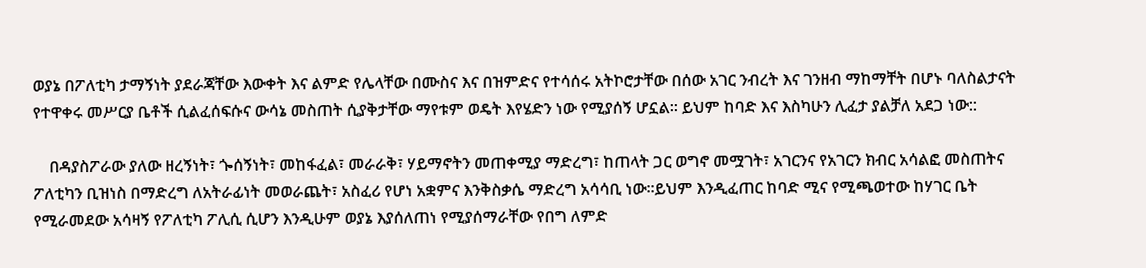ወያኔ በፖለቲካ ታማኝነት ያደራጃቸው እውቀት እና ልምድ የሌላቸው በሙስና እና በዝምድና የተሳሰሩ አትኮሮታቸው በሰው አገር ንብረት እና ገንዘብ ማከማቸት በሆኑ ባለስልታናት የተዋቀሩ መሥርያ ቤቶች ሲልፈሰፍሱና ውሳኔ መስጠት ሲያቅታቸው ማየቱም ወዴት እየሄድን ነው የሚያሰኝ ሆኗል፡፡ ይህም ከባድ እና እስካሁን ሊፈታ ያልቻለ አደጋ ነው::

    በዳያስፖራው ያለው ዘረኝነት፣ ጐሰኝነት፣ መከፋፈል፣ መራራቅ፣ ሃይማኖትን መጠቀሚያ ማድረግ፣ ከጠላት ጋር ወግኖ መሟገት፣ አገርንና የአገርን ክብር አሳልፎ መስጠትና ፖለቲካን ቢዝነስ በማድረግ ለአትራፊነት መወራጨት፣ አስፈሪ የሆነ አቋምና እንቅስቃሴ ማድረግ አሳሳቢ ነው፡፡ይህም እንዲፈጠር ከባድ ሚና የሚጫወተው ከሃገር ቤት የሚራመደው አሳዛኝ የፖለቲካ ፖሊሲ ሲሆን እንዲሁም ወያኔ እያሰለጠነ የሚያሰማራቸው የበግ ለምድ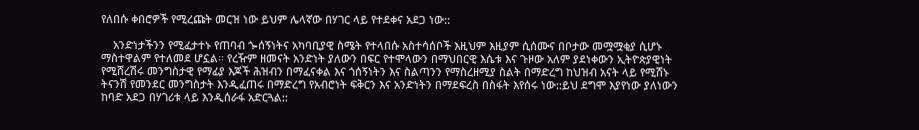የለበሱ ቀበሮዎች የሚረጩት መርዝ ነው ይህም ሌላኛው በሃገር ላይ የተደቀና አደጋ ነው::

    አንድነታችንን የሚፈታተኑ የጠባብ ጐሰኝነትና አካባቢያዊ ስሜት የተላበሱ አስተሳሰቦች እዚህም እዚያም ሲሰሙና በቦታው መሟሟቂያ ሲሆኑ ማስተዋልም የተለመደ ሆኗል፡፡ የረዥም ዘመናት አንድነት ያለውን በፍር የተሞላውን በማህበርዊ እሴቱ እና ጉዞው አለም ያደነቀውን ኢትዮጵያዊነት የሚሸረሽሩ መንግስታዊ የማፊያ እጆች ሕዝብን በማፈናቀል እና ጎሰኝነትን እና ስልጣንን የማስረዘሚያ ስልት በማድረግ ከህዝብ አናት ላይ የሚሸኑ ትናንሽ የመንደር መንግስታት እንዲፈጠሩ በማድረግ የአብሮነት ፍቅርን እና አንድነትን በማደፍረስ በስፋት እየሰሩ ነው::ይህ ደግሞ እያየነው ያለነውን ከባድ አደጋ በሃገሪቱ ላይ እንዲሰራፋ አድርጓል::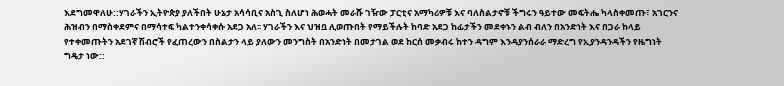እደግመዋለሁ::ሃገራችን ኢትዮጵያ ያለችበት ሁኔታ አሳሳቢና አስጊ ስለሆነ ሕወሓት መራሹ ገዥው ፓርቲና አማካሪዎቹ እና ባለስልታኖቹ ችግሩን ዓይተው መፍትሔ ካላስቀመጡ፣ አገርንና ሕዝብን በማስቀደምና በማሳተፍ ካልተንቀሳቀሱ አደጋ አለ፡፡ ሃገራችን እና ህዝቧ ሊወጡበት የማይችሉት ከባድ አደጋ ከፊታችን መደቀኑን ልብ ብለን በአንድነት እና በጋራ ከላይ የተቀመጡትን አደገኛ ሽብሮች የፈጠረውን በስልታን ላይ ያለውን መንግስት በአንድነት በመታገል ወደ ከርሰ መቃብሩ ከተን ዳግም እንዳያንሰራራ ማድረግ የኢያንዳንዳችን የዜግነት ግዴታ ነው::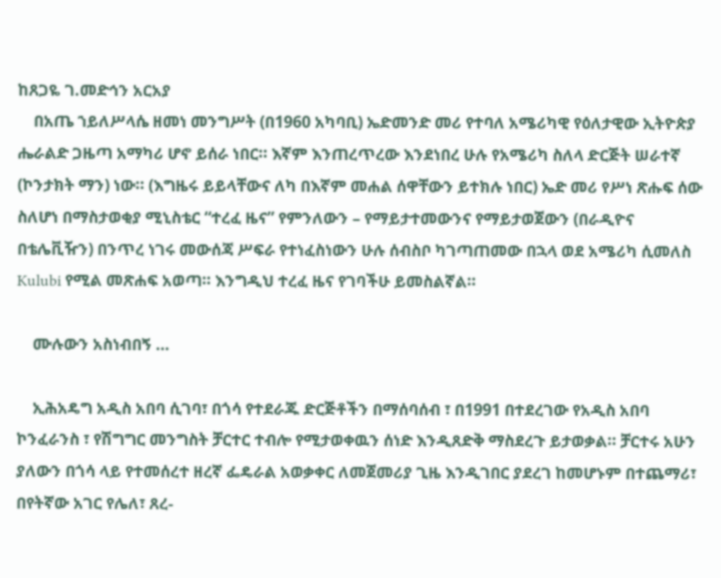ከጸጋዬ ገ.መድኅን አርአያ
    በአጤ ኀይለሥላሴ ዘመነ መንግሥት (በ1960 አካባቢ) ኤድመንድ መሪ የተባለ አሜሪካዊ የዕለታዊው ኢትዮጵያ ሔራልድ ጋዜጣ አማካሪ ሆኖ ይሰራ ነበር። እኛም እንጠረጥረው እንደነበረ ሁሉ የአሜሪካ ስለላ ድርጅት ሠራተኛ (ኮንታክት ማን) ነው። (እግዜሩ ይይላቸውና ለካ በእኛም መሐል ሰዋቸውን ይተክሉ ነበር) ኤድ መሪ የሥነ ጽሑፍ ሰው ስለሆነ በማስታወቂያ ሚኒስቴር “ተረፈ ዜና” የምንለውን – የማይታተመውንና የማይታወጀውን (በራዲዮና በቴሌቪዥን) በንጥረ ነገሩ መውሰጃ ሥፍራ የተነፈስነውን ሁሉ ሰብስቦ ካገጣጠመው በኋላ ወደ አሜሪካ ሲመለስ Kulubi የሚል መጽሐፍ አወጣ። እንግዲህ ተረፈ ዜና የገባችሁ ይመስልኛል።

    ሙሉውን አስነብበኝ …

    ኢሕአዴግ አዲስ አበባ ሲገባ፣ በጎሳ የተደራጁ ድርጅቶችን በማሰባሰብ ፣ በ1991 በተደረገው የአዲስ አበባ ኮንፈራንስ ፣ የሽግግር መንግስት ቻርተር ተብሎ የሚታወቀዉን ሰነድ እንዲጸድቅ ማስደረጉ ይታወቃል። ቻርተሩ አሁን ያለውን በጎሳ ላይ የተመሰረተ ዘረኛ ፌዴራል አወቃቀር ለመጀመሪያ ጊዜ እንዲገበር ያደረገ ከመሆኑም በተጨማሪ፣ በየትኛው አገር የሌለ፣ ጸረ-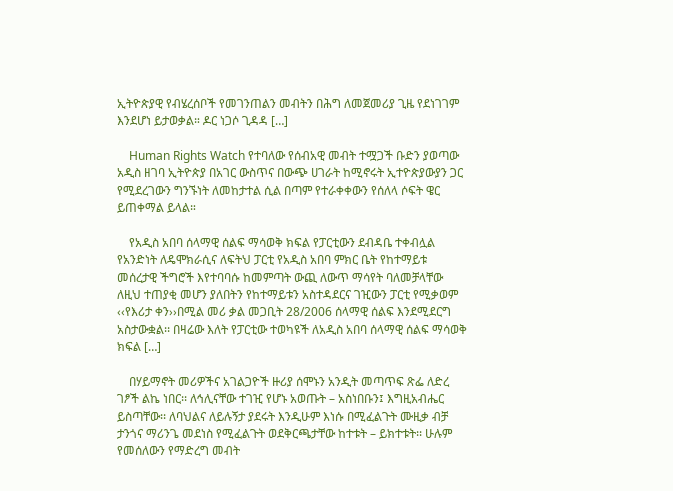ኢትዮጵያዊ የብሄረሰቦች የመገንጠልን መብትን በሕግ ለመጀመሪያ ጊዜ የደነገገም እንደሆነ ይታወቃል። ዶር ነጋሶ ጊዳዳ […]

    Human Rights Watch የተባለው የሰብአዊ መብት ተሟጋች ቡድን ያወጣው አዲስ ዘገባ ኢትዮጵያ በአገር ውስጥና በውጭ ሀገራት ከሚኖሩት ኢተዮጵያውያን ጋር የሚደረገውን ግንኙነት ለመከታተል ሲል በጣም የተራቀቀውን የሰለላ ሶፍት ዌር ይጠቀማል ይላል።

    የአዲስ አበባ ሰላማዊ ሰልፍ ማሳወቅ ክፍል የፓርቲውን ደብዳቤ ተቀብሏል የአንድነት ለዴሞክራሲና ለፍትህ ፓርቲ የአዲስ አበባ ምክር ቤት የከተማይቱ መሰረታዊ ችግሮች እየተባባሱ ከመምጣት ውጪ ለውጥ ማሳየት ባለመቻላቸው ለዚህ ተጠያቂ መሆን ያለበትን የከተማይቱን አስተዳደርና ገዢውን ፓርቲ የሚቃወም ‹‹የእሪታ ቀን››በሚል መሪ ቃል መጋቢት 28/2006 ሰላማዊ ሰልፍ እንደሚደርግ አስታውቋል፡፡ በዛሬው እለት የፓርቲው ተወካዩች ለአዲስ አበባ ሰላማዊ ሰልፍ ማሳወቅ ክፍል […]

    በሃይማኖት መሪዎችና አገልጋዮች ዙሪያ ሰሞኑን አንዲት መጣጥፍ ጽፌ ለድረ ገፆች ልኬ ነበር፡፡ ለኅሊናቸው ተገዢ የሆኑ አወጡት – አስነበቡን፤ እግዚአብሔር ይስጣቸው፡፡ ለባህልና ለይሉኝታ ያደሩት እንዲሁም እነሱ በሚፈልጉት ሙዚቃ ብቻ ታንጎና ማሪንጌ መደነስ የሚፈልጉት ወደቅርጫታቸው ከተቱት – ይክተቱት፡፡ ሁሉም የመሰለውን የማድረግ መብት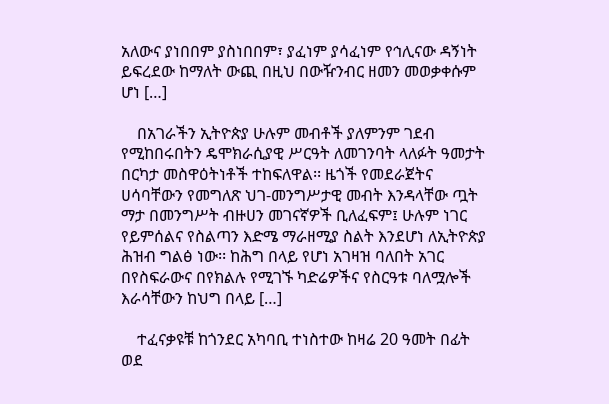አለውና ያነበበም ያስነበበም፣ ያፈነም ያሳፈነም የኅሊናው ዳኝነት ይፍረደው ከማለት ውጪ በዚህ በውዥንብር ዘመን መወቃቀሱም ሆነ […]

    በአገራችን ኢትዮጵያ ሁሉም መብቶች ያለምንም ገደብ የሚከበሩበትን ዴሞክራሲያዊ ሥርዓት ለመገንባት ላለፉት ዓመታት በርካታ መስዋዕትነቶች ተከፍለዋል፡፡ ዜጎች የመደራጀትና ሀሳባቸውን የመግለጽ ህገ-መንግሥታዊ መብት እንዳላቸው ጧት ማታ በመንግሥት ብዙሀን መገናኛዎች ቢለፈፍም፤ ሁሉም ነገር የይምሰልና የስልጣን እድሜ ማራዘሚያ ስልት እንደሆነ ለኢትዮጵያ ሕዝብ ግልፅ ነው፡፡ ከሕግ በላይ የሆነ አገዛዝ ባለበት አገር በየስፍራውና በየክልሉ የሚገኙ ካድሬዎችና የስርዓቱ ባለሟሎች እራሳቸውን ከህግ በላይ […]

    ተፈናቃዩቹ ከጎንደር አካባቢ ተነስተው ከዛሬ 20 ዓመት በፊት ወደ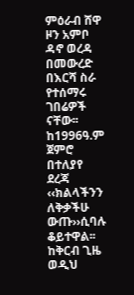ምዕራብ ሸዋ ዞን አምቦ ዳኖ ወረዳ በመውረድ በእርሻ ስራ የተሰማሩ ገበሬዎች ናቸው፡፡ከ1996ዓ.ም ጀምሮ በተለያየ ደረጃ ‹‹ክልላችንን ለቅቃችሁ ውጡ››ሲባሉ ቆይተዋል፡፡ ከቅርብ ጊዜ ወዲህ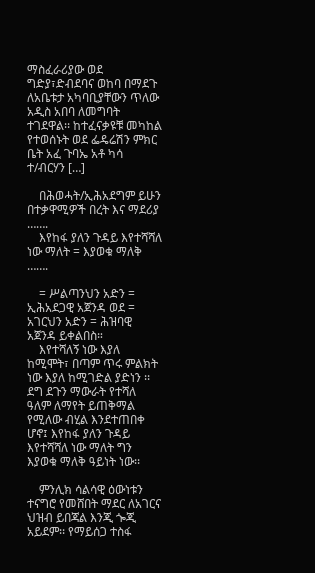ማስፈራሪያው ወደ ግድያ፣ድብደባና ወከባ በማደጉ ለአቤቱታ አካባቢያቸውን ጥለው አዲስ አበባ ለመግባት ተገደዋል፡፡ ከተፈናቃዩቹ መካከል የተወሰኑት ወደ ፌዴሬሽን ምክር ቤት አፈ ጉባኤ አቶ ካሳ ተ/ብርሃን […]

    በሕወሓት/ኢሕአደግም ይሁን በተቃዋሚዎች በረት እና ማደሪያ …….
    እየከፋ ያለን ጉዳይ እየተሻሻለ ነው ማለት = እያወቁ ማለቅ …….

    = ሥልጣንህን አድን = ኢሕአደጋዊ አጀንዳ ወደ = አገርህን አድን = ሕዝባዊ አጀንዳ ይቀልበስ።
    እየተሻለኝ ነው እያለ ከሚሞት፣ በጣም ጥሩ ምልክት ነው እያለ ከሚገድል ያድነን ፡፡ ደግ ደጉን ማውራት የተሻለ ዓለም ለማየት ይጠቅማል የሚለው ብሂል እንደተጠበቀ ሆኖ፤ እየከፋ ያለን ጉዳይ እየተሻሻለ ነው ማለት ግን እያወቁ ማለቅ ዓይነት ነው፡፡

    ምንሊክ ሳልሳዊ ዕውነቱን ተናግሮ የመሸበት ማደር ለአገርና ህዝብ ይበጃል እንጂ ጐጂ አይደም፡፡ የማይሰጋ ተስፋ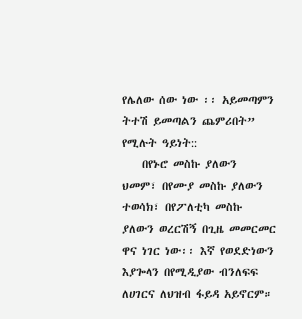የሌለው ሰው ነው ፡፡ አይመጣምን ትተሽ ይመጣልን ጨምሪበት” የሚሉት ዓይነት::
    በየኑሮ መስኩ ያለውን ህመም፣ በየሙያ መስኩ ያለውን ተወሳክ፣ በየፖለቲካ መስኩ ያለውን ወረርሽኝ በጊዜ መመርመር ዋና ነገር ነው፡፡ እኛ የወደድነውን እያጐላን በየሚዲያው ብንለፍፍ ለሀገርና ለህዝብ ፋይዳ አይኖርም።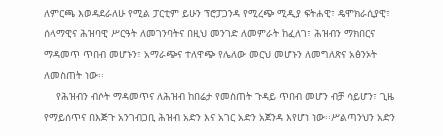ለምርጫ እወዳደራለሁ የሚል ፓርቲም ይሁን ፕሮፓጋንዳ የሚረጭ ሚዲያ ፍትሐዊ፣ ዴሞክራሲያዊ፣ ሰላማዊና ሕዝባዊ ሥርዓት ለመገንባትና በዚህ መንገድ ለመምራት ከፈለገ፣ ሕዝብን ማክበርና ማዳመጥ ጥበብ መሆኑን፣ አማራጭና ተለዋጭ የሌለው መርህ መሆኑን ለመግለጽና አፅንኦት ለመስጠት ነው፡፡
    የሕዝብን ብሶት ማዳመጥና ለሕዝብ ከበሬታ የመስጠት ጉዳይ ጥበብ መሆን ብቻ ሳይሆን፣ ጊዜ የማይሰጥና በእጅጉ አንገብጋቢ ሕዝብ አድን እና አገር አድን አጀንዳ እየሆነ ነው፡፡ሥልጣንህን አድን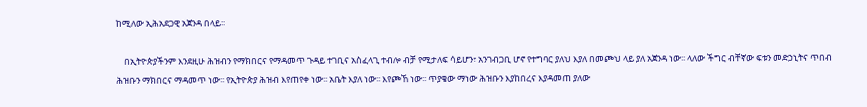ከሚለው ኢሕአደጋዊ አጀንዳ በላይ፡፡

    በኢትዮጵያችንም እንደዚሁ ሕዝብን የማክበርና የማዳመጥ ጉዳይ ተገቢና አስፈላጊ ተብሎ ብቻ የሚታለፍ ሳይሆን፣ አንገብጋቢ ሆኖ የተግባር ያለህ እያለ በመጮህ ላይ ያለ አጀንዳ ነው፡፡ ላለው ችግር ብቸኛው ፍቱን መድኃኒትና ጥበብ ሕዝቡን ማክበርና ማዳመጥ ነው፡፡ የኢትዮጵያ ሕዝብ እየጠየቀ ነው፡፡ አቤት እያለ ነው፡፡ እየጮኸ ነው፡፡ ጥያቄው ማነው ሕዝቡን እያከበረና እያዳመጠ ያለው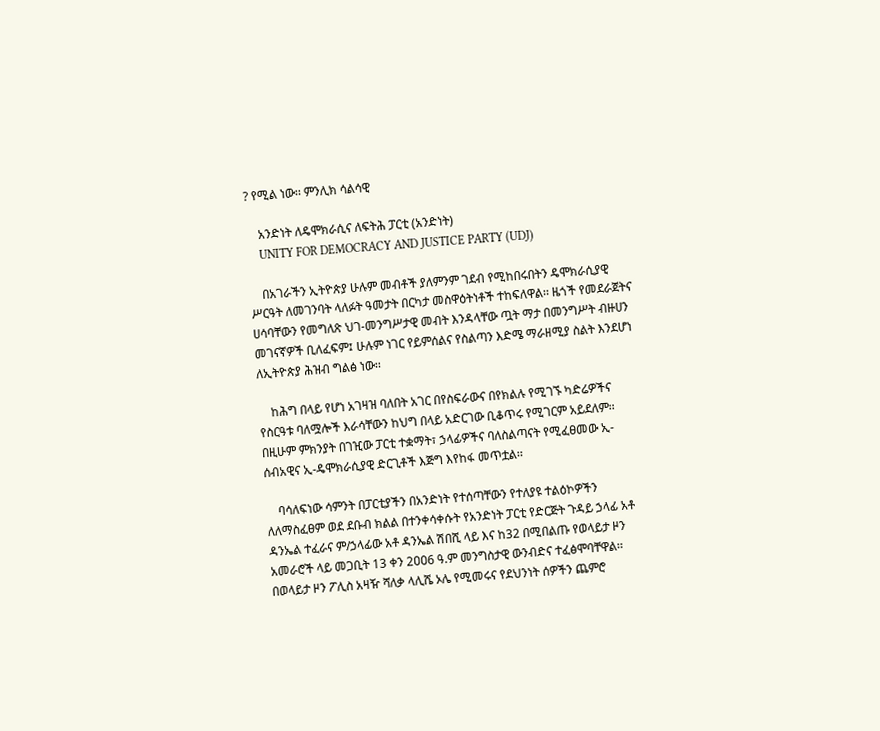? የሚል ነው፡፡ ምንሊክ ሳልሳዊ

    አንድነት ለዴሞክራሲና ለፍትሕ ፓርቲ (አንድነት)
    UNITY FOR DEMOCRACY AND JUSTICE PARTY (UDJ)

    በአገራችን ኢትዮጵያ ሁሉም መብቶች ያለምንም ገደብ የሚከበሩበትን ዴሞክራሲያዊ ሥርዓት ለመገንባት ላለፉት ዓመታት በርካታ መስዋዕትነቶች ተከፍለዋል፡፡ ዜጎች የመደራጀትና ሀሳባቸውን የመግለጽ ህገ-መንግሥታዊ መብት እንዳላቸው ጧት ማታ በመንግሥት ብዙሀን መገናኛዎች ቢለፈፍም፤ ሁሉም ነገር የይምሰልና የስልጣን እድሜ ማራዘሚያ ስልት እንደሆነ ለኢትዮጵያ ሕዝብ ግልፅ ነው፡፡

    ከሕግ በላይ የሆነ አገዛዝ ባለበት አገር በየስፍራውና በየክልሉ የሚገኙ ካድሬዎችና የስርዓቱ ባለሟሎች እራሳቸውን ከህግ በላይ አድርገው ቢቆጥሩ የሚገርም አይደለም፡፡ በዚሁም ምክንያት በገዢው ፓርቲ ተቋማት፣ ኃላፊዎችና ባለስልጣናት የሚፈፀመው ኢ-ሰብአዊና ኢ-ዴሞክራሲያዊ ድርጊቶች እጅግ እየከፋ መጥቷል፡፡

    ባሳለፍነው ሳምንት በፓርቲያችን በአንድነት የተሰጣቸውን የተለያዩ ተልዕኮዎችን ለለማስፈፀም ወደ ደቡብ ክልል በተንቀሳቀሱት የአንድነት ፓርቲ የድርጅት ጉዳይ ኃላፊ አቶ ዳንኤል ተፈራና ም/ኃላፊው አቶ ዳንኤል ሽበሺ ላይ እና ከ32 በሚበልጡ የወላይታ ዞን አመራሮች ላይ መጋቢት 13 ቀን 2ዐዐ6 ዓ.ም መንግስታዊ ውንብድና ተፈፅሞባቸዋል፡፡ በወላይታ ዞን ፖሊስ አዛዥ ሻለቃ ላሊሼ ኦሌ የሚመሩና የደህንነት ሰዎችን ጨምሮ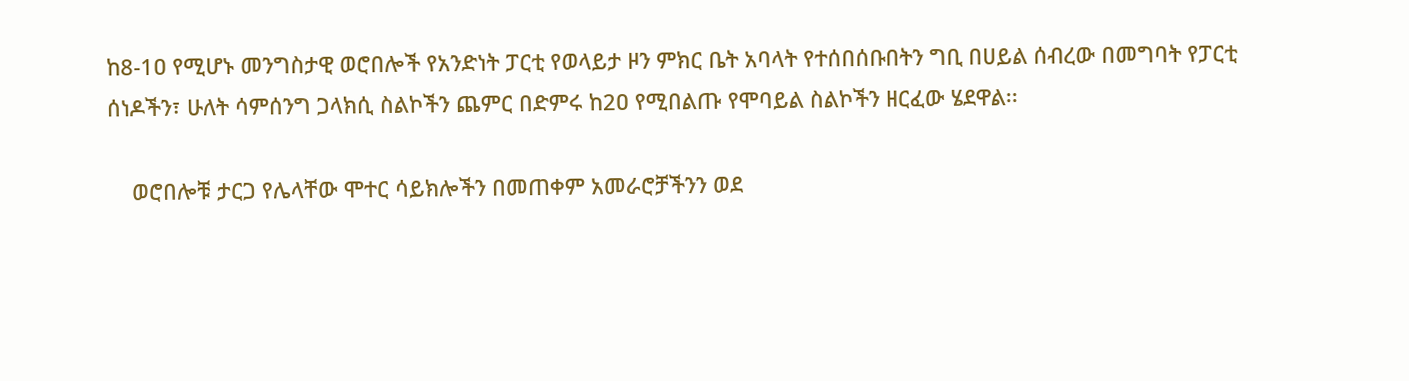ከ8-1ዐ የሚሆኑ መንግስታዊ ወሮበሎች የአንድነት ፓርቲ የወላይታ ዞን ምክር ቤት አባላት የተሰበሰቡበትን ግቢ በሀይል ሰብረው በመግባት የፓርቲ ሰነዶችን፣ ሁለት ሳምሰንግ ጋላክሲ ስልኮችን ጨምር በድምሩ ከ2ዐ የሚበልጡ የሞባይል ስልኮችን ዘርፈው ሄደዋል፡፡

    ወሮበሎቹ ታርጋ የሌላቸው ሞተር ሳይክሎችን በመጠቀም አመራሮቻችንን ወደ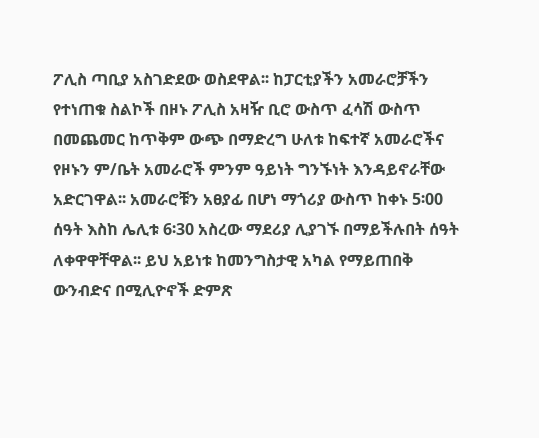ፖሊስ ጣቢያ አስገድደው ወስደዋል፡፡ ከፓርቲያችን አመራሮቻችን የተነጠቁ ስልኮች በዞኑ ፖሊስ አዛዥ ቢሮ ውስጥ ፈሳሽ ውስጥ በመጨመር ከጥቅም ውጭ በማድረግ ሁለቱ ከፍተኛ አመራሮችና የዞኑን ም/ቤት አመራሮች ምንም ዓይነት ግንኙነት እንዳይኖራቸው አድርገዋል፡፡ አመራሮቹን አፀያፊ በሆነ ማጎሪያ ውስጥ ከቀኑ 5፡00 ሰዓት እስከ ሌሊቱ 6፡30 አስረው ማደሪያ ሊያገኙ በማይችሉበት ሰዓት ለቀዋዋቸዋል፡፡ ይህ አይነቱ ከመንግስታዊ አካል የማይጠበቅ ውንብድና በሚሊዮኖች ድምጽ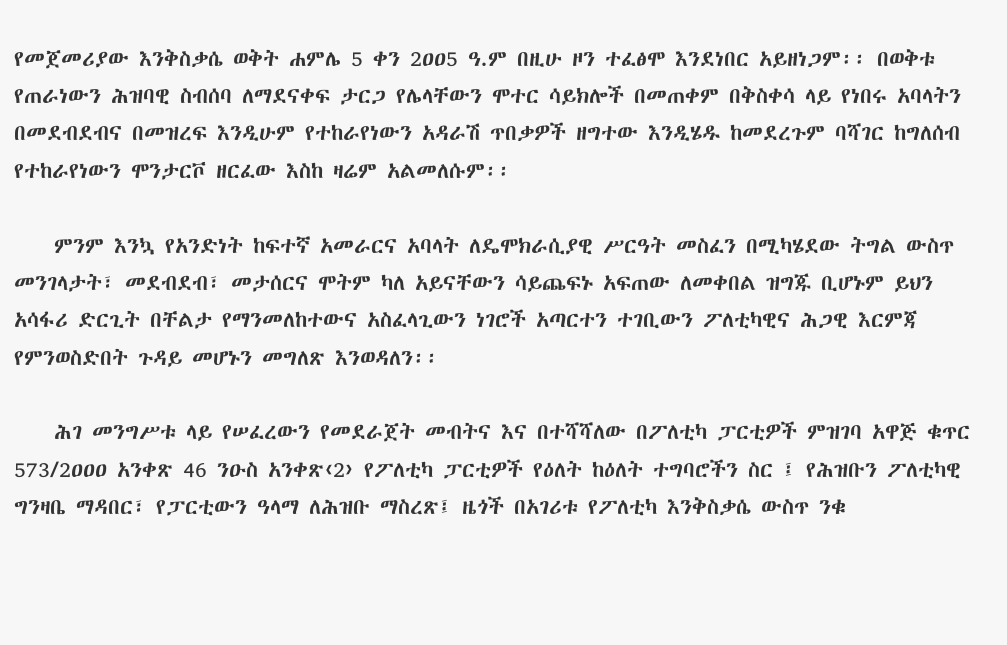የመጀመሪያው እንቅስቃሴ ወቅት ሐምሌ 5 ቀን 2ዐዐ5 ዓ.ም በዚሁ ዞን ተፈፅሞ እንደነበር አይዘነጋም፡፡ በወቅቱ የጠራነውን ሕዝባዊ ስብሰባ ለማደናቀፍ ታርጋ የሌላቸውን ሞተር ሳይክሎች በመጠቀም በቅስቀሳ ላይ የነበሩ አባላትን በመደብደብና በመዝረፍ እንዲሁም የተከራየነውን አዳራሽ ጥበቃዎች ዘግተው እንዲሄዱ ከመደረጉም ባሻገር ከግለሰብ የተከራየነውን ሞንታርቮ ዘርፈው እስከ ዛሬም አልመለሱም፡፡

    ምንም እንኳ የአንድነት ከፍተኛ አመራርና አባላት ለዴሞክራሲያዊ ሥርዓት መስፈን በሚካሄደው ትግል ውስጥ መንገላታት፣ መደብደብ፣ መታሰርና ሞትም ካለ አይናቸውን ሳይጨፍኑ አፍጠው ለመቀበል ዝግጁ ቢሆኑም ይህን አሳፋሪ ድርጊት በቸልታ የማንመለከተውና አስፈላጊውን ነገሮች አጣርተን ተገቢውን ፖለቲካዊና ሕጋዊ እርምጃ የምንወስድበት ጉዳይ መሆኑን መግለጽ እንወዳለን፡፡

    ሕገ መንግሥቱ ላይ የሠፈረውን የመደራጀት መብትና እና በተሻሻለው በፖለቲካ ፓርቲዎች ምዝገባ አዋጅ ቁጥር 573/2ዐዐዐ አንቀጽ 46 ንዑስ አንቀጽ‹2› የፖለቲካ ፓርቲዎች የዕለት ከዕለት ተግባሮችን ስር ፤ የሕዝቡን ፖለቲካዊ ግንዛቤ ማዳበር፣ የፓርቲውን ዓላማ ለሕዝቡ ማስረጽ፤ ዜጎች በአገሪቱ የፖለቲካ እንቅስቃሴ ውስጥ ንቁ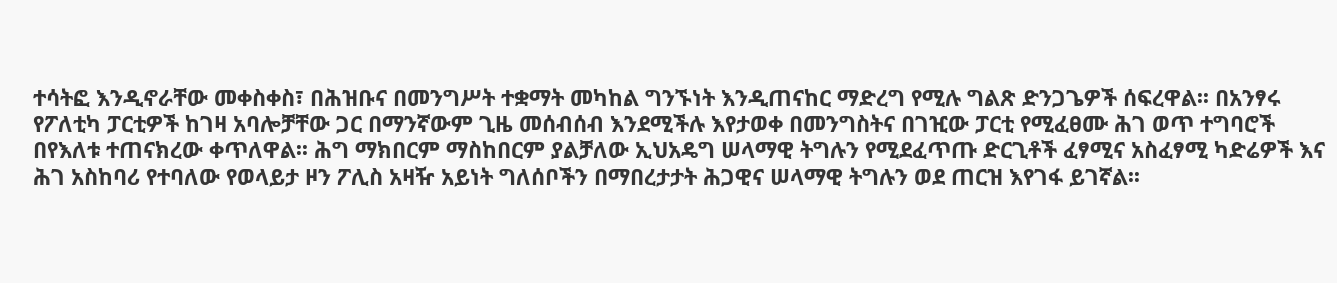ተሳትፎ እንዲኖራቸው መቀስቀስ፣ በሕዝቡና በመንግሥት ተቋማት መካከል ግንኙነት እንዲጠናከር ማድረግ የሚሉ ግልጽ ድንጋጌዎች ሰፍረዋል፡፡ በአንፃሩ የፖለቲካ ፓርቲዎች ከገዛ አባሎቻቸው ጋር በማንኛውም ጊዜ መሰብሰብ እንደሚችሉ እየታወቀ በመንግስትና በገዢው ፓርቲ የሚፈፀሙ ሕገ ወጥ ተግባሮች በየእለቱ ተጠናክረው ቀጥለዋል፡፡ ሕግ ማክበርም ማስከበርም ያልቻለው ኢህአዴግ ሠላማዊ ትግሉን የሚደፈጥጡ ድርጊቶች ፈፃሚና አስፈፃሚ ካድሬዎች እና ሕገ አስከባሪ የተባለው የወላይታ ዞን ፖሊስ አዛዥ አይነት ግለሰቦችን በማበረታታት ሕጋዊና ሠላማዊ ትግሉን ወደ ጠርዝ እየገፋ ይገኛል፡፡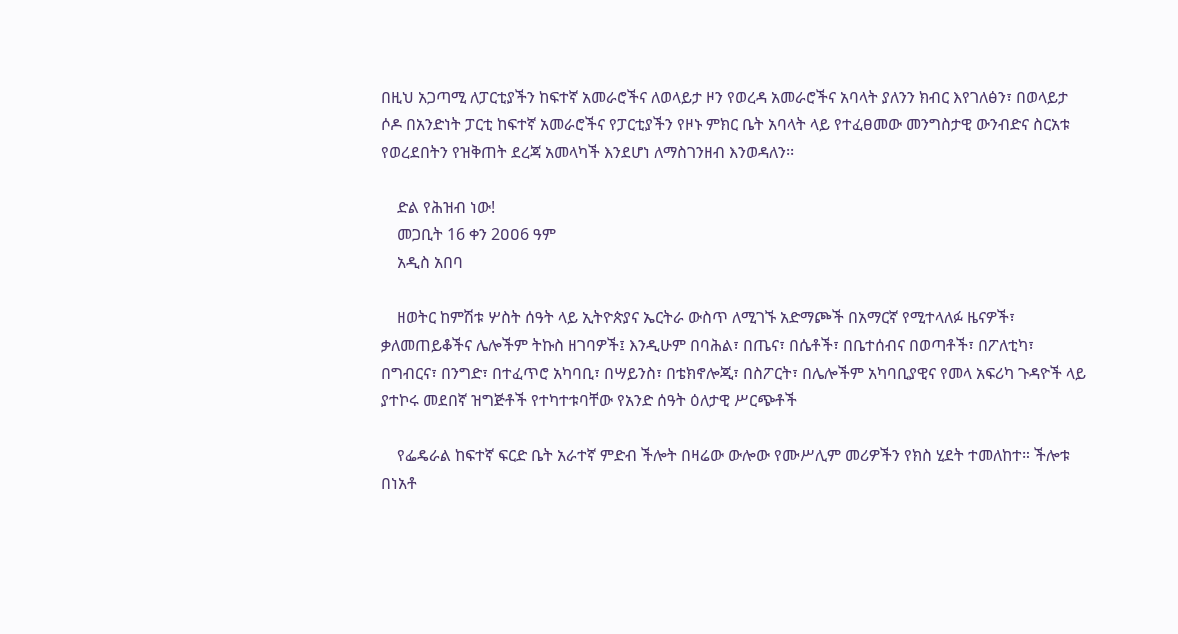በዚህ አጋጣሚ ለፓርቲያችን ከፍተኛ አመራሮችና ለወላይታ ዞን የወረዳ አመራሮችና አባላት ያለንን ክብር እየገለፅን፣ በወላይታ ሶዶ በአንድነት ፓርቲ ከፍተኛ አመራሮችና የፓርቲያችን የዞኑ ምክር ቤት አባላት ላይ የተፈፀመው መንግስታዊ ውንብድና ስርአቱ የወረደበትን የዝቅጠት ደረጃ አመላካች እንደሆነ ለማስገንዘብ እንወዳለን፡፡

    ድል የሕዝብ ነው!
    መጋቢት 16 ቀን 2ዐዐ6 ዓም
    አዲስ አበባ

    ዘወትር ከምሽቱ ሦስት ሰዓት ላይ ኢትዮጵያና ኤርትራ ውስጥ ለሚገኙ አድማጮች በአማርኛ የሚተላለፉ ዜናዎች፣ ቃለመጠይቆችና ሌሎችም ትኩስ ዘገባዎች፤ እንዲሁም በባሕል፣ በጤና፣ በሴቶች፣ በቤተሰብና በወጣቶች፣ በፖለቲካ፣ በግብርና፣ በንግድ፣ በተፈጥሮ አካባቢ፣ በሣይንስ፣ በቴክኖሎጂ፣ በስፖርት፣ በሌሎችም አካባቢያዊና የመላ አፍሪካ ጉዳዮች ላይ ያተኮሩ መደበኛ ዝግጅቶች የተካተቱባቸው የአንድ ሰዓት ዕለታዊ ሥርጭቶች

    የፌዴራል ከፍተኛ ፍርድ ቤት አራተኛ ምድብ ችሎት በዛሬው ውሎው የሙሥሊም መሪዎችን የክስ ሂደት ተመለከተ። ችሎቱ በነአቶ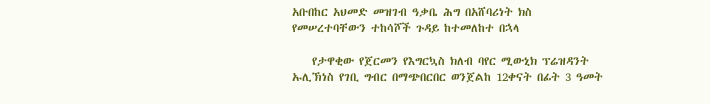አቡበከር አህመድ መዝገብ ዓቃቤ ሕግ በአሸባሪነት ክስ የመሠረተባቸውን ተከሳሾች ጉዳይ ከተመለከተ በኋላ

    የታዋቂው የጀርመን የእግርኳስ ክለብ ባየር ሚውኒክ ፕሬዝዳንት ኡሊኽነስ የገቢ ግብር በማጭበርበር ወንጀልከ 12ቀናት በፊት 3 ዓመት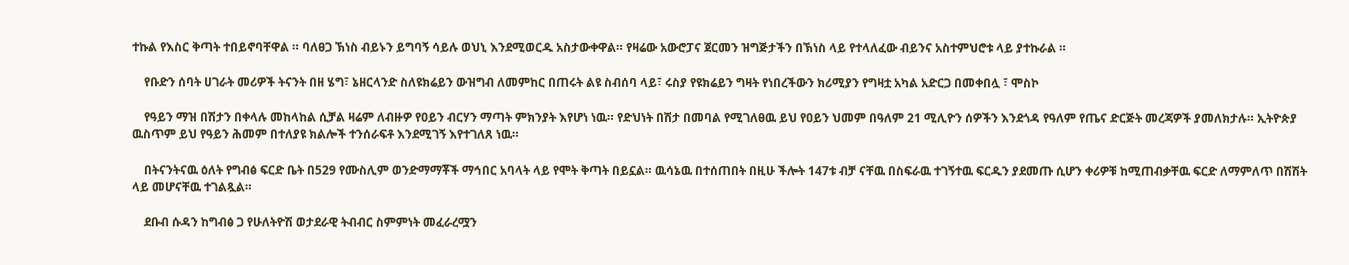ተኩል የእስር ቅጣት ተበይኖባቸዋል ። ባለፀጋ ኽነስ ብይኑን ይግባኝ ሳይሉ ወህኒ እንደሚወርዱ አስታውቀዋል። የዛሬው አውሮፓና ጀርመን ዝግጅታችን በኽነስ ላይ የተላለፈው ብይንና አስተምህሮቱ ላይ ያተኩራል ።

    የቡድን ሰባት ሀገራት መሪዎች ትናንት በዘ ሄግ፣ ኔዘርላንድ ስለዩክሬይን ውዝግብ ለመምከር በጠሩት ልዩ ስብሰባ ላይ፣ ሩስያ የዩክሬይን ግዛት የነበረችውን ክሪሚያን የግዛቷ አካል አድርጋ በመቀበሏ ፣ ሞስኮ

    የዓይን ማዝ በሽታን በቀላሉ መከላከል ሲቻል ዛሬም ለብዙዎ የዐይን ብርሃን ማጣት ምክንያት እየሆነ ነዉ። የድህነት በሽታ በመባል የሚገለፀዉ ይህ የዐይን ህመም በዓለም 21 ሚሊዮን ሰዎችን እንደጎዳ የዓለም የጤና ድርጅት መረጃዎች ያመለክታሉ። ኢትዮጵያ ዉስጥም ይህ የዓይን ሕመም በተለያዩ ክልሎች ተንሰራፍቶ እንደሚገኝ እየተገለጸ ነዉ።

    በትናንትናዉ ዕለት የግብፅ ፍርድ ቤት በ529 የሙስሊም ወንድማማቾች ማኅበር አባላት ላይ የሞት ቅጣት በይኗል። ዉሳኔዉ በተሰጠበት በዚሁ ችሎት 147ቱ ብቻ ናቸዉ በስፍራዉ ተገኝተዉ ፍርዱን ያደመጡ ሲሆን ቀሪዎቹ ከሚጠብቃቸዉ ፍርድ ለማምለጥ በሽሽት ላይ መሆናቸዉ ተገልጿል።

    ደቡብ ሱዳን ከግብፅ ጋ የሁለትዮሽ ወታደራዊ ትብብር ስምምነት መፈራረሟን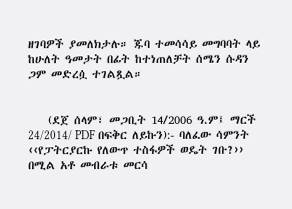ዘገባዎች ያመለክታሉ። ጁባ ተመሳሳይ መግባባት ላይ ከሁለት ዓመታት በፊት ከተነጠለቻት ሰሜን ሱዳን ጋም መድረሷ ተገልጿል።


    (ደጀ ሰላም፣ መጋቢት 14/2006 ዓ.ም፤ ማርች 24/2014/ PDF በፍቅር ለይኩን):- ባለፈው ሳምንት ‹‹የፓትርያርኩ የለውጥ ተስፋዎች ወዴት ገቡ?›› በሚል አቶ መብራቱ መርሳ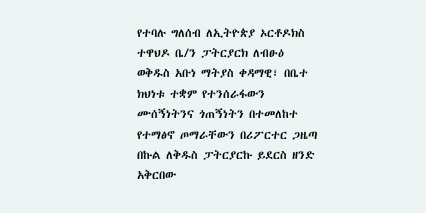የተባሉ ግለሰብ ለኢትዮጵያ ኦርቶዶክስ ተዋህዶ ቤ/ን ፓትርያርክ ለብፁዕ ወቅዱስ አቡነ ማትያስ ቀዳማዊ፣ በቤተ ክህነቱ ተቋም የተንሰራፋውን ሙሰኝነትንና ጎጠኝነትን በተመለከተ የተማፅኖ ጦማራቸውን በሪፖርተር ጋዜጣ በኩል ለቅዱስ ፓትርያርኩ ይደርስ ዘንድ አቅርበው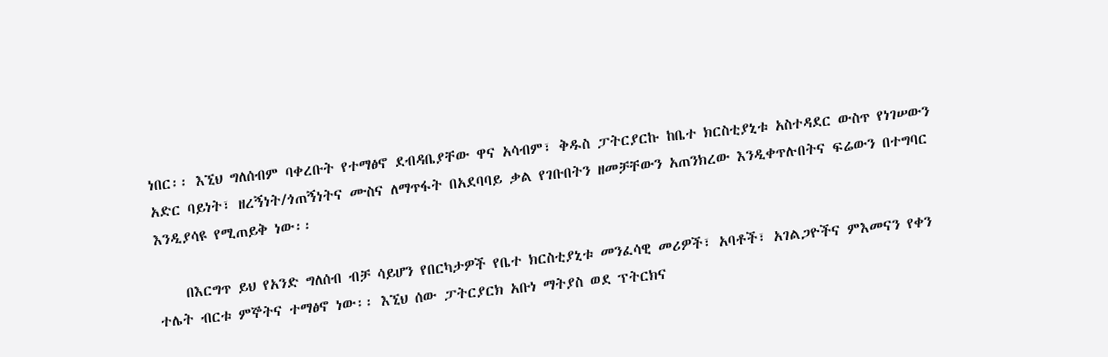ነበር፡፡ እኚህ ግለሰብም ባቀረቡት የተማፅኖ ደብዳቤያቸው ዋና አሳብም፣ ቅዱስ ፓትርያርኩ ከቤተ ክርስቲያኒቱ አስተዳደር ውስጥ የነገሠውን አድር ባይነት፣ ዘረኝነት/ጎጠኝነትና ሙስና ለማጥፋት በአደባባይ ቃል የገቡበትን ዘመቻቸውን አጠንክረው እንዲቀጥሉበትና ፍሬውን በተግባር እንዲያሳዩ የሚጠይቅ ነው፡፡

    በእርግጥ ይህ የአንድ ግለሰብ ብቻ ሳይሆን የበርካታዎች የቤተ ክርስቲያኒቱ መንፈሳዊ መሪዎች፣ አባቶች፣ አገልጋዮችና ምእመናን የቀን ተሌት ብርቱ ምኞትና ተማፅኖ ነው፡፡ እኚህ ሰው ፓትርያርክ አቡነ ማትያስ ወደ ፕትርክና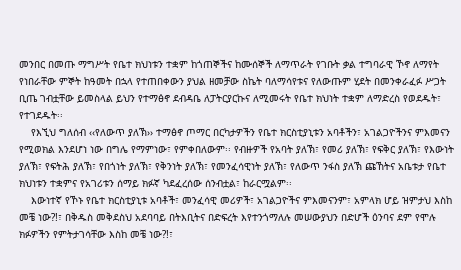መንበር በመጡ ማግሥት የቤተ ክህነቱን ተቋም ከጎጠኞችና ከሙሰኞች ለማጥራት የገቡት ቃል ተግባራዊ ኾኖ ለማየት የነበራቸው ምኞት ከዓመት በኋላ የተጠበቀውን ያህል ዘመቻው ስኬት ባለማሳየቱና የለውጡም ሂደት በመንቀራፈፉ ሥጋት ቢጤ ገብቷቸው ይመስላል ይህን የተማፅኖ ደብዳቤ ለፓትርያርኩና ለሚመሩት የቤተ ክህነት ተቋም ለማድረስ የወደዱት፣ የተገደዱት፡፡
    የእኚህ ግለሰብ ‹‹የለውጥ ያለኽ›› ተማፅኖ ጦማር በርካታዎችን የቤተ ክርስቲያኒቱን አባቶችን፣ አገልጋዮችንና ምእመናን የሚወክል እንደሆነ ነው በግሌ የማምነው፣ የምቀበለውም፡፡ የብዙዎች የአባት ያለኽ፣ የመሪ ያለኽ፣ የፍቅር ያለኽ፣ የእውነት ያለኽ፣ የፍትሕ ያለኽ፣ የበጎነት ያለኽ፣ የቅንነት ያለኽ፣ የመንፈሳዊነት ያለኽ፣ የለውጥ ንፋስ ያለኽ ጩኸትና አቤቱታ የቤተ ክህነቱን ተቋምና የአገሪቱን ሰማይ ክፉኛ ካደፈረሰው ሰንብቷል፣ ከራርሟልም፡፡
    እውነተኛ የኾኑ የቤተ ክርስቲያኒቱ አባቶች፣ መንፈሳዊ መሪዎች፣ አገልጋዮችና ምእመናንም፣ አምላክ ሆይ ዝምታህ እስከ መቼ ነው?!፣ በቅዱስ መቅደስህ አደባባይ በትእቢትና በድፍረት እየተንጎማለሉ መሠውያህን በድሆች ዕንባና ደም የሞሉ ክፉዎችን የምትታገሳቸው እስከ መቼ ነው?!፣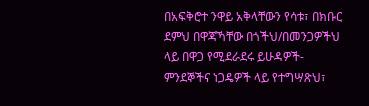በአፍቅሮተ ንዋይ አቅላቸውን የሳቱ፣ በክቡር ደምህ በዋጃኻቸው በጎችህ/በመንጋዎችህ ላይ በዋጋ የሚደራደሩ ይሁዳዎች- ምንደኞችና ነጋዴዎች ላይ የተግሣጽህ፣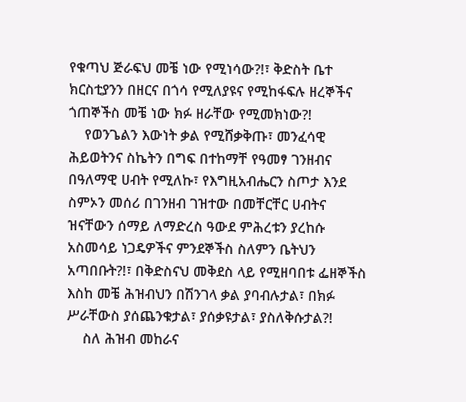የቁጣህ ጅራፍህ መቼ ነው የሚነሳው?!፣ ቅድስት ቤተ ክርስቲያንን በዘርና በጎሳ የሚለያዩና የሚከፋፍሉ ዘረኞችና ጎጠኞችስ መቼ ነው ክፉ ዘራቸው የሚመክነው?!
    የወንጌልን እውነት ቃል የሚሸቃቅጡ፣ መንፈሳዊ ሕይወትንና ስኬትን በግፍ በተከማቸ የዓመፃ ገንዘብና በዓለማዊ ሀብት የሚለኩ፣ የእግዚአብሔርን ስጦታ እንደ ስምኦን መሰሪ በገንዘብ ገዝተው በመቸርቸር ሀብትና ዝናቸውን ሰማይ ለማድረስ ዓውደ ምሕረቱን ያረከሱ አስመሳይ ነጋዴዎችና ምንደኞችስ ስለምን ቤትህን አጣበቡት?!፣ በቅድስናህ መቅደስ ላይ የሚዘባበቱ ፌዘኞችስ እስከ መቼ ሕዝብህን በሽንገላ ቃል ያባብሉታል፣ በክፉ ሥራቸውስ ያሰጨንቁታል፣ ያሰቃዩታል፣ ያስለቅሱታል?!
    ስለ ሕዝብ መከራና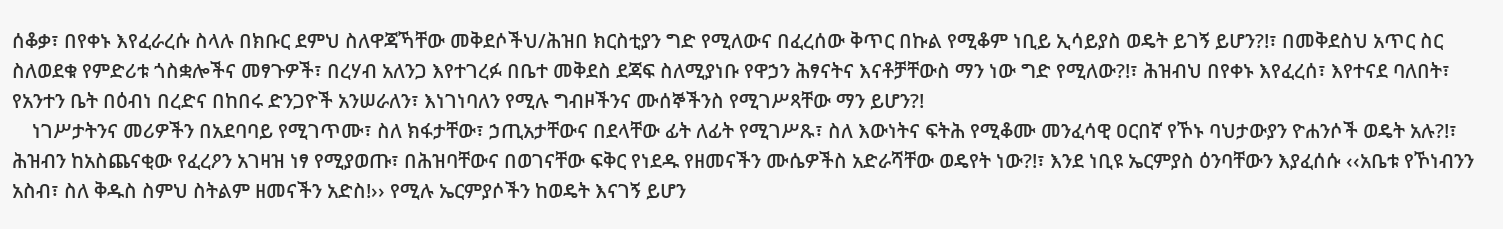ሰቆቃ፣ በየቀኑ እየፈራረሱ ስላሉ በክቡር ደምህ ስለዋጃኻቸው መቅደሶችህ/ሕዝበ ክርስቲያን ግድ የሚለውና በፈረሰው ቅጥር በኩል የሚቆም ነቢይ ኢሳይያስ ወዴት ይገኝ ይሆን?!፣ በመቅደስህ አጥር ስር ስለወደቁ የምድሪቱ ጎስቋሎችና መፃጉዎች፣ በረሃብ አለንጋ እየተገረፉ በቤተ መቅደስ ደጃፍ ስለሚያነቡ የዋኃን ሕፃናትና እናቶቻቸውስ ማን ነው ግድ የሚለው?!፣ ሕዝብህ በየቀኑ እየፈረሰ፣ እየተናደ ባለበት፣ የአንተን ቤት በዕብነ በረድና በከበሩ ድንጋዮች አንሠራለን፣ እነገነባለን የሚሉ ግብዞችንና ሙሰኞችንስ የሚገሥጻቸው ማን ይሆን?!
    ነገሥታትንና መሪዎችን በአደባባይ የሚገጥሙ፣ ስለ ክፋታቸው፣ ኃጢአታቸውና በደላቸው ፊት ለፊት የሚገሥጹ፣ ስለ እውነትና ፍትሕ የሚቆሙ መንፈሳዊ ዐርበኛ የኾኑ ባህታውያን ዮሐንሶች ወዴት አሉ?!፣ ሕዝብን ከአስጨናቂው የፈረዖን አገዛዝ ነፃ የሚያወጡ፣ በሕዝባቸውና በወገናቸው ፍቅር የነደዱ የዘመናችን ሙሴዎችስ አድራሻቸው ወዴየት ነው?!፣ እንደ ነቢዩ ኤርምያስ ዕንባቸውን እያፈሰሱ ‹‹አቤቱ የኾነብንን አስብ፣ ስለ ቅዱስ ስምህ ስትልም ዘመናችን አድስ!›› የሚሉ ኤርምያሶችን ከወዴት እናገኝ ይሆን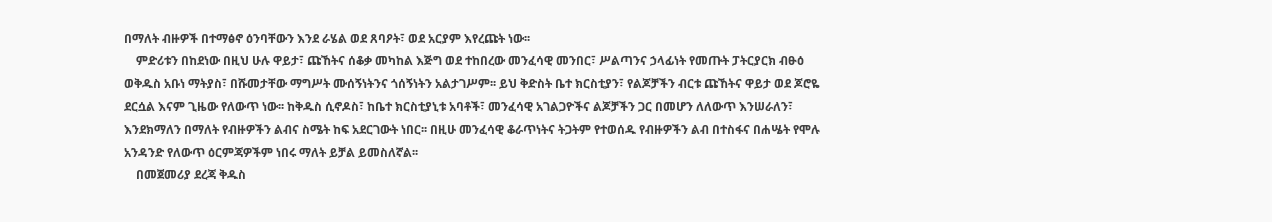በማለት ብዙዎች በተማፅኖ ዕንባቸውን እንደ ራሄል ወደ ጸባዖት፣ ወደ አርያም እየረጩት ነው፡፡
    ምድሪቱን በከደነው በዚህ ሁሉ ዋይታ፣ ጩኸትና ሰቆቃ መካከል እጅግ ወደ ተከበረው መንፈሳዊ መንበር፣ ሥልጣንና ኃላፊነት የመጡት ፓትርያርክ ብፁዕ ወቅዱስ አቡነ ማትያስ፣ በሹመታቸው ማግሥት ሙሰኝነትንና ጎሰኝነትን አልታገሥም፡፡ ይህ ቅድስት ቤተ ክርስቲያን፣ የልጆቻችን ብርቱ ጩኸትና ዋይታ ወደ ጆሮዬ ደርሷል እናም ጊዜው የለውጥ ነው፡፡ ከቅዱስ ሲኖዶስ፣ ከቤተ ክርስቲያኒቱ አባቶች፣ መንፈሳዊ አገልጋዮችና ልጆቻችን ጋር በመሆን ለለውጥ እንሠራለን፣ እንደክማለን በማለት የብዙዎችን ልብና ስሜት ከፍ አደርገውት ነበር፡፡ በዚሁ መንፈሳዊ ቆራጥነትና ትጋትም የተወሰዱ የብዙዎችን ልብ በተስፋና በሐሤት የሞሉ አንዳንድ የለውጥ ዕርምጃዎችም ነበሩ ማለት ይቻል ይመስለኛል፡፡
    በመጀመሪያ ደረጃ ቅዱስ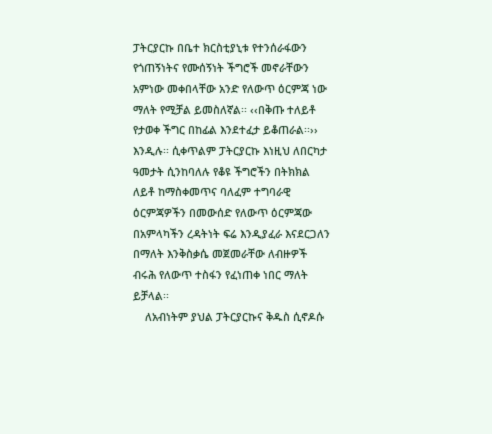ፓትርያርኩ በቤተ ክርስቲያኒቱ የተንሰራፋውን የጎጠኝነትና የሙሰኝነት ችግሮች መኖራቸውን አምነው መቀበላቸው አንድ የለውጥ ዕርምጃ ነው ማለት የሚቻል ይመስለኛል፡፡ ‹‹በቅጡ ተለይቶ የታወቀ ችግር በከፊል እንደተፈታ ይቆጠራል፡፡›› እንዲሉ፡፡ ሲቀጥልም ፓትርያርኩ እነዚህ ለበርካታ ዓመታት ሲንከባለሉ የቆዩ ችግሮችን በትክክል ለይቶ ከማስቀመጥና ባለፈም ተግባራዊ ዕርምጃዎችን በመውሰድ የለውጥ ዕርምጃው በአምላካችን ረዳትነት ፍሬ እንዲያፈራ እናደርጋለን በማለት እንቅስቃሴ መጀመራቸው ለብዙዎች ብሩሕ የለውጥ ተስፋን የፈነጠቀ ነበር ማለት ይቻላል፡፡
    ለአብነትም ያህል ፓትርያርኩና ቅዱስ ሲኖዶሱ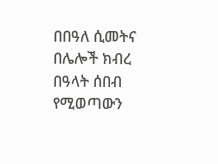በበዓለ ሲመትና በሌሎች ክብረ በዓላት ሰበብ የሚወጣውን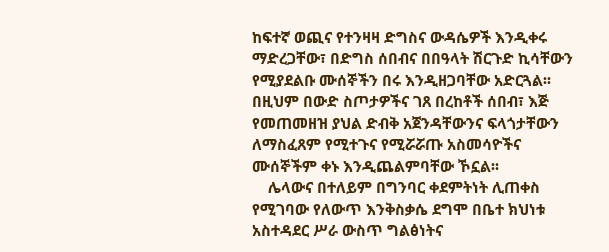ከፍተኛ ወጪና የተንዛዛ ድግስና ውዳሴዎች እንዲቀሩ ማድረጋቸው፣ በድግስ ሰበብና በበዓላት ሽርጉድ ኪሳቸውን የሚያደልቡ ሙሰኞችን በሩ እንዲዘጋባቸው አድርጓል፡፡ በዚህም በውድ ስጦታዎችና ገጸ በረከቶች ሰበብ፣ እጅ የመጠመዘዝ ያህል ድብቅ አጀንዳቸውንና ፍላጎታቸውን ለማስፈጸም የሚተጉና የሚሯሯጡ አስመሳዮችና ሙሰኞችም ቀኑ እንዲጨልምባቸው ኾኗል፡፡
    ሌላውና በተለይም በግንባር ቀደምትነት ሊጠቀስ የሚገባው የለውጥ እንቅስቃሴ ደግሞ በቤተ ክህነቱ አስተዳደር ሥራ ውስጥ ግልፅነትና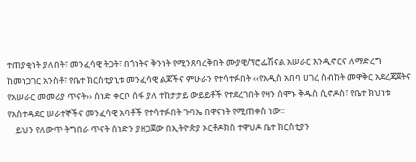ተጠያቂነት ያለበት፣ መንፈሳዊ ትጋት፣ በጎነትና ቅንነት የሚንጸባረቅበት ሙያዊ/ፕሮፌሽናል አሠራር እንዲኖርና ለማድረግ ከመነጋገር አንስቶ፣ የቤተ ክርስቲያኒቱ መንፈሳዊ ልጆችና ምሁራን የተሳተፉበት ‹‹የአዲስ አበባ ሀገረ ስብከት መዋቅር አደረጃጀትና የአሠራር መመሪያ ጥናት›› ሰነድ ቀርቦ ሰፋ ያለ ተከታታይ ውይይቶች የተደረገበት የዛን ሰሞኑ ቅዱስ ሲኖዶስ፣ የቤተ ክህነቱ የአስተዳደር ሠራተኞችና መንፈሳዊ አባቶች የተሳተፉበት ጉባኤ በዋናነት የሚጠቀስ ነው፡፡
    ይህን የለውጥ ትግበራ ጥናት ሰነድን ያዘጋጀው በኢትዮጵያ ኦርቶዶክስ ተዋህዶ ቤተ ክርስቲያን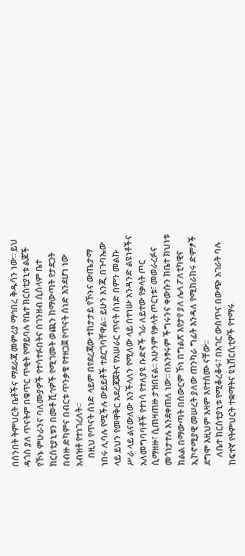በሰንበት ትምህርት ቤቶችና ማደራጃ መምሪያ ማኅበረ ቅዱሳን ነው፡፡ ይህ ዳጎስ ያለ ጥናትም በቁጥር ጥቂት የማይባሉ የቤተ ክርስቲያኒቱ ልጆች የኾኑ ምሁራንና ባለሙያዎች የተሳተፉበትና በገንዘብ ሲሰላም ቤተ ክርስቲያኒቱን በመቶ ሺኅዎች የሚገመት ወጪን ከማውጣት የታደጋት በብዙ ድካምና በብርቱ ጥንቃቄ የተዘጋጀ የጥናት ሰነድ እንደሆነ ነው አብዝቶ የተነገረለት፡፡
    በዚህ የጥናት ሰነድ ላይም በየደረጃው ተከታታይ የኾኑና ውጤታማ ነበሩ ሊባሉ የሚችሉ ውይይቶች ተደርጎባቸዋል፡፡ ይሁን እንጂ በጉባኤው ላይ ይህን የመዋቅር አደረጃጀትና የአሠራር ጥናት ሰነድ በምን መልኩ ሥራ ላይ ልናውለው እንችላለን የሚለው ላይ በተነሡ አንዳንድ ልዩነቶችና አለመግባባቶች የተነሳ የተለያዩ ቡድኖች ጎራ ለይተው የቃላት ጦር ሲማዘዙ፣ ሲጠዛጠዙ ታዝበናል፡፡ አሁንም የቃላት ጦርነቱ፣ መወራረፉና መጎነታተሉ እንደቀጠለ ነው፡፡ በአንፃሩም ችግሩንና ቀውሱን ከቤተ ክህነቱ ክልል በማውጣት በስውርም ኾነ በግልጽ እየታየ ያለ ሌላ ፖለቲካዊና ኢኮኖሚያዊ መሠረት ያለው ጠንካራ ግፊት እንዳለ የሚከራከሩ ድምፆች ደግሞ እዚህም እዛም እየተሰሙ ናቸው፡፡
    ለቤተ ክርስቲያኒቱ የሚቆረቆሩ፣ በአገር ውስጥና በውጭ አገራት ባሉ ከፍተኛ የትምህርት ተቋማትና ዩኒቨርሲቲዎች የተማሩ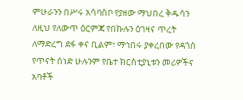ምሁራንን በሥሩ አሳባስቦ የያዘው ማህበረ ቅዱሳን ለዚህ የለውጥ ዕርምጃ የበኩሉን ዕገዛና ጥረት ለማድረግ ደፋ ቀና ቢልም፣ ማኅበሩ ያቀረበው የዳጎሰ የጥናት ሰነድ ሁሉንም የቤተ ክርስቲያኒቱን መሪዎችና አባቶች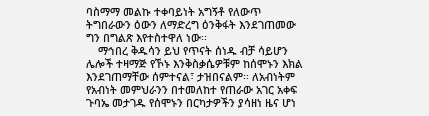ባስማማ መልኩ ተቀባይነት አግኝቶ የለውጥ ትግበራውን ዕውን ለማድረግ ዕንቅፋት እንደገጠመው ግን በግልጽ እየተስተዋለ ነው፡፡
    ማኅበረ ቅዱሳን ይህ የጥናት ሰነዱ ብቻ ሳይሆን ሌሎች ተዛማጅ የኾኑ እንቅስቃሴዎቹም ከሰሞኑን እክል እንደገጠማቸው ሰምተናል፣ ታዝበናልም፡፡ ለአብነትም የአብነት መምህራንን በተመለከተ የጠራው አገር አቀፍ ጉባኤ መታገዱ የሰሞኑን በርካታዎችን ያሳዘነ ዜና ሆነ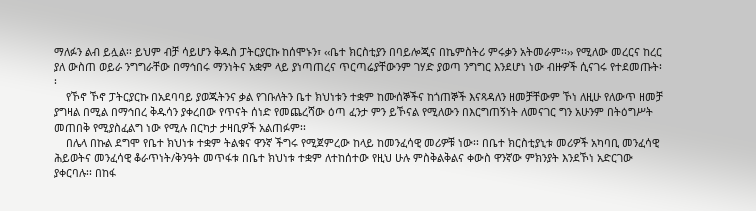ማለፉን ልብ ይሏል፡፡ ይህም ብቻ ሳይሆን ቅዱስ ፓትርያርኩ ከሰሞኑን፣ ‹‹ቤተ ክርስቲያን በባይሎጂና በኬምስትሪ ምሩቃን አትመራም፡፡›› የሚለው መረርና ከረር ያለ ውስጠ ወይራ ንግግራቸው በማኅበሩ ማንነትና አቋም ላይ ያነጣጠረና ጥርጣሬያቸውንም ገሃድ ያወጣ ንግግር እንደሆነ ነው ብዙዎች ሲናገሩ የተደመጡት፡፡
    የኾኖ ኾኖ ፓትርያርኩ በአደባባይ ያወጁትንና ቃል የገቡለትን ቤተ ክህነቱን ተቋም ከሙሰኞችና ከጎጠኞች እናጻዳለን ዘመቻቸውም ኾነ ለዚሁ የለውጥ ዘመቻ ያግዛል በሚል በማኅበረ ቅዱሳን ያቀረበው የጥናት ሰነድ የመጨረሻው ዕጣ ፈንታ ምን ይኾናል የሚለውን በእርግጠኝነት ለመናገር ግን አሁንም በትዕግሥት መጠበቅ የሚያስፈልግ ነው የሚሉ በርካታ ታዛቢዎች አልጠፉም፡፡
    በሌላ በኩል ደግሞ የቤተ ክህነቱ ተቋም ትልቁና ዋንኛ ችግሩ የሚጀምረው ከላይ ከመንፈሳዊ መሪዎቹ ነው፡፡ በቤተ ክርስቲያኒቱ መሪዎች አካባቢ መንፈሳዊ ሕይወትና መንፈሳዊ ቆራጥነት/ቅንዓት መጥፋቱ በቤተ ክህነቱ ተቋም ለተከሰተው የዚህ ሁሉ ምስቅልቅልና ቀውስ ዋንኛው ምክንያት እንደኾነ አድርገው ያቀርባሉ፡፡ በከፋ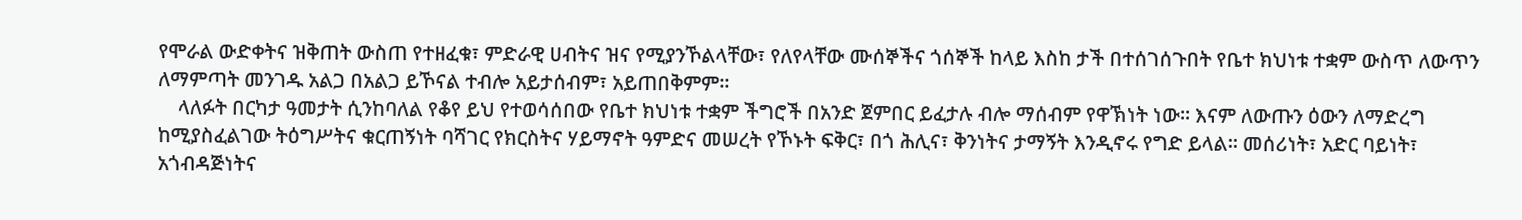የሞራል ውድቀትና ዝቅጠት ውስጠ የተዘፈቁ፣ ምድራዊ ሀብትና ዝና የሚያንኾልላቸው፣ የለየላቸው ሙሰኞችና ጎሰኞች ከላይ እስከ ታች በተሰገሰጉበት የቤተ ክህነቱ ተቋም ውስጥ ለውጥን ለማምጣት መንገዱ አልጋ በአልጋ ይኾናል ተብሎ አይታሰብም፣ አይጠበቅምም፡፡
    ላለፉት በርካታ ዓመታት ሲንከባለል የቆየ ይህ የተወሳሰበው የቤተ ክህነቱ ተቋም ችግሮች በአንድ ጀምበር ይፈታሉ ብሎ ማሰብም የዋኽነት ነው፡፡ እናም ለውጡን ዕውን ለማድረግ ከሚያስፈልገው ትዕግሥትና ቁርጠኝነት ባሻገር የክርስትና ሃይማኖት ዓምድና መሠረት የኾኑት ፍቅር፣ በጎ ሕሊና፣ ቅንነትና ታማኝት እንዲኖሩ የግድ ይላል፡፡ መሰሪነት፣ አድር ባይነት፣ አጎብዳጅነትና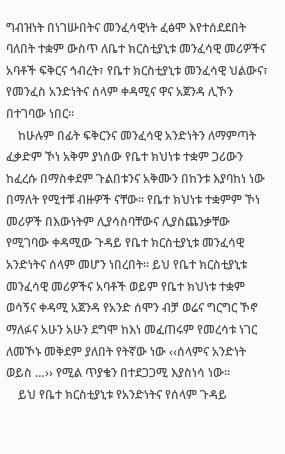ግብዝነት በነገሡበትና መንፈሳዊነት ፈፅሞ እየተሰደደበት ባለበት ተቋም ውስጥ ለቤተ ክርስቲያኒቱ መንፈሳዊ መሪዎችና አባቶች ፍቅርና ኅብረት፣ የቤተ ክርስቲያኒቱ መንፈሳዊ ህልውና፣ የመንፈስ አንድነትና ሰላም ቀዳሚና ዋና አጀንዳ ሊኾን በተገባው ነበር፡፡
    ከሁሉም በፊት ፍቅርንና መንፈሳዊ አንድነትን ለማምጣት ፈቃድም ኾነ አቅም ያነሰው የቤተ ክህነቱ ተቋም ጋሪውን ከፈረሱ በማስቀደም ጉልበቱንና አቅሙን በከንቱ እያባከነ ነው በማለት የሚተቹ ብዙዎች ናቸው፡፡ የቤተ ክህነቱ ተቋምም ኾነ መሪዎች በእውነትም ሊያሳስባቸውና ሊያስጨንቃቸው የሚገባው ቀዳሚው ጉዳይ የቤተ ክርስቲያኒቱ መንፈሳዊ አንድነትና ሰላም መሆን ነበረበት፡፡ ይህ የቤተ ክርስቲያኒቱ መንፈሳዊ መሪዎችና አባቶች ወይም የቤተ ክህነቱ ተቋም ወሳኝና ቀዳሚ አጀንዳ የአንድ ሰሞን ብቻ ወሬና ግርግር ኾኖ ማለፉና አሁን አሁን ደግሞ ከእነ መፈጠሩም የመረሳቱ ነገር ለመኾኑ መቅደም ያለበት የትኛው ነው ‹‹ሰላምና አንድነት ወይስ …›› የሚል ጥያቄን በተደጋጋሚ እያስነሳ ነው፡፡
    ይህ የቤተ ክርስቲያኒቱ የአንድነትና የሰላም ጉዳይ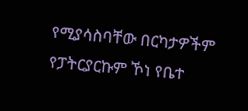የሚያሳስባቸው በርካታዎችም የፓትርያርኩም ኾነ የቤተ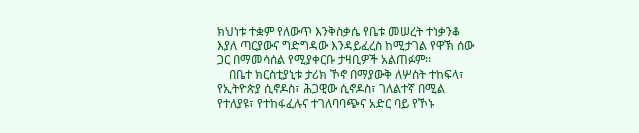ክህነቱ ተቋም የለውጥ እንቅስቃሴ የቤቱ መሠረት ተነቃንቆ እያለ ጣርያውና ግድግዳው እንዳይፈረስ ከሚታገል የዋኽ ሰው ጋር በማመሳሰል የሚያቀርቡ ታዛቢዎች አልጠፉም፡፡
    በቤተ ክርስቲያኒቱ ታሪክ ኾኖ በማያውቅ ለሦስት ተከፍላ፣ የኢትዮጵያ ሲኖዶስ፣ ሕጋዊው ሲኖዶስ፣ ገለልተኛ በሚል የተለያዩ፣ የተከፋፈሉና ተገለባባጭና አድር ባይ የኾኑ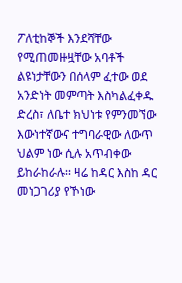ፖለቲከኞች እንደሻቸው የሚጠመዙዟቸው አባቶች ልዩነታቸውን በሰላም ፈተው ወደ አንድነት መምጣት እስካልፈቀዱ ድረስ፣ ለቤተ ክህነቱ የምንመኘው እውነተኛውና ተግባራዊው ለውጥ ህልም ነው ሲሉ አጥብቀው ይከራከራሉ፡፡ ዛሬ ከዳር እስከ ዳር መነጋገሪያ የኾነው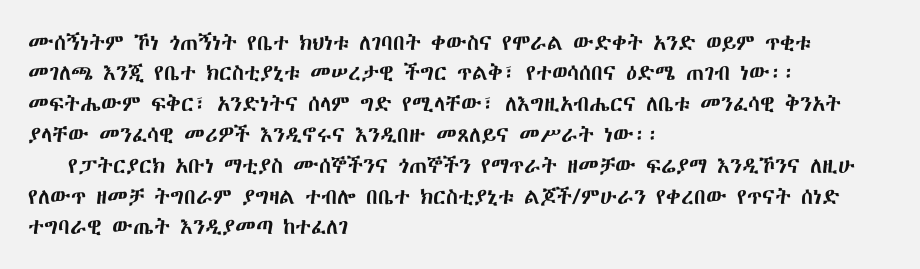ሙሰኝነትም ኾነ ጎጠኝነት የቤተ ክህነቱ ለገባበት ቀውስና የሞራል ውድቀት አንድ ወይም ጥቂቱ መገለጫ እንጂ የቤተ ክርስቲያኒቱ መሠረታዊ ችግር ጥልቅ፣ የተወሳሰበና ዕድሜ ጠገብ ነው፡፡ መፍትሔውም ፍቅር፣ አንድነትና ሰላም ግድ የሚላቸው፣ ለእግዚአብሔርና ለቤቱ መንፈሳዊ ቅንአት ያላቸው መንፈሳዊ መሪዎች እንዲኖሩና እንዲበዙ መጸለይና መሥራት ነው፡፡
    የፓትርያርክ አቡነ ማቲያስ ሙሰኞችንና ጎጠኞችን የማጥራት ዘመቻው ፍሬያማ እንዲኾንና ለዚሁ የለውጥ ዘመቻ ትግበራም ያግዛል ተብሎ በቤተ ክርስቲያኒቱ ልጆች/ምሁራን የቀረበው የጥናት ሰነድ ተግባራዊ ውጤት እንዲያመጣ ከተፈለገ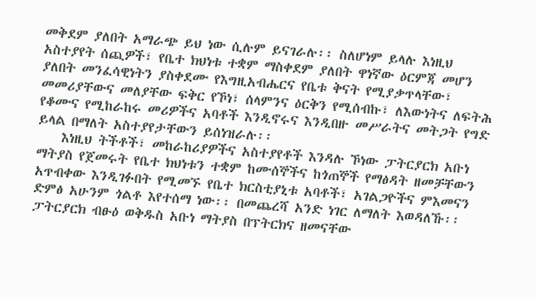መቅደም ያለበት አማራጭ ይህ ነው ሲሉም ይናገራሉ፡፡ ስለሆነም ይላሉ እነዚህ አስተያየት ሰጪዎች፣ የቤተ ክህነቱ ተቋም ማስቀደም ያለበት ዋነኛው ዕርምጃ መሆን ያለበት መንፈሳዊነትን ያስቀደሙ የእግዚአብሔርና የቤቱ ቅናት የሚያቃጥላቸው፣ መመሪያቸውና መለያቸው ፍቅር የኾነ፣ ሰላምንና ዕርቅን የሚሰብኩ፣ ለእውነትና ለፍትሕ የቆሙና የሚከራከሩ መሪዎችና አባቶች እንዲኖሩና እንዲበዙ መሥራትና መትጋት የግድ ይላል በማለት አስተያየታቸውን ይሰነዝራሉ፡፡
    እነዚህ ትችቶች፣ መከራከሪያዎችና አስተያየቶች እንዳሉ ኾነው ፓትርያርክ አቡነ ማትያስ የጀመሩት የቤተ ክህነቱን ተቋም ከሙሰኞችና ከጎጠኞች የማፅዳት ዘመቻቸውን አጥብቀው እንዲገፉበት የሚመኙ የቤተ ክርስቲያኒቱ አባቶች፣ አገልጋዮችና ምእመናን ድምፅ አሁንም ጎልቶ እየተሰማ ነው፡፡ በመጨረሻ አንድ ነገር ለማለት እወዳለኹ፡፡ ፓትርያርክ ብፁዕ ወቅዱስ አቡነ ማትያስ በፕትርክና ዘመናቸው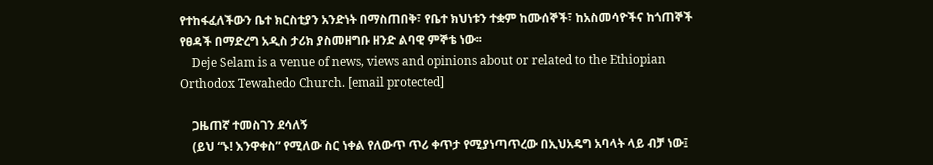የተከፋፈለችውን ቤተ ክርስቲያን አንድነት በማስጠበቅ፣ የቤተ ክህነቱን ተቋም ከሙሰኞች፣ ከአስመሳዮችና ከጎጠኞች የፀዳች በማድረግ አዲስ ታሪክ ያስመዘግቡ ዘንድ ልባዊ ምኞቴ ነው፡፡
    Deje Selam is a venue of news, views and opinions about or related to the Ethiopian Orthodox Tewahedo Church. [email protected]

    ጋዜጠኛ ተመስገን ደሳለኝ
    (ይህ “ኑ! እንዋቀስ” የሚለው ስር ነቀል የለውጥ ጥሪ ቀጥታ የሚያነጣጥረው በኢህአዴግ አባላት ላይ ብቻ ነው፤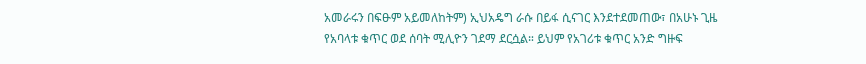አመራሩን በፍፁም አይመለከትም) ኢህአዴግ ራሱ በይፋ ሲናገር እንደተደመጠው፣ በአሁኑ ጊዜ የአባላቱ ቁጥር ወደ ሰባት ሚሊዮን ገደማ ደርሷል። ይህም የአገሪቱ ቁጥር አንድ ግዙፍ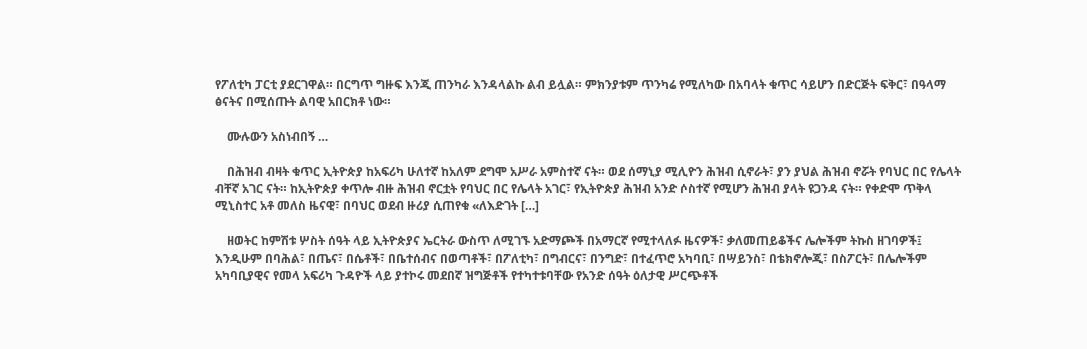የፖለቲካ ፓርቲ ያደርገዋል። በርግጥ ግዙፍ እንጂ ጠንካራ እንዳላልኩ ልብ ይሏል። ምክንያቱም ጥንካሬ የሚለካው በአባላት ቁጥር ሳይሆን በድርጅት ፍቅር፣ በዓላማ ፅናትና በሚሰጡት ልባዊ አበርክቶ ነው።

    ሙሉውን አስነብበኝ …

    በሕዝብ ብዛት ቁጥር ኢትዮጵያ ከአፍሪካ ሁለተኛ ከአለም ደግሞ አሥራ አምስተኛ ናት። ወደ ሰማኒያ ሚሊዮን ሕዝብ ሲኖራት፣ ያን ያህል ሕዝብ ኖሯት የባህር በር የሌላት ብቸኛ አገር ናት። ከኢትዮጵያ ቀጥሎ ብዙ ሕዝብ ኖርቷት የባህር በር የሌላት አገር፣ የኢትዮጵያ ሕዝብ አንድ ሶስተኛ የሚሆን ሕዝብ ያላት ዩጋንዳ ናት። የቀድሞ ጥቅላ ሚኒስተር አቶ መለስ ዜናዊ፣ በባህር ወደብ ዙሪያ ሲጠየቁ «ለእድገት […]

    ዘወትር ከምሽቱ ሦስት ሰዓት ላይ ኢትዮጵያና ኤርትራ ውስጥ ለሚገኙ አድማጮች በአማርኛ የሚተላለፉ ዜናዎች፣ ቃለመጠይቆችና ሌሎችም ትኩስ ዘገባዎች፤ እንዲሁም በባሕል፣ በጤና፣ በሴቶች፣ በቤተሰብና በወጣቶች፣ በፖለቲካ፣ በግብርና፣ በንግድ፣ በተፈጥሮ አካባቢ፣ በሣይንስ፣ በቴክኖሎጂ፣ በስፖርት፣ በሌሎችም አካባቢያዊና የመላ አፍሪካ ጉዳዮች ላይ ያተኮሩ መደበኛ ዝግጅቶች የተካተቱባቸው የአንድ ሰዓት ዕለታዊ ሥርጭቶች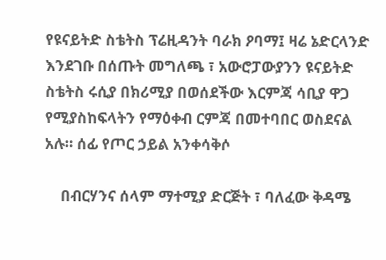የዩናይትድ ስቴትስ ፕሬዚዳንት ባራክ ዖባማ፤ ዛሬ ኔድርላንድ እንደገቡ በሰጡት መግለጫ ፣ አውሮፓውያንን ዩናይትድ ስቴትስ ሩሲያ በክሪሚያ በወሰደችው እርምጃ ሳቢያ ዋጋ የሚያስከፍላትን የማዕቀብ ርምጃ በመተባበር ወስደናል አሉ። ሰፊ የጦር ኃይል አንቀሳቅሶ

    በብርሃንና ሰላም ማተሚያ ድርጅት ፣ ባለፈው ቅዳሜ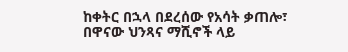ከቀትር በኋላ በደረሰው የአሳት ቃጠሎ፣ በዋናው ህንጻና ማሺኖች ላይ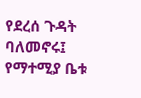የደረሰ ጉዳት ባለመኖሩ፤ የማተሚያ ቤቱ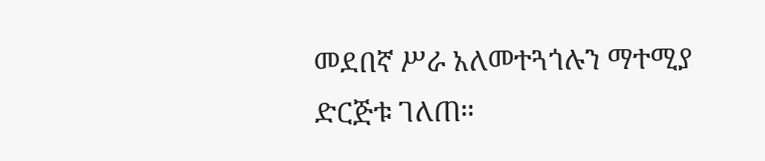መደበኛ ሥራ አለመተጓጎሉን ማተሚያ ድርጅቱ ገለጠ።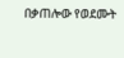በቃጠሎው የወደሙት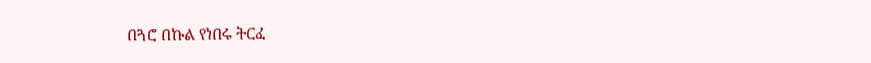በጓሮ በኩል የነበሩ ትርፈ